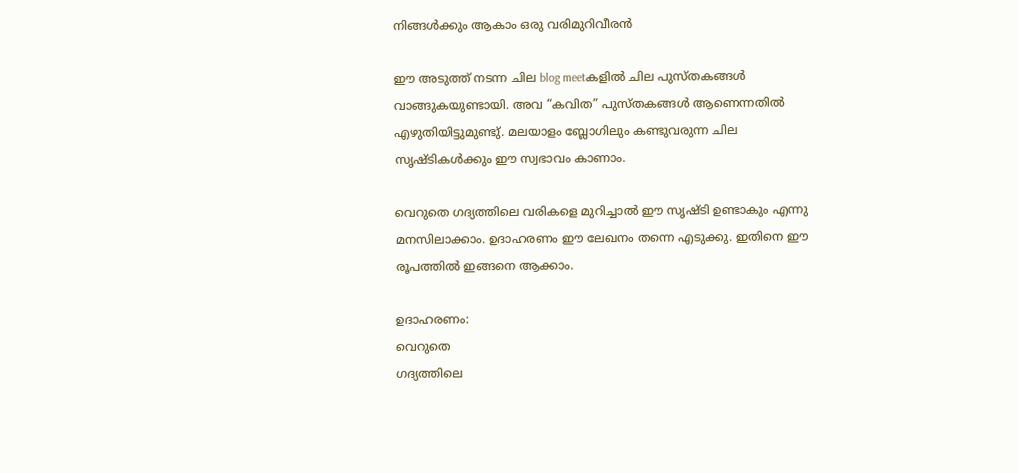നിങ്ങൾക്കും ആകാം ഒരു വരിമുറിവീരൻ

ഈ അടുത്ത് നടന്ന ചില blog meetകളിൽ ചില പുസ്തകങ്ങൾ വാങ്ങുകയുണ്ടായി. അവ “കവിത” പുസ്തകങ്ങൾ ആണെന്നതിൽ എഴുതിയിട്ടുമുണ്ടു്. മലയാളം ബ്ലോഗിലും കണ്ടുവരുന്ന ചില സൃഷ്ടികൾക്കും ഈ സ്വഭാവം കാണാം.

വെറുതെ ഗദ്യത്തിലെ വരികളെ മുറിച്ചാൽ ഈ സൃഷ്ടി ഉണ്ടാകും എന്നു മനസിലാക്കാം. ഉദാഹരണം ഈ ലേഖനം തന്നെ എടുക്കു. ഇതിനെ ഈ രൂപത്തിൽ ഇങ്ങനെ ആക്കാം.

ഉദാഹരണം:
വെറുതെ
ഗദ്യത്തിലെ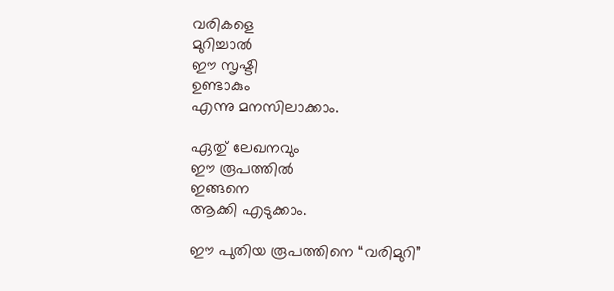വരികളെ
മുറിച്ചാൽ
ഈ സൃഷ്ടി
ഉണ്ടാകും
എന്നു മനസിലാക്കാം.

ഏതു് ലേഖനവും
ഈ രൂപത്തിൽ
ഇങ്ങനെ
ആക്കി എടുക്കാം.

ഈ പുതിയ രൂപത്തിനെ “വരിമുറി”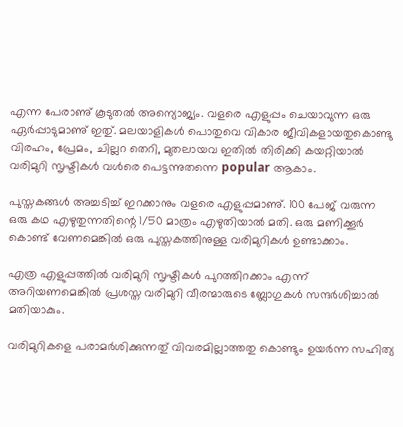എന്ന പേരാണു് കൂടുതൽ അന്യൊജ്യം. വളരെ എളുപ്പം ചെയാവുന്ന ഒരു ഏർപ്പാടുമാണു് ഇതു്. മലയാളികൾ പൊതുവെ വികാര ജീവികളായതുകൊണ്ടു വിരഹം, പ്രേമം, ചില്ലറ തെറി, മുതലായവ ഇതിൽ തിരിക്കി കയറ്റിയാൽ വരിമുറി സൃഷ്ടികൾ വൾരെ പെട്ടന്നുതന്നെ popular ആകാം.

പുസ്തകങ്ങൾ അച്ചടിച്ച് ഇറക്കാനും വളരെ എളുപ്പമാണു്. 100 പേജ് വരുന്ന ഒരു കഥ എഴുതുന്നതിന്റെ 1/50 മാത്രം എഴുതിയാൽ മതി. ഒരു മണിക്കൂർ കൊണ്ട് വേണമെങ്കിൽ ഒരു പുസ്തകത്തിനുള്ള വരിമുറികൾ ഉണ്ടാക്കാം.

എത്ര എളുപ്പത്തിൽ വരിമുറി സൃഷ്ടികൾ പുറത്തിറക്കാം എന്ന് അറിയണമെങ്കിൽ പ്രശസ്ത വരിമുറി വീരന്മാരുടെ ബ്ലോഗുകൾ സന്ദർശിച്ചാൽ മതിയാകും.

വരിമുറികളെ പരാമർശിക്കുന്നതു് വിവരമില്ലാത്തതു കൊണ്ടും ഉയർന്ന സഹിത്യ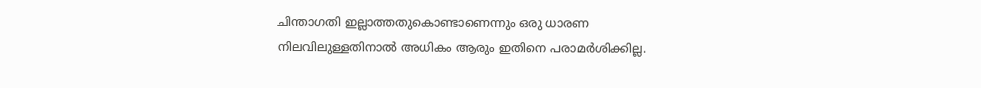ചിന്താഗതി ഇല്ലാത്തതുകൊണ്ടാണെന്നും ഒരു ധാരണ നിലവിലുള്ളതിനാൽ അധികം ആരും ഇതിനെ പരാമർശിക്കില്ല.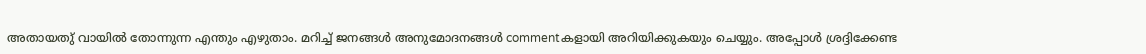അതായതു് വായിൽ തോന്നുന്ന എന്തും എഴുതാം. മറിച്ച് ജനങ്ങൾ അനുമോദനങ്ങൾ commentകളായി അറിയിക്കുകയും ചെയ്യും. അപ്പോൾ ശ്രദ്ദിക്കേണ്ട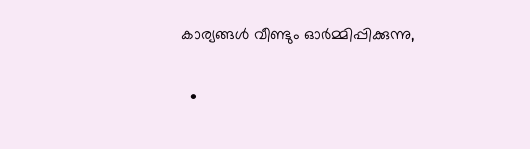കാര്യങ്ങൾ വീണ്ടും ഓർമ്മിപ്പിക്കുന്നു,

  •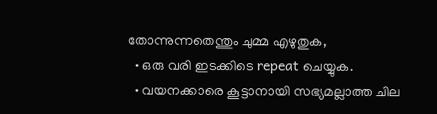തോന്നുന്നതെന്തും ചുമ്മ എഴുതുക,
  • ഒരു വരി ഇടക്കിടെ repeat ചെയ്യുക.
  • വയനക്കാരെ കൂട്ടാനായി സഭ്യമല്ലാത്ത ചില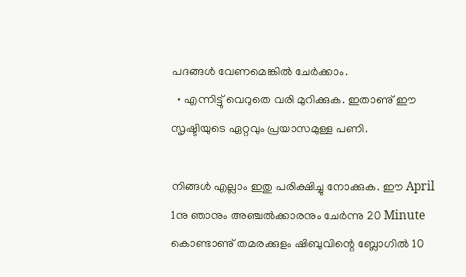പദങ്ങൾ വേണമെങ്കിൽ ചേർക്കാം.
  • എന്നിട്ടു് വെറുതെ വരി മുറിക്കുക. ഇതാണു് ഈ സൃഷ്ടിയുടെ ഏറ്റവും പ്രയാസമുള്ള പണി.

നിങ്ങൾ എല്ലാം ഇതു പരിക്ഷിച്ചു നോക്കുക. ഈ April 1നു ഞാനും അഞ്ചൽക്കാരനും ചേർന്നു 20 Minute കൊണ്ടാണു് തമരക്കുളം ഷിബുവിന്റെ ബ്ലോഗിൽ 10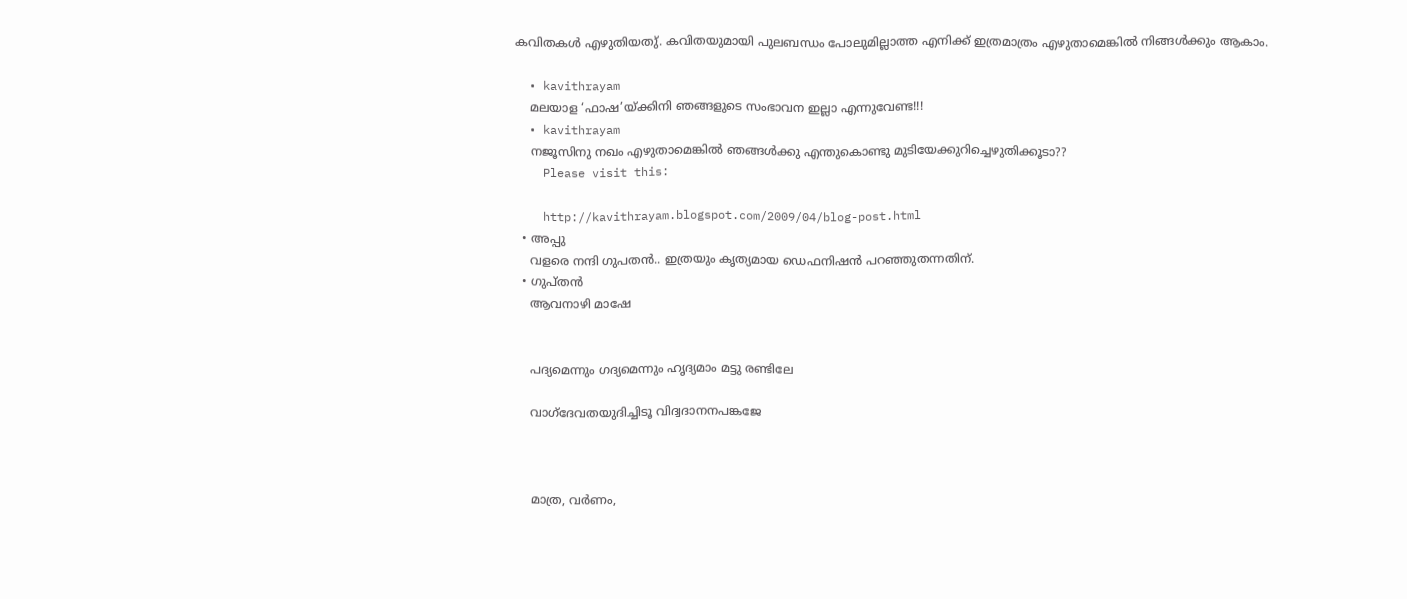കവിതകൾ എഴുതിയതു്. കവിതയുമായി പുലബന്ധം പോലുമില്ലാത്ത എനിക്ക് ഇത്രമാത്രം എഴുതാമെങ്കിൽ നിങ്ങൾക്കും ആകാം.

  • kavithrayam
    മലയാള ‘ഫാഷ’യ്ക്കിനി ഞങ്ങളുടെ സംഭാവന ഇല്ലാ എന്നുവേണ്ട!!!
  • kavithrayam
    നജൂസിനു നഖം എഴുതാമെങ്കില്‍ ഞങ്ങള്‍ക്കു എന്തുകൊണ്ടു മുടിയേക്കുറിച്ചെഴുതിക്കൂടാ??
    Please visit this:

    http://kavithrayam.blogspot.com/2009/04/blog-post.html
  • അപ്പു
    വളരെ നന്ദി ഗുപതന്‍.. ഇത്രയും കൃത്യമായ ഡെഫനിഷന്‍ പറഞ്ഞുതന്നതിന്.
  • ഗുപ്തന്‍
    ആവനാഴി മാഷേ


    പദ്യമെന്നും ഗദ്യമെന്നും ഹൃദ്യമാം മട്ടു രണ്ടിലേ

    വാഗ്ദേവതയുദിച്ചിടൂ വിദ്വദാനനപങ്കജേ



    മാത്ര, വർണം,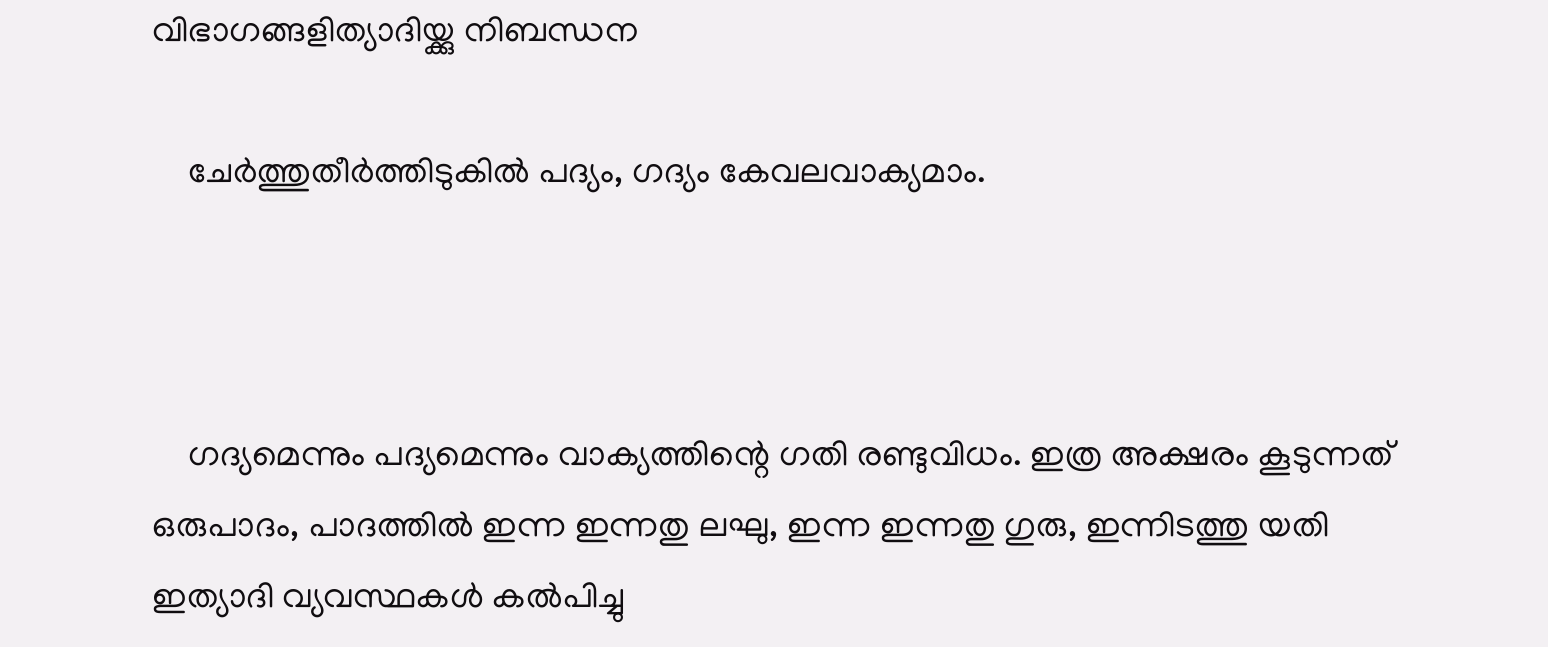വിഭാഗങ്ങളിത്യാദിയ്ക്കു നിബന്ധന

    ചേർത്തുതീർത്തിടുകിൽ പദ്യം, ഗദ്യം കേവലവാക്യമാം.



    ഗദ്യമെന്നും പദ്യമെന്നും വാക്യത്തിന്റെ ഗതി രണ്ടുവിധം. ഇത്ര അക്ഷരം കൂടുന്നത്‌ ഒരുപാദം, പാദത്തിൽ ഇന്ന ഇന്നതു ലഘു, ഇന്ന ഇന്നതു ഗുരു, ഇന്നിടത്തു യതി ഇത്യാദി വ്യവസ്ഥകൾ കൽപിച്ചു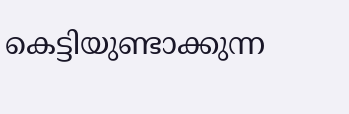കെട്ടിയുണ്ടാക്കുന്ന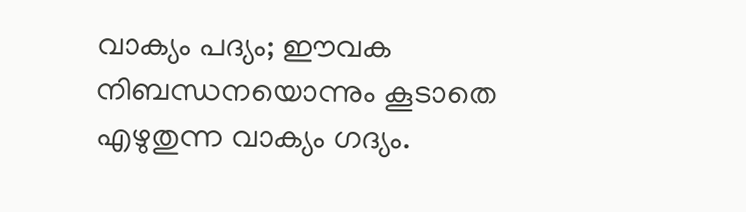വാക്യം പദ്യം; ഈവക നിബന്ധനയൊന്നും കൂടാതെ എഴുതുന്ന വാക്യം ഗദ്യം.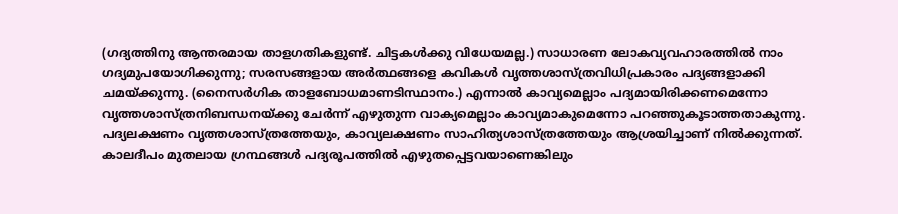(ഗദ്യത്തിനു ആന്തരമായ താളഗതികളുണ്ട്‌. ചിട്ടകൾക്കു വിധേയമല്ല.) സാധാരണ ലോകവ്യവഹാരത്തിൽ നാം ഗദ്യമുപയോഗിക്കുന്നു; സരസങ്ങളായ അർത്ഥങ്ങളെ കവികൾ വൃത്തശാസ്ത്രവിധിപ്രകാരം പദ്യങ്ങളാക്കി ചമയ്ക്കുന്നു. (നൈസർഗിക താളബോധമാണടിസ്ഥാനം.) എന്നാൽ കാവ്യമെല്ലാം പദ്യമായിരിക്കണമെന്നോ വൃത്തശാസ്ത്രനിബന്ധനയ്ക്കു ചേർന്ന്‌ എഴുതുന്ന വാക്യമെല്ലാം കാവ്യമാകുമെന്നോ പറഞ്ഞുകൂടാത്തതാകുന്നു. പദ്യലക്ഷണം വൃത്തശാസ്ത്രത്തേയും, കാവ്യലക്ഷണം സാഹിത്യശാസ്ത്രത്തേയും ആശ്രയിച്ചാണ്‌ നിൽക്കുന്നത്‌. കാ‍ലദീപം മുതലായ ഗ്രന്ഥങ്ങൾ പദ്യരൂപത്തിൽ എഴുതപ്പെട്ടവയാണെങ്കിലും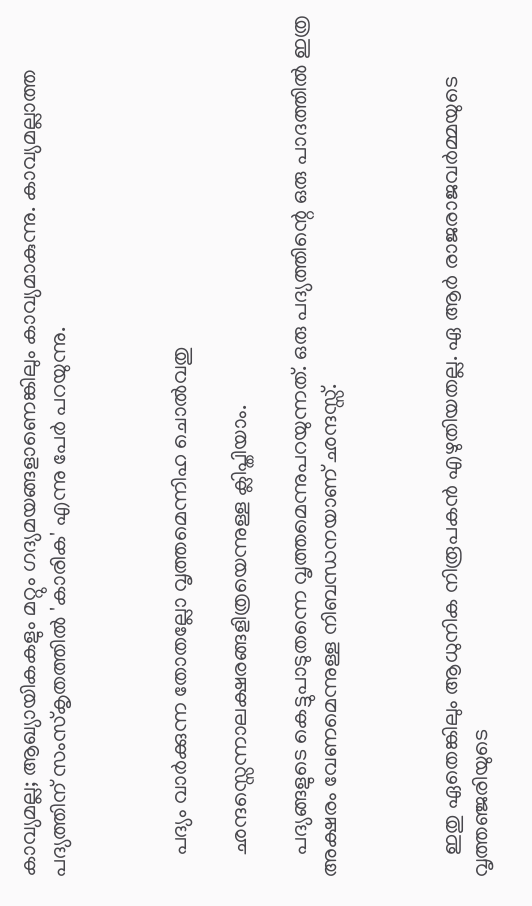കാവ്യമല്ല; ആഖ്യായികകളും മറ്റും ഗദ്യമയങ്ങളാണെങ്കിലും കാവ്യമാകുന്നു. കാവ്യമല്ലാത്ത പദ്യത്തിന്‌ സംസ്‌കൃതത്തിൽ 'കാരിക' എന്നു പേർ പറയുന്നു.



    പദ്യം വാർക്കുന്ന തോതല്ലോ വൃത്തമെന്നിഹ ചൊൽവതു

    ഛന്ദസ്സെന്നാലക്ഷരങ്ങളിത്രയെന്നുള്ള ക്ലിപ്തിയാം.

    പദ്യങ്ങളുടെ കെട്ടുപാടുതന്നെ വൃത്തമെന്നുപറയുന്നത്‌. ഒരു പദ്യത്തിന്റെ ഒരു പാദത്തിൽ ഇത്ര അക്ഷരം വേണമെന്നുള്ള നിബന്ധനയാണ്‌ ഛന്ദസ്സ്‌.



    ഇതു ഏതെങ്കിലും ആധുനിക നിരൂപകന്‍ എഴുതിയതല്ല. ഏ ആര്‍ രാജരാജവര്‍മ്മയുടെ വൃത്തഞ്ജരിയുടെ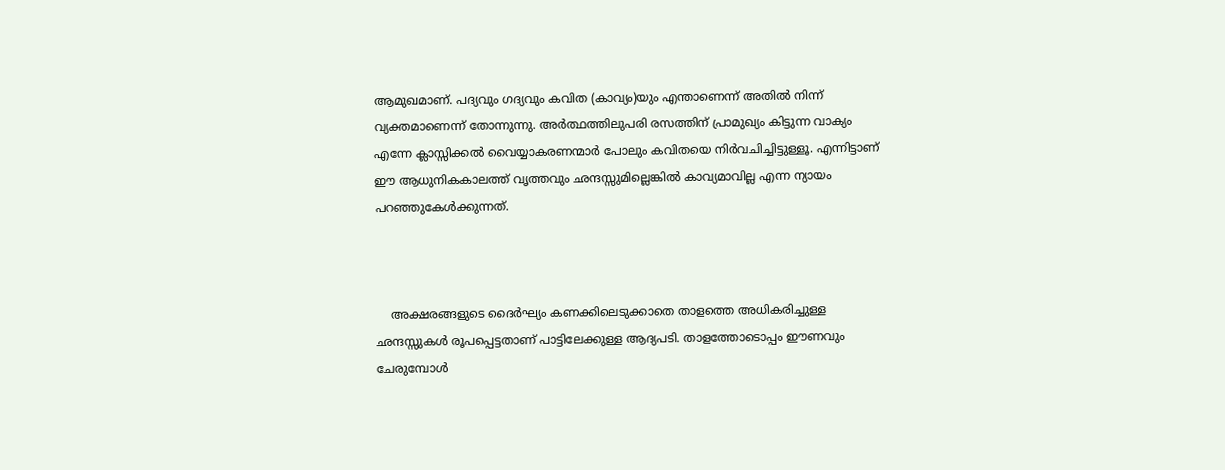ആമുഖമാണ്. പദ്യവും ഗദ്യവും കവിത (കാവ്യം)യും എന്താണെന്ന് അതില്‍ നിന്ന് വ്യക്തമാണെന്ന് തോന്നുന്നു. അര്‍ത്ഥത്തിലുപരി രസത്തിന് പ്രാമുഖ്യം കിട്ടുന്ന വാക്യം എന്നേ ക്ലാസ്സിക്കല്‍ വൈയ്യാകരണന്മാര്‍ പോലും കവിതയെ നിര്‍വചിച്ചിട്ടുള്ളൂ. എന്നിട്ടാണ് ഈ ആധുനികകാലത്ത് വൃത്തവും ഛന്ദസ്സുമില്ലെങ്കില്‍ കാവ്യമാവില്ല എന്ന ന്യായം പറഞ്ഞുകേള്‍ക്കുന്നത്.



    അക്ഷരങ്ങളുടെ ദൈര്‍ഘ്യം കണക്കിലെടുക്കാതെ താളത്തെ അധികരിച്ചുള്ള ഛന്ദസ്സുകള്‍ രൂപപ്പെട്ടതാണ് പാട്ടിലേക്കുള്ള ആദ്യപടി. താളത്തോടൊപ്പം ഈണവും ചേരുമ്പോള്‍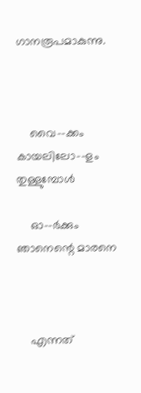ഗാനരൂപമാകുന്നു.



    വൈ--ക്കം കാ‌യലിലോ‌--ളം തുള്ളുമ്പോള്‍

    ഓ--ര്‍ക്കും ഞാനെന്റെ മാ‌രനെ



    എന്നത്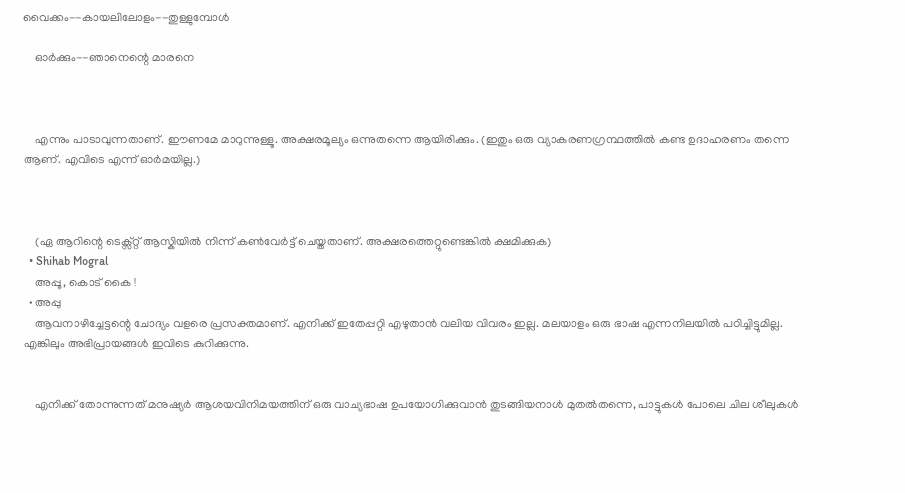വൈക്കം--കായലിലോളം‌--തുള്ളുമ്പോള്‍

    ഓര്‍ക്കും--ഞാനെന്റെ മാരനെ



    എന്നും പാടാവുന്നതാണ്. ഈണമേ മാറുന്നുള്ളൂ. അക്ഷരമൂല്യം ഒന്നുതന്നെ ആയിരിക്കും. (ഇതും ഒരു വ്യാകരണഗ്രന്ഥത്തില്‍ കണ്ട ഉദാഹരണം തന്നെ ആണ്. എവിടെ എന്ന് ഓര്‍മയില്ല.)



    (ഏ ആറിന്റെ ടെക്സ്റ്റ് ആസ്കിയില്‍ നിന്ന് കണ്‍‌വേര്‍ട്ട് ചെയ്തതാണ്. അക്ഷരത്തെറ്റുണ്ടെങ്കില്‍ ക്ഷമിക്കുക)
  • Shihab Mogral
    അപ്പൂ, കൊട് കൈ !
  • അപ്പു
    ആവനാഴിച്ചേട്ടന്റെ ചോദ്യം വളരെ പ്രസക്തമാണ്. എനിക്ക് ഇതേപ്പറ്റി എഴുതാന്‍ വലിയ വിവരം ഇല്ല. മലയാളം ഒരു ഭാഷ എന്നനിലയില്‍ പഠിച്ചിട്ടുമില്ല. എങ്കിലും അഭിപ്രായങ്ങള്‍ ഇവിടെ കുറിക്കുന്നു.


    എനിക്ക് തോന്നുന്നത് മനുഷ്യര്‍ ആശയവിനിമയത്തിന് ഒരു വാച്യഭാഷ ഉപയോഗിക്കുവാന്‍ തുടങ്ങിയനാള്‍ മുതല്‍തന്നെ, പാട്ടുകള്‍ പോലെ ചില ശീലുകള്‍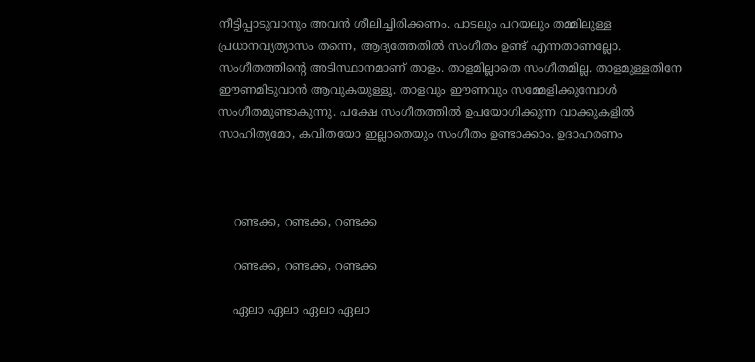നീട്ടിപ്പാടുവാനും അവന്‍ ശീലിച്ചിരിക്കണം. പാടലും പറയലും തമ്മിലുള്ള പ്രധാനവ്യത്യാസം തന്നെ, ആദ്യത്തേതില്‍ സംഗീതം ഉണ്ട് എന്നതാണല്ലോ. സംഗീതത്തിന്റെ അടിസ്ഥാനമാണ് താളം. താളമില്ലാതെ സംഗീതമില്ല. താളമുള്ളതിനേ ഈണമിടുവാന്‍ ആവുകയുള്ളൂ. താളവും ഈണവും സമ്മേളിക്കുമ്പോള്‍ സംഗീതമുണ്ടാകുന്നു. പക്ഷേ സംഗീതത്തില്‍ ഉപയോഗിക്കുന്ന വാക്കുകളില്‍ സാഹിത്യമോ, കവിതയോ ഇല്ലാതെയും സംഗീതം ഉണ്ടാക്കാം. ഉദാഹരണം



    റണ്ടക്ക, റണ്ടക്ക, റണ്ടക്ക

    റണ്ടക്ക, റണ്ടക്ക, റണ്ടക്ക

    ഏലാ ഏലാ ഏലാ ഏലാ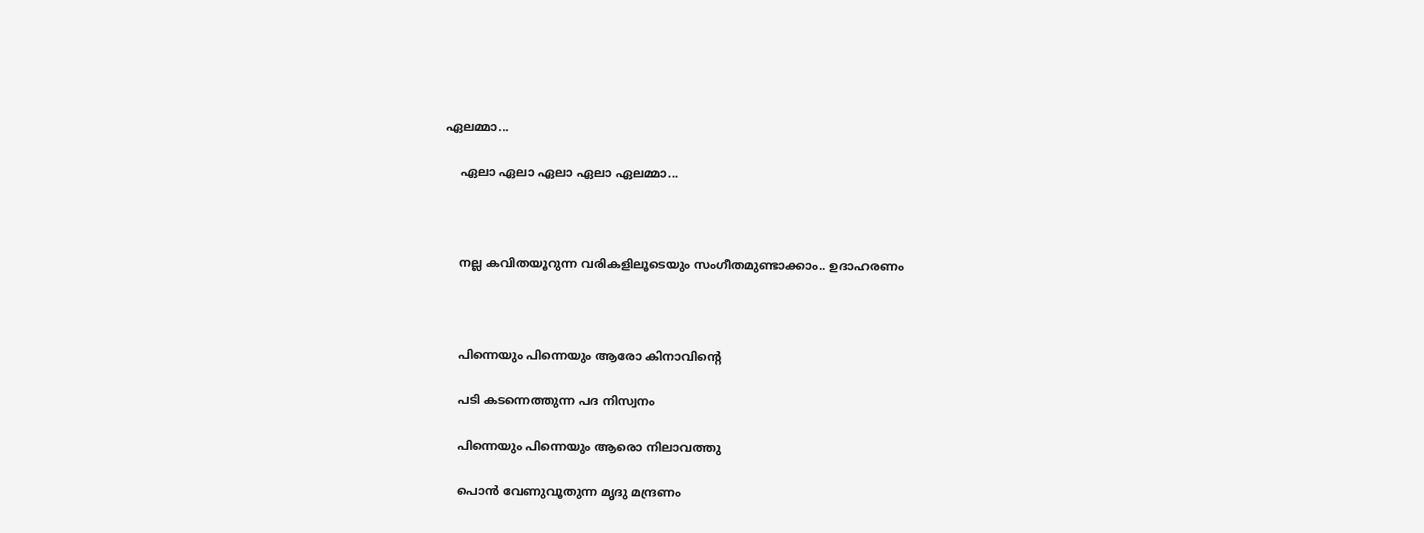ഏലമ്മാ...

    ഏലാ ഏലാ ഏലാ ഏലാ ഏലമ്മാ...



    നല്ല കവിതയൂറുന്ന വരികളിലൂടെയും സംഗീതമുണ്ടാക്കാം.. ഉദാഹരണം



    പിന്നെയും പിന്നെയും ആരോ കിനാവിന്റെ

    പടി കടന്നെത്തുന്ന പദ നിസ്വനം

    പിന്നെയും പിന്നെയും ആരൊ നിലാവത്തു

    പൊന്‍ വേണുവൂതുന്ന മൃദു മന്ദ്രണം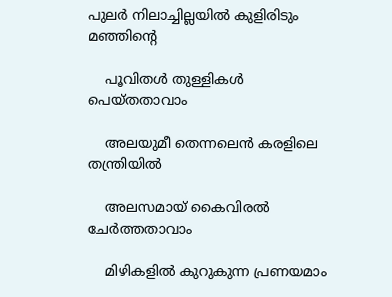പുലര്‍ നിലാച്ചില്ലയില്‍ കുളിരിടും മഞ്ഞിന്റെ

    പൂവിതള്‍ തുള്ളികള്‍ പെയ്തതാവാം

    അലയുമീ തെന്നലെന്‍ കരളിലെ തന്ത്രിയില്‍

    അലസമായ് കൈവിരല്‍ ചേര്‍ത്തതാവാം

    മിഴികളില്‍ കുറുകുന്ന പ്രണയമാം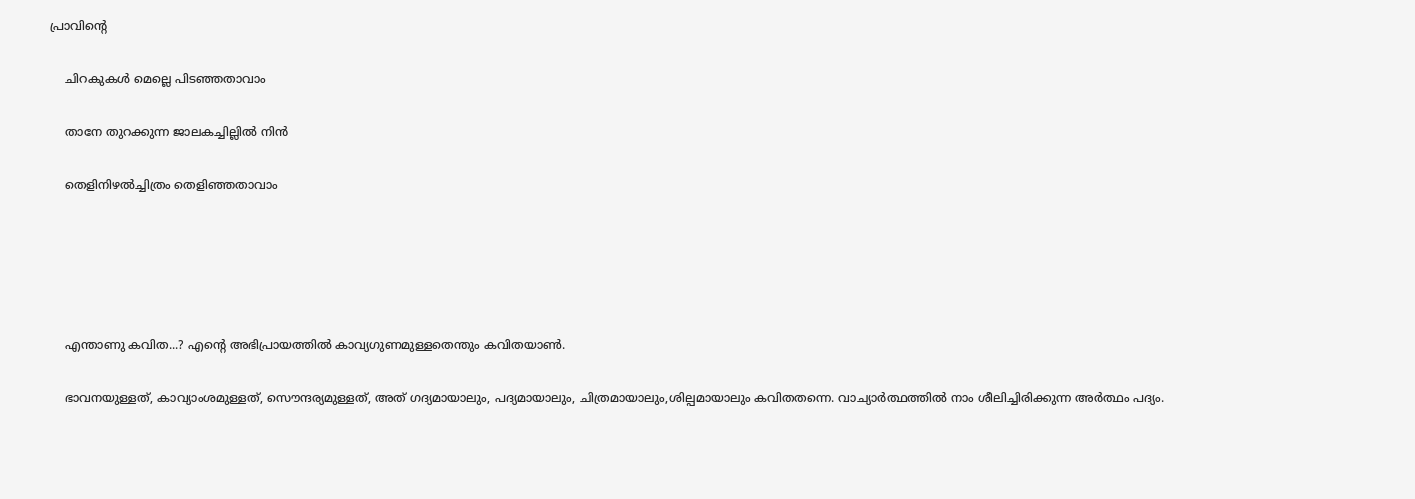പ്രാവിന്റെ

    ചിറകുകള്‍ മെല്ലെ പിടഞ്ഞതാവാം

    താനേ തുറക്കുന്ന ജാലകച്ചില്ലില്‍ നിന്‍

    തെളിനിഴല്‍ച്ചിത്രം തെളിഞ്ഞതാവാം





    എന്താണു കവിത...? എന്റെ അഭിപ്രായത്തില്‍ കാവ്യഗുണമുള്ളതെന്തും കവിതയാണ്‍.

    ഭാവനയുള്ളത്, കാവ്യാംശമുള്ളത്, സൌന്ദര്യമുള്ളത്, അത് ഗദ്യമായാലും, പദ്യമായാലും, ചിത്രമായാലും,ശില്പമായാലും കവിതതന്നെ. വാച്യാര്‍ത്ഥത്തില്‍ നാം ശീലിച്ചിരിക്കുന്ന അര്‍ത്ഥം പദ്യം.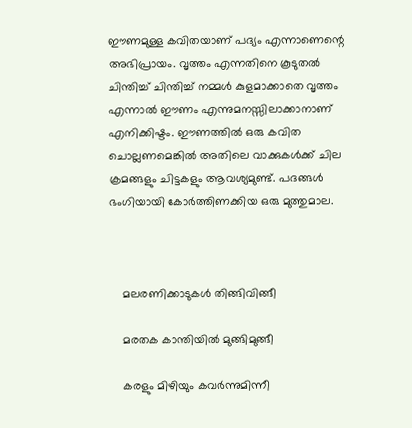ഈണമുള്ള കവിതയാണ് പദ്യം എന്നാണെന്റെ അഭിപ്രായം. വൃത്തം എന്നതിനെ കൂടുതല്‍ ചിന്തിച്ച് ചിന്തിച്ച് നമ്മള്‍ കുളമാക്കാതെ വൃത്തം എന്നാല്‍ ഈണം എന്നുമനസ്സിലാക്കാനാണ് എനിക്കിഷ്ടം. ഈണത്തില്‍ ഒരു കവിത ചൊല്ലണമെങ്കില്‍ അതിലെ വാക്കുകള്‍ക്ക് ചില ക്രമങ്ങളും ചിട്ടകളും ആവശ്യമുണ്ട്. പദങ്ങള്‍ ഭംഗിയായി കോര്‍ത്തിണക്കിയ ഒരു മുത്തുമാല.



    മലരണിക്കാടുകള്‍ തിങ്ങിവിങ്ങീ

    മരതക കാന്തിയില്‍ മുങ്ങിമുങ്ങീ

    കരളും മിഴിയും കവര്‍ന്നുമിന്നീ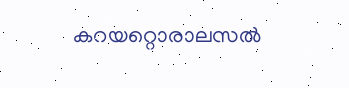കറയറ്റൊരാലസല്‍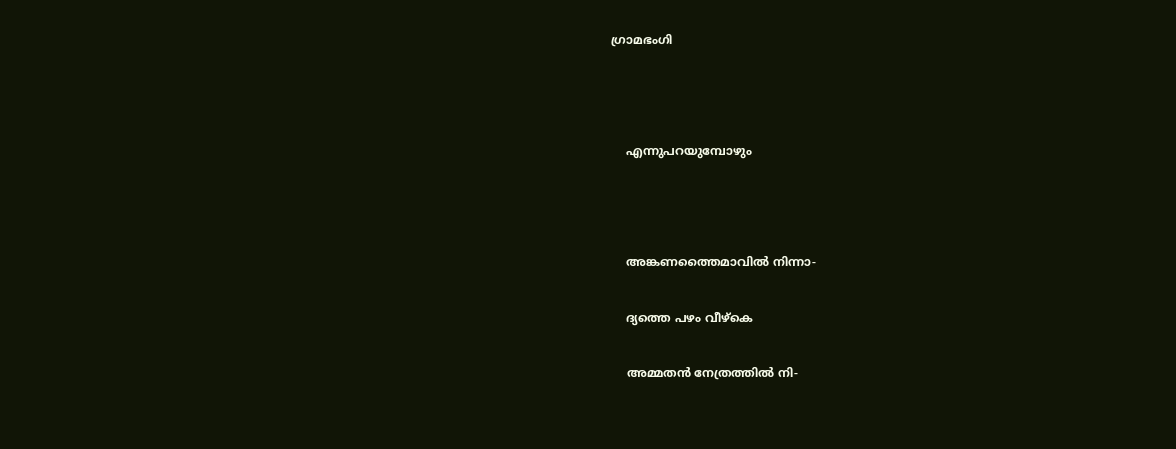ഗ്രാമഭംഗി



    എന്നുപറയുമ്പോഴും



    അങ്കണത്തൈമാവില്‍ നിന്നാ-

    ദ്യത്തെ പഴം വീഴ്കെ

    അമ്മതന്‍ നേത്രത്തില്‍ നി-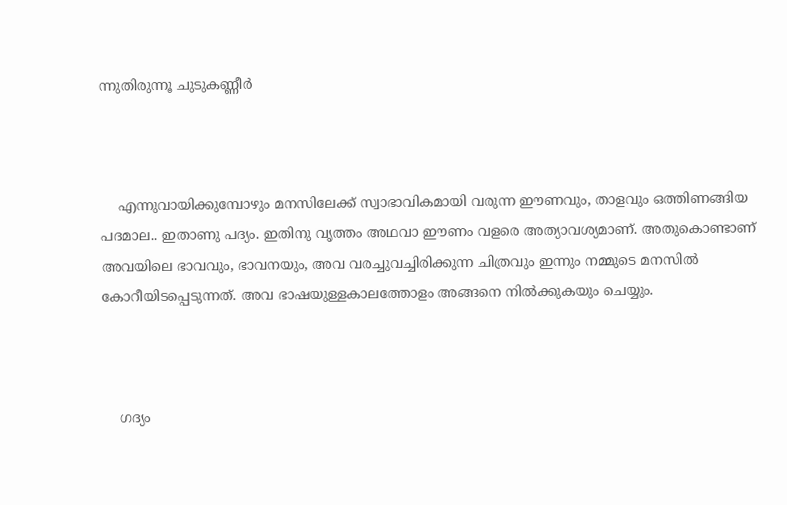ന്നുതിരുന്നൂ ചുടുകണ്ണീര്‍



    എന്നുവായിക്കുമ്പോഴും മനസിലേക്ക് സ്വാഭാവികമായി വരുന്ന ഈണവും, താളവും ഒത്തിണങ്ങിയ പദമാല.. ഇതാണു പദ്യം. ഇതിനു വൃത്തം അഥവാ ഈണം വളരെ അത്യാവശ്യമാണ്. അതുകൊണ്ടാണ് അവയിലെ ഭാവവും, ഭാവനയും, അവ വരച്ചുവച്ചിരിക്കുന്ന ചിത്രവും ഇന്നും നമ്മുടെ മനസില്‍ കോറീയിടപ്പെടുന്നത്. അവ ഭാഷയുള്ളകാലത്തോളം അങ്ങനെ നില്‍ക്കുകയും ചെയ്യും.



    ഗദ്യം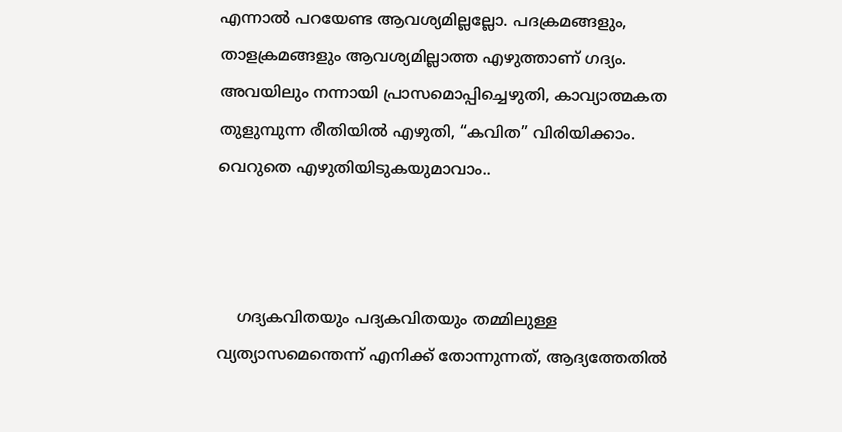എന്നാല്‍ പറയേണ്ട ആവശ്യമില്ലല്ലോ. പദക്രമങ്ങളും, താളക്രമങ്ങളും ആവശ്യമില്ലാത്ത എഴുത്താണ് ഗദ്യം. അവയിലും നന്നായി പ്രാസമൊപ്പിച്ചെഴുതി, കാവ്യാത്മകത തുളുമ്പുന്ന രീതിയില്‍ എഴുതി, “കവിത” വിരിയിക്കാം. വെറുതെ എഴുതിയിടുകയുമാവാം..



    ഗദ്യകവിതയും പദ്യകവിതയും തമ്മിലുള്ള വ്യത്യാസമെന്തെന്ന് എനിക്ക് തോന്നുന്നത്, ആദ്യത്തേതില്‍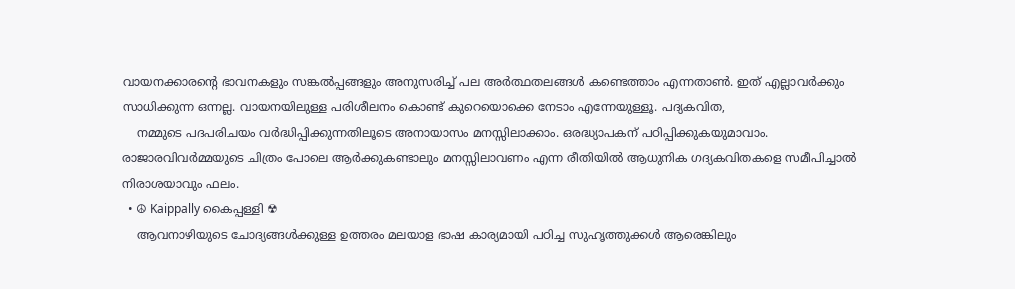വായനക്കാരന്റെ ഭാവനകളും സങ്കല്‍പ്പങ്ങളും അനുസരിച്ച് പല അര്‍ത്ഥതലങ്ങള്‍ കണ്ടെത്താം എന്നതാണ്‍. ഇത് എല്ലാവര്‍ക്കും സാധിക്കുന്ന ഒന്നല്ല. വായനയിലുള്ള പരിശീലനം കൊണ്ട് കുറെയൊക്കെ നേടാം എന്നേയുള്ളൂ. പദ്യകവിത,
    നമ്മുടെ പദപരിചയം വര്‍ദ്ധിപ്പിക്കുന്നതിലൂടെ അനായാസം മനസ്സിലാക്കാം. ഒരദ്ധ്യാപകന് പഠിപ്പിക്കുകയുമാവാം. രാജാരവിവര്‍മ്മയുടെ ചിത്രം പോലെ ആര്‍ക്കുകണ്ടാലും മനസ്സിലാവണം എന്ന രീതിയില്‍ ആധുനിക ഗദ്യകവിതകളെ സമീപിച്ചാല്‍ നിരാശയാവും ഫലം.
  • ☮ Kaippally കൈപ്പള്ളി ☢
    ആവനാഴിയുടെ ചോദ്യങ്ങൾക്കുള്ള ഉത്തരം മലയാള ഭാഷ കാര്യമായി പഠിച്ച സുഹൃത്തുക്കൾ ആരെങ്കിലും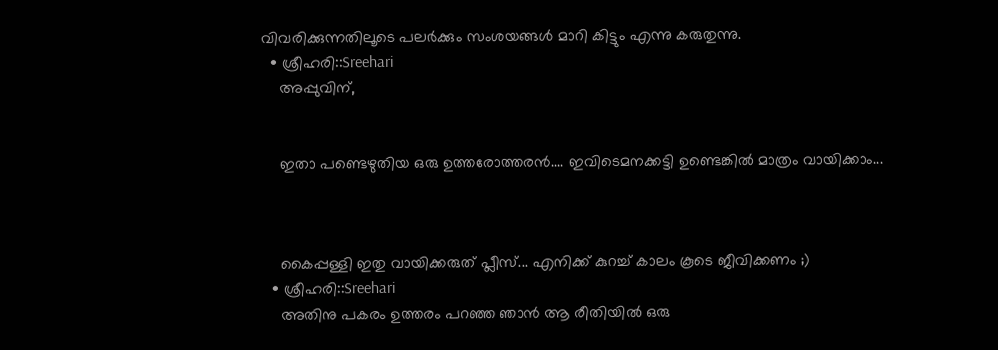വിവരിക്കുന്നതിലൂടെ പലർക്കും സംശയങ്ങൾ മാറി കിട്ടും എന്നു കരുതുന്നു.
  • ശ്രീഹരി::Sreehari
    അപ്പുവിന്,


    ഇതാ പണ്ടെഴുതിയ ഒരു ഉത്തരോത്തരന്‍.... ഇവിടെമനക്കട്ടി ഉണ്ടെങ്കില്‍ മാത്രം വായിക്കാം...



    കൈപ്പള്ളി ഇതു വായിക്കരുത് പ്ലീസ്... എനിക്ക് കുറച്ച് കാലം കൂടെ ജീവിക്കണം ;)
  • ശ്രീഹരി::Sreehari
    അതിനു പകരം ഉത്തരം പറഞ്ഞ ഞാന്‍ ആ രീതിയില്‍ ഒരു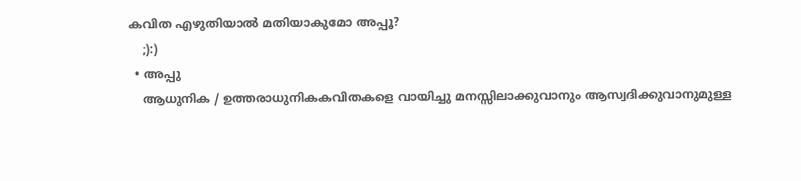കവിത എഴുതിയാല്‍ മതിയാകുമോ അപ്പൂ?
    ;):)
  • അപ്പു
    ആധുനിക / ഉത്തരാധുനികകവിതകളെ വായിച്ചു മനസ്സിലാക്കുവാനും ആസ്വദിക്കുവാനുമുള്ള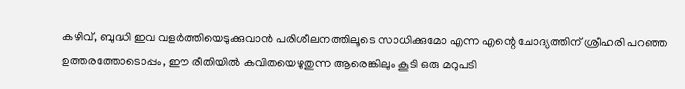കഴിവ്, ബുദ്ധി ഇവ വളര്‍ത്തിയെടുക്കുവാന്‍ പരിശീലനത്തിലൂടെ സാധിക്കുമോ എന്ന എന്റെ ചോദ്യത്തിന് ശ്രീഹരി പറഞ്ഞ ഉത്തരത്തോടൊപ്പം, ഈ രീതിയില്‍ കവിതയെഴുതുന്ന ആരെങ്കിലും കൂടി ഒരു മറുപടി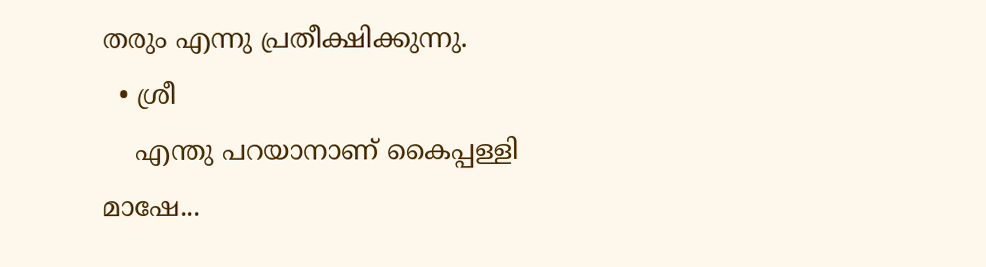തരും എന്നു പ്രതീക്ഷിക്കുന്നു.
  • ശ്രീ
    എന്തു പറയാനാണ് കൈപ്പള്ളി മാഷേ...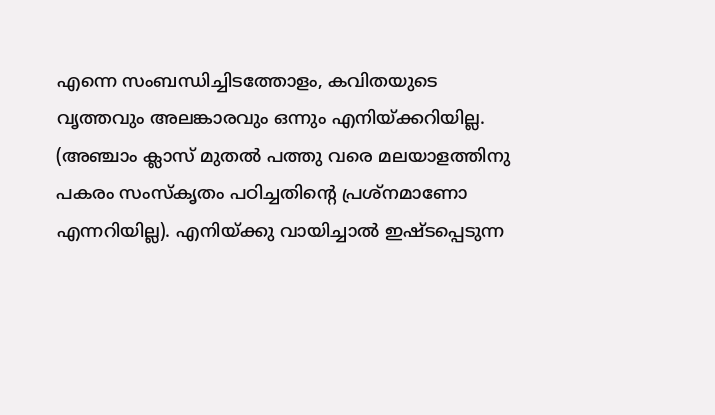എന്നെ സംബന്ധിച്ചിടത്തോളം, കവിതയുടെ വൃത്തവും അലങ്കാരവും ഒന്നും എനിയ്ക്കറിയില്ല. (അഞ്ചാം ക്ലാസ് മുതല്‍ പത്തു വരെ മലയാളത്തിനു പകരം സംസ്കൃതം പഠിച്ചതിന്റെ പ്രശ്നമാണോ എന്നറിയില്ല). എനിയ്ക്കു വായിച്ചാല്‍ ഇഷ്ടപ്പെടുന്ന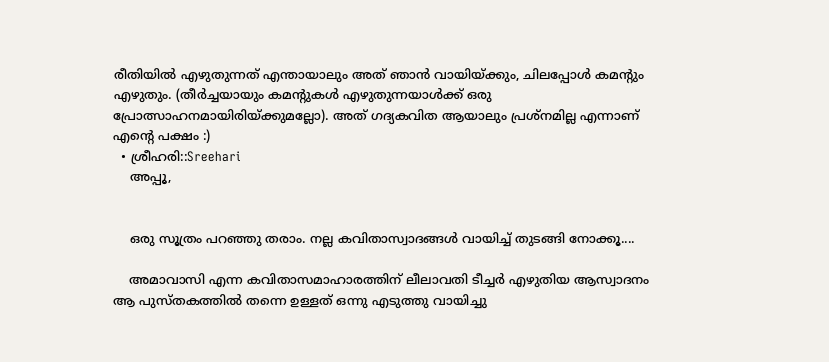രീതിയില്‍ എഴുതുന്നത് എന്തായാലും അത് ഞാന്‍ വായിയ്ക്കും, ചിലപ്പോള്‍ കമന്റും എഴുതും. (തീര്‍ച്ചയായും കമന്റുകള്‍ എഴുതുന്നയാള്‍ക്ക് ഒരു പ്രോത്സാഹനമായിരിയ്ക്കുമല്ലോ). അത് ഗദ്യകവിത ആയാലും പ്രശ്നമില്ല എന്നാണ് എന്റെ പക്ഷം :)
  • ശ്രീഹരി::Sreehari
    അപ്പൂ,


    ഒരു സൂത്രം പറഞ്ഞു തരാം. നല്ല കവിതാസ്വാദങ്ങള്‍ വായിച്ച് തുടങ്ങി നോക്കൂ....

    അമാവാസി എന്ന കവിതാസമാഹാരത്തിന് ലീലാവതി ടീച്ചര്‍ എഴുതിയ ആസ്വാദനം ആ പുസ്തകത്തില്‍ തന്നെ ഉള്ളത് ഒന്നു എടുത്തു വായിച്ചു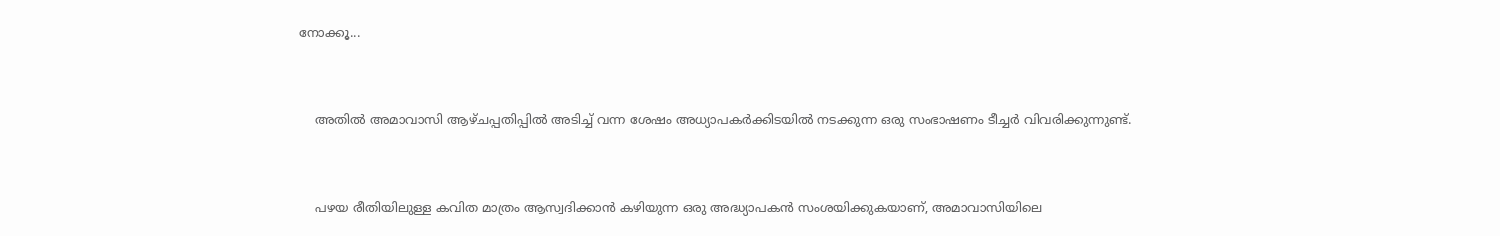നോക്കൂ...



    അതില്‍ അമാവാസി ആഴ്ചപ്പതിപ്പില്‍ അടിച്ച് വന്ന ശേഷം അധ്യാപകര്‍ക്കിടയില്‍ നടക്കുന്ന ഒരു സംഭാഷണം ടീച്ചര്‍ വിവരിക്കുന്നുണ്ട്.



    പഴയ രീതിയിലുള്ള കവിത മാത്രം ആസ്വദിക്കാന്‍ കഴിയുന്ന ഒരു അദ്ധ്യാപകന്‍ സംശയിക്കുകയാണ്, അമാവാസിയിലെ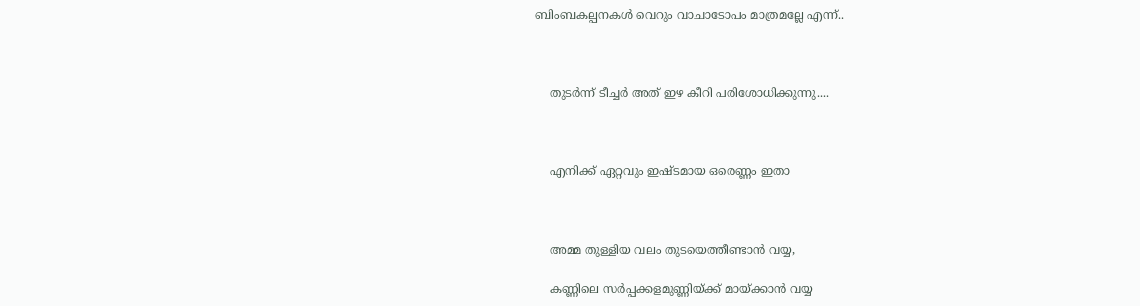ബിംബകല്പനകള്‍ വെറും വാചാടോപം മാത്രമല്ലേ എന്ന്..



    തുടര്‍ന്ന് ടീച്ചര്‍ അത് ഇഴ കീറി പരിശോധിക്കുന്നു....



    എനിക്ക് ഏറ്റവും ഇഷ്ടമായ ഒരെണ്ണം ഇതാ



    അമ്മ തുള്ളിയ വലം തുടയെത്തീണ്ടാന്‍ വയ്യ,

    കണ്ണിലെ സര്‍പ്പക്കളമുണ്ണിയ്ക്ക് മായ്ക്കാന്‍ വയ്യ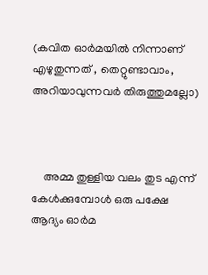(കവിത ഓര്‍മയില്‍ നിന്നാണ് എഴുതുന്നത് , തെറ്റുണ്ടാവാം, അറിയാവുന്നവര്‍ തിരുത്തുമല്ലോ)



    അമ്മ തുള്ളിയ വലം തുട എന്ന് കേള്‍ക്കുമ്പോള്‍ ഒരു പക്ഷേ ആദ്യം ഓര്‍മ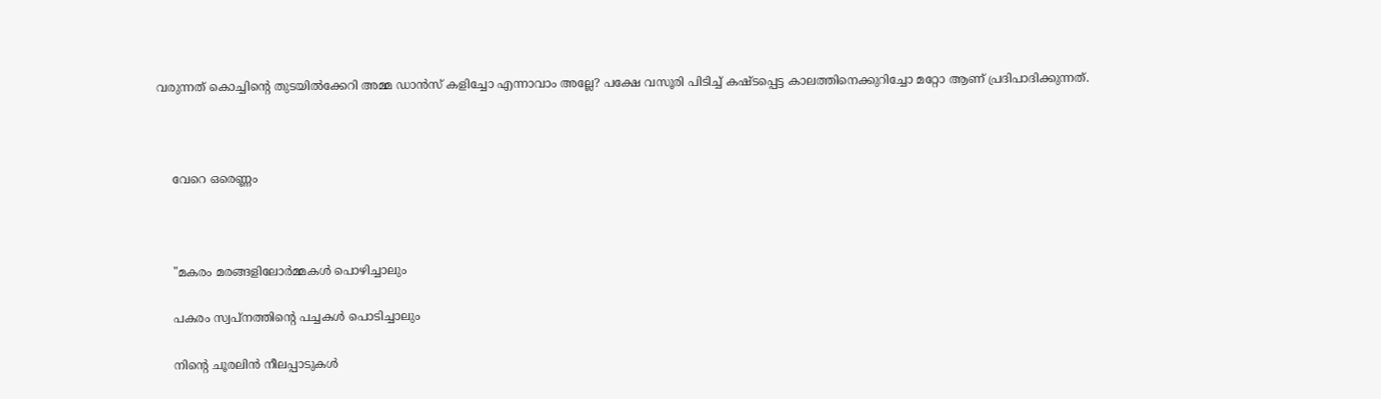വരുന്നത് കൊച്ചിന്റെ തുടയില്‍ക്കേറി അമ്മ ഡാന്‍സ് കളിച്ചോ എന്നാവാം അല്ലേ? പക്ഷേ വസൂരി പിടിച്ച് കഷ്ടപ്പെട്ട കാലത്തിനെക്കുറിച്ചോ മറ്റോ ആണ് പ്രദിപാദിക്കുന്നത്.



    വേറെ ഒരെണ്ണം



    "മകരം മരങ്ങളിലോര്‍മ്മകള്‍ പൊഴിച്ചാലും

    പകരം സ്വപ്നത്തിന്റെ പച്ചകള്‍ പൊടിച്ചാലും

    നിന്റെ ചൂരലിന്‍ നീലപ്പാടുകള്‍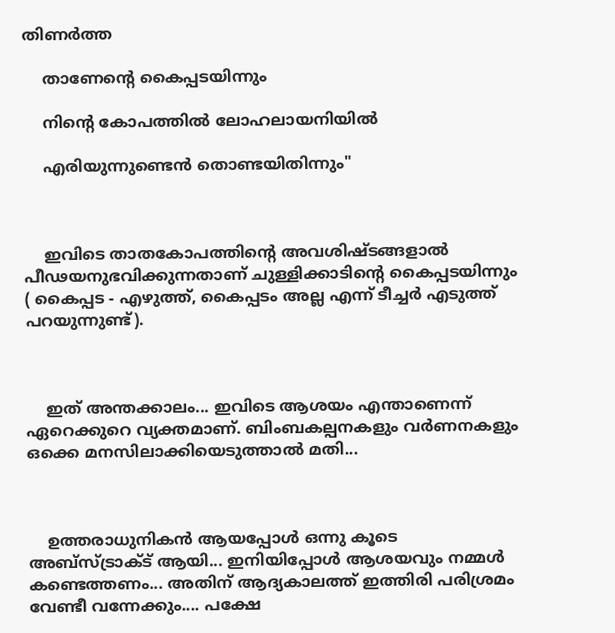തിണര്‍ത്ത

    താണേന്റെ കൈപ്പടയിന്നും

    നിന്റെ കോപത്തില്‍ ലോഹലായനിയില്‍

    എരിയുന്നുണ്ടെന്‍ തൊണ്ടയിതിന്നും"



    ഇവിടെ താതകോപത്തിന്റെ അവശിഷ്ടങ്ങളാല്‍ പീഢയനുഭവിക്കുന്നതാണ് ചുള്ളിക്കാടിന്റെ കൈപ്പടയിന്നും ( കൈപ്പട - എഴുത്ത്, കൈപ്പടം അല്ല എന്ന് ടീച്ചര്‍ എടുത്ത് പറയുന്നുണ്ട്).



    ഇത് അന്തക്കാലം... ഇവിടെ ആശയം എന്താണെന്ന് ഏറെക്കുറെ വ്യക്തമാണ്. ബിംബകല്പനകളും വര്‍ണനകളും ഒക്കെ മനസിലാക്കിയെടുത്താല്‍ മതി...



    ഉത്തരാധുനികന്‍ ആയപ്പോള്‍ ഒന്നു കൂടെ അബ്സ്ട്രാക്ട് ആയി... ഇനിയിപ്പോള്‍ ആശയവും നമ്മള്‍ കണ്ടെത്തണം... അതിന് ആദ്യകാലത്ത് ഇത്തിരി പരിശ്രമം വേണ്ടീ വന്നേക്കും.... പക്ഷേ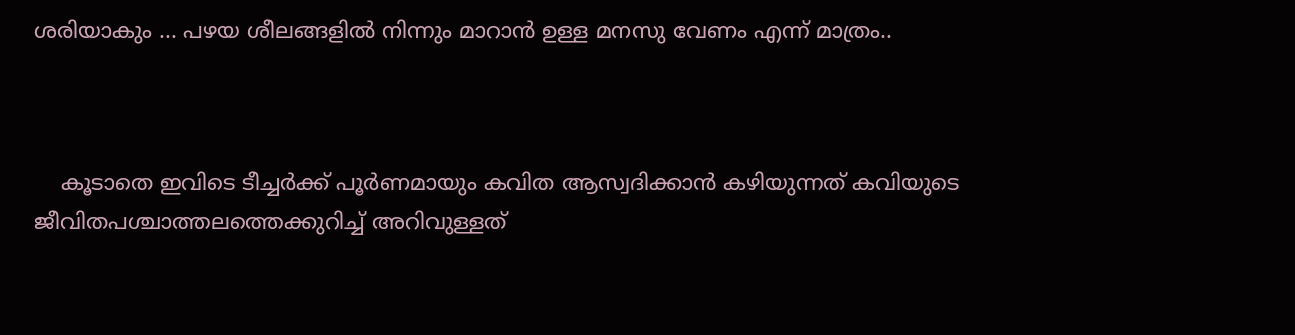ശരിയാകും ... പഴയ ശീലങ്ങളില്‍ നിന്നും മാറാന്‍ ഉള്ള മനസു വേണം എന്ന് മാത്രം..



    കൂടാതെ ഇവിടെ ടീച്ചര്‍ക്ക് പൂര്‍ണമായും കവിത ആസ്വദിക്കാന്‍ കഴിയുന്നത് കവിയുടെ ജീവിതപശ്ചാത്തലത്തെക്കുറിച്ച് അറിവുള്ളത്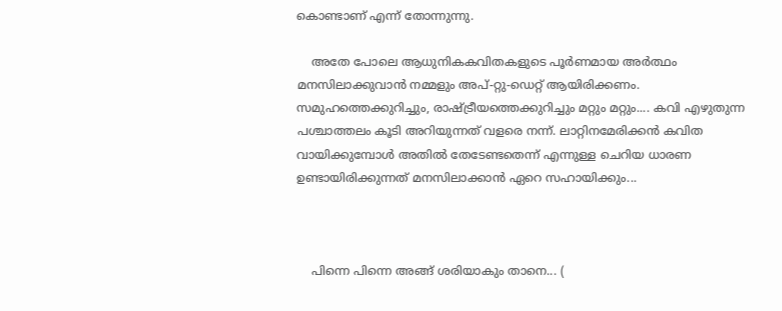കൊണ്ടാണ് എന്ന് തോന്നുന്നു.

    അതേ പോലെ ആധുനികകവിതകളുടെ പൂര്‍ണമായ അര്‍ത്ഥം മനസിലാക്കുവാന്‍ നമ്മളും അപ്-റ്റു-ഡെറ്റ് ആയിരിക്കണം. സമുഹത്തെക്കുറിച്ചും, രാഷ്ട്രീയത്തെക്കുറിച്ചും മറ്റും മറ്റും.... കവി എഴുതുന്ന പശ്ചാത്തലം കൂടി അറിയുന്നത് വളരെ നന്ന്. ലാറ്റിനമേരിക്കന്‍ കവിത വായിക്കുമ്പോള്‍ അതില്‍ തേടേണ്ടതെന്ന് എന്നുള്ള ചെറിയ ധാരണ ഉണ്ടായിരിക്കുന്നത് മനസിലാക്കാന്‍ ഏറെ സഹായിക്കും...



    പിന്നെ പിന്നെ അങ്ങ് ശരിയാകും താനെ... (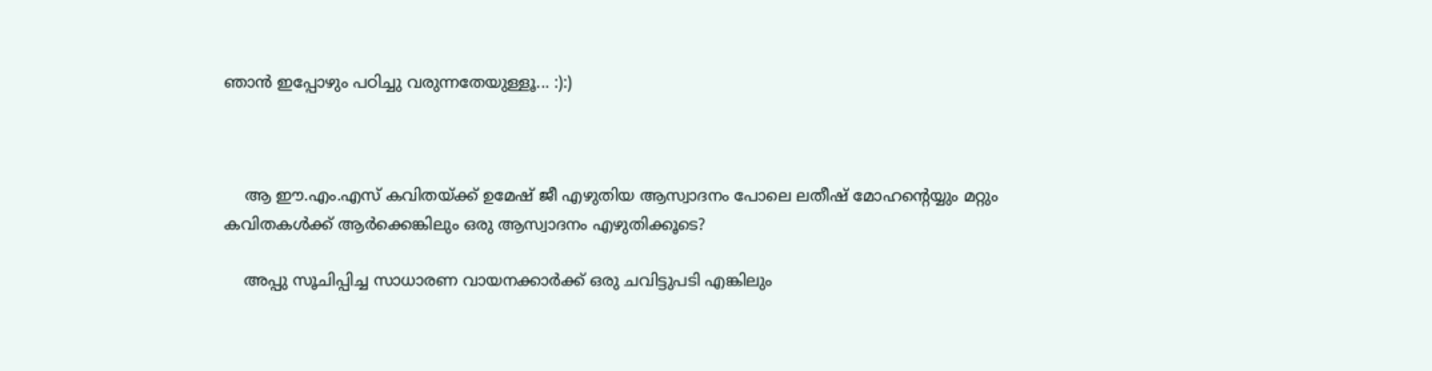ഞാന്‍ ഇപ്പോഴും പഠിച്ചു വരുന്നതേയുള്ളൂ... :):)



    ആ ഈ.എം.എസ് കവിതയ്ക്ക് ഉമേഷ് ജീ എഴുതിയ ആസ്വാദനം പോലെ ലതീഷ് മോഹന്റെയ്യും മറ്റും കവിതകള്‍ക്ക് ആര്‍ക്കെങ്കിലും ഒരു ആസ്വാദനം എഴുതിക്കൂടെ?

    അപ്പു സൂചിപ്പിച്ച സാധാരണ വായനക്കാര്‍ക്ക് ഒരു ചവിട്ടുപടി എങ്കിലും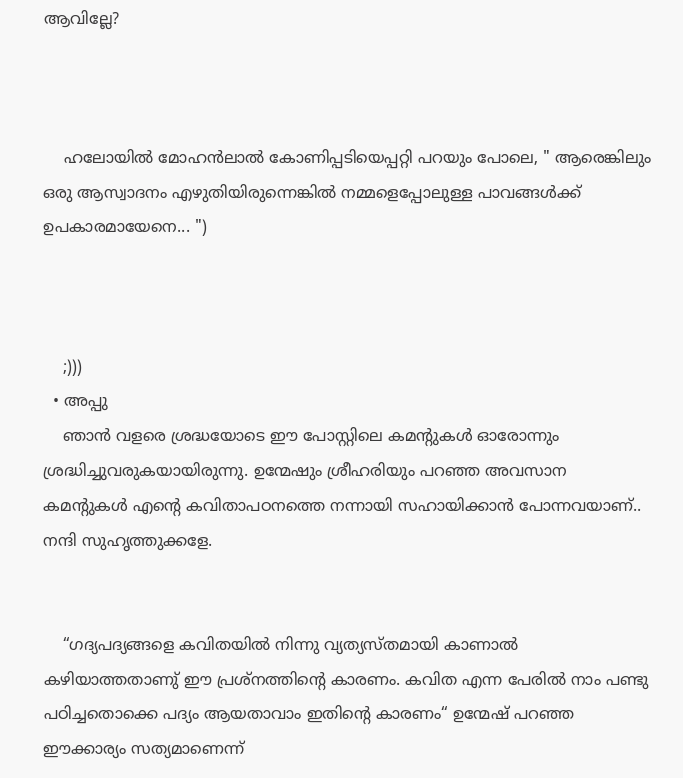ആവില്ലേ?



    ഹലോയില്‍ മോഹന്‍ലാല്‍ കോണിപ്പടിയെപ്പറ്റി പറയും പോലെ, " ആരെങ്കിലും ഒരു ആസ്വാദനം എഴുതിയിരുന്നെങ്കില്‍ നമ്മളെപ്പോലുള്ള പാവങ്ങള്‍ക്ക് ഉപകാരമായേനെ... ")



    ;)))
  • അപ്പു
    ഞാന്‍ വളരെ ശ്രദ്ധയോടെ ഈ പോസ്റ്റിലെ കമന്റുകള്‍ ഓരോന്നും ശ്രദ്ധിച്ചുവരുകയായിരുന്നു. ഉന്മേഷും ശ്രീഹരിയും പറഞ്ഞ അവസാന കമന്റുകള്‍ എന്റെ കവിതാപഠനത്തെ നന്നായി സഹായിക്കാന്‍ പോന്നവയാണ്.. നന്ദി സുഹൃത്തുക്കളേ.


    “ഗദ്യപദ്യങ്ങളെ കവിതയിൽ നിന്നു വ്യത്യസ്തമായി കാണാൽ കഴിയാത്തതാണു് ഈ പ്രശ്നത്തിന്റെ കാരണം. കവിത എന്ന പേരിൽ നാം പണ്ടു പഠിച്ചതൊക്കെ പദ്യം ആയതാവാം ഇതിന്റെ കാരണം“ ഉന്മേഷ് പറഞ്ഞ ഈക്കാര്യം സത്യമാണെന്ന്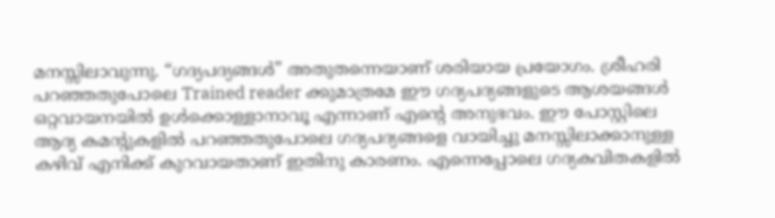മനസ്സിലാവുന്നു. “ഗദ്യപദ്യങ്ങള്‍” അതുതന്നെയാണ് ശരിയായ പ്രയോഗം. ശ്രീഹരി പറഞ്ഞതുപോലെ Trained reader ക്കുമാ‍ത്രമേ ഈ ഗദ്യപദ്യങ്ങളുടെ ആശയങ്ങള്‍ ഒറ്റവായനയില്‍ ഉള്‍ക്കൊള്ളാനാവൂ എന്നാണ് എന്റെ അനുഭവം. ഈ പോസ്റ്റിലെ ആദ്യ കമന്റുകളില്‍ പറഞ്ഞതുപോലെ ഗദ്യപദ്യങ്ങളെ വായിച്ചു മനസ്സിലാക്കാനുള്ള കഴിവ് എനിക്ക് കുറവായതാണ് ഇതിനു കാരണം. എന്നെപ്പോലെ ഗദ്യകവിതകളില്‍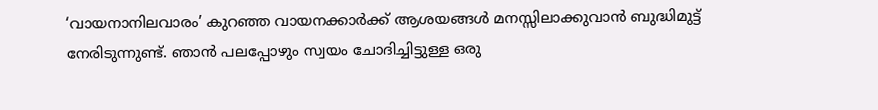‘വായനാനിലവാരം’ കുറഞ്ഞ വായനക്കാര്‍ക്ക് ആശയങ്ങള്‍ മനസ്സിലാക്കുവാന്‍ ബുദ്ധിമുട്ട് നേരിടുന്നുണ്ട്. ഞാന്‍ പലപ്പോഴും സ്വയം ചോദിച്ചിട്ടുള്ള ഒരു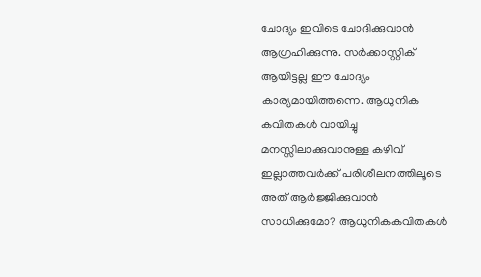ചോദ്യം ഇവിടെ ചോദിക്കുവാന്‍ ആഗ്രഹിക്കുന്നു. സര്‍ക്കാസ്റ്റിക് ആയിട്ടല്ല ഈ ചോദ്യം കാര്യമായിത്തന്നെ. ആധുനിക കവിതകള്‍ വായിച്ചു മനസ്സിലാക്കുവാനുള്ള കഴിവ് ഇല്ലാത്തവര്‍ക്ക് പരിശീലനത്തിലൂടെ അത് ആര്‍ജ്ജിക്കുവാന്‍ സാധിക്കുമോ? ആധുനികകവിതകള്‍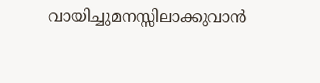വായിച്ചുമനസ്സിലാക്കുവാന്‍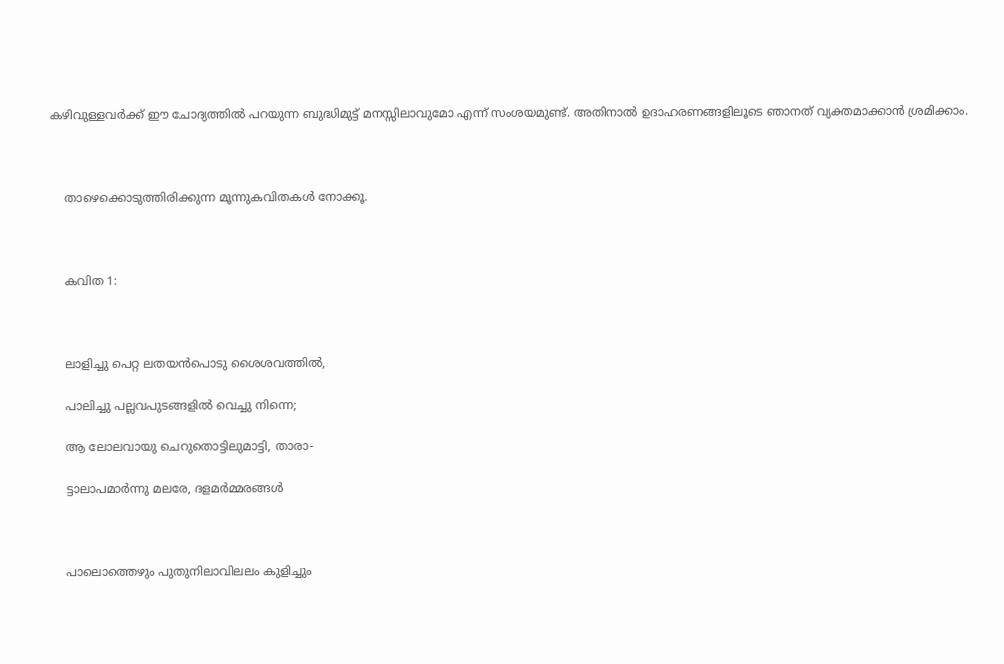കഴിവുള്ളവര്‍ക്ക് ഈ ചോദ്യത്തില്‍ പറയുന്ന ബുദ്ധിമുട്ട് മനസ്സിലാവുമോ എന്ന് സംശയമുണ്ട്. അതിനാല്‍ ഉദാഹരണങ്ങളിലൂടെ ഞാനത് വ്യക്തമാക്കാന്‍ ശ്രമിക്കാം.



    താഴെക്കൊടുത്തിരിക്കുന്ന മൂന്നുകവിതകള്‍ നോക്കൂ.



    കവിത 1:



    ലാളിച്ചു പെറ്റ ലതയന്‍പൊടു ശൈശവത്തില്‍,

    പാലിച്ചു പല്ലവപുടങ്ങളില്‍ വെച്ചു നിന്നെ;

    ആ ലോലവായു ചെറുതൊട്ടിലുമാട്ടി, താരാ-

    ട്ടാലാപമാര്‍ന്നു മലരേ, ദളമര്‍മ്മരങ്ങള്‍



    പാലൊത്തെഴും പുതുനിലാവിലലം കുളിച്ചും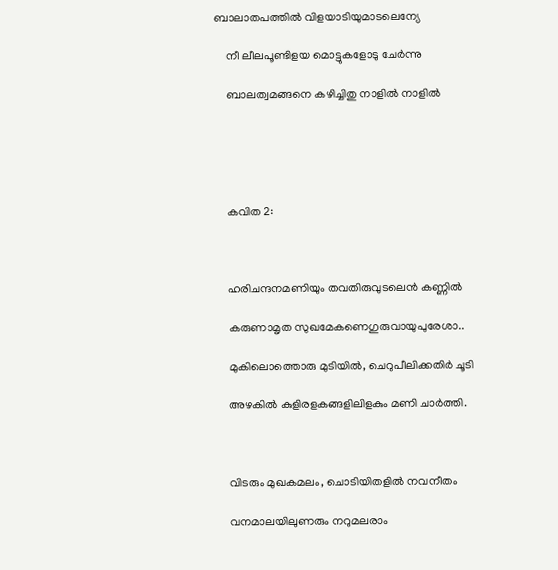ബാലാതപത്തില്‍ വിളയാടിയുമാടലെന്യേ

    നീ ലീലപൂണ്ടിളയ മൊട്ടുകളോടു ചേര്‍ന്നു

    ബാലത്വമങ്ങനെ കഴിച്ചിതു നാളില്‍ നാളില്‍





    കവിത 2:



    ഹരിചന്ദനമണിയും തവതിരുവുടലെന്‍ കണ്ണില്‍

    കരുണാമൃത സുഖമേകണെഗുരുവായുപുരേശാ..

    മുകിലൊത്തൊരു മുടിയില്‍, ചെറുപീലിക്കതിര്‍ ചൂടി

    അഴകില്‍ കുളിരളകങ്ങളിലിളകും മണി ചാര്‍ത്തി.



    വിടരും മുഖകമലം, ചൊടിയിതളില്‍ നവനീതം

    വനമാലയിലുണരും നറുമലരാം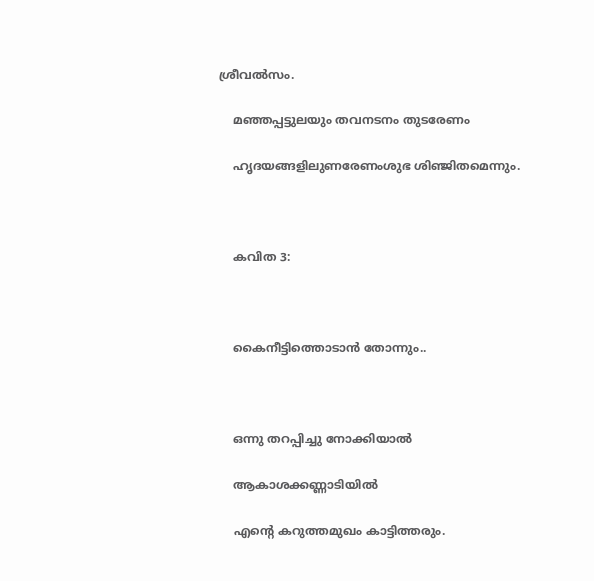ശ്രീവല്‍സം.

    മഞ്ഞപ്പട്ടുലയും തവനടനം തുടരേണം

    ഹൃദയങ്ങളിലുണരേണംശുഭ ശിഞ്ജിതമെന്നും.



    കവിത 3:



    കൈനീട്ടിത്തൊടാന്‍ തോന്നും..



    ഒന്നു തറപ്പിച്ചു നോക്കിയാല്‍

    ആകാശക്കണ്ണാടിയില്‍

    എന്റെ കറുത്തമുഖം കാട്ടിത്തരും.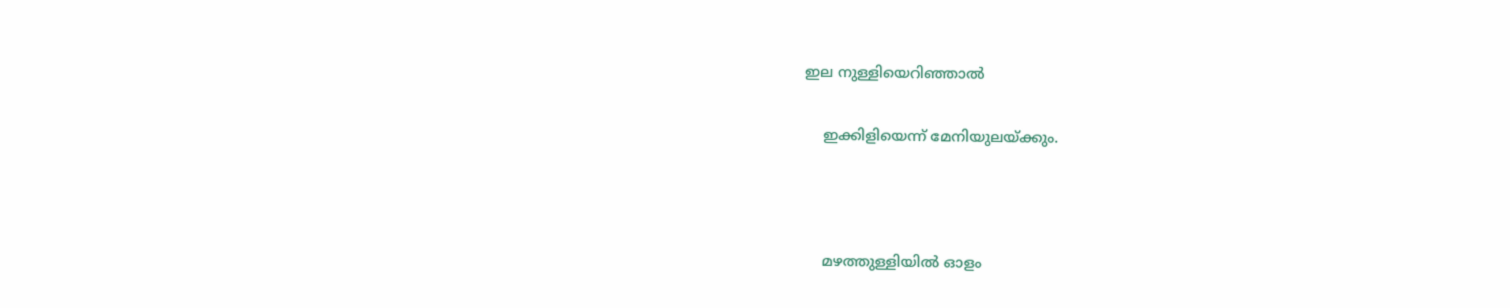ഇല നുള്ളിയെറിഞ്ഞാല്‍

    ഇക്കിളിയെന്ന്‌ മേനിയുലയ്ക്കും.



    മഴത്തുള്ളിയില്‍ ഓളം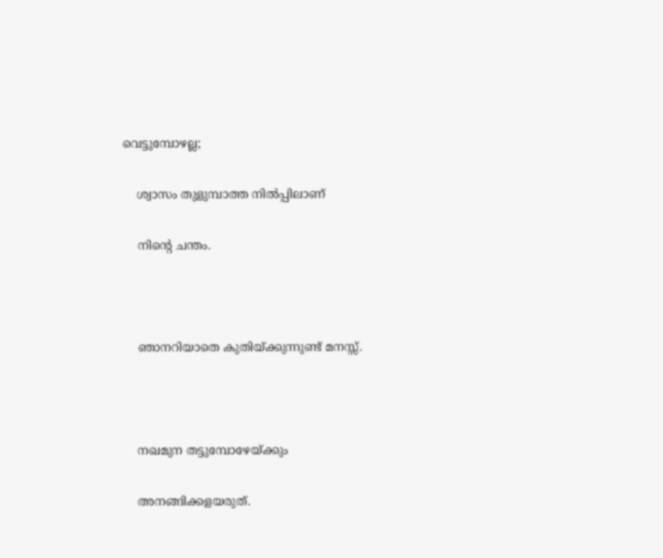വെട്ടുമ്പോഴല്ല;

    ശ്വാസം തുളുമ്പാത്ത നില്‍പ്പിലാണ്‌

    നിന്റെ ചന്തം.



    ഞാനറിയാതെ കുതിയ്ക്കുന്നുണ്ട്‌ മനസ്സ്‌.



    നഖമുന തട്ടുമ്പോഴേയ്ക്കും

    അനങ്ങിക്കളയരുത്‌.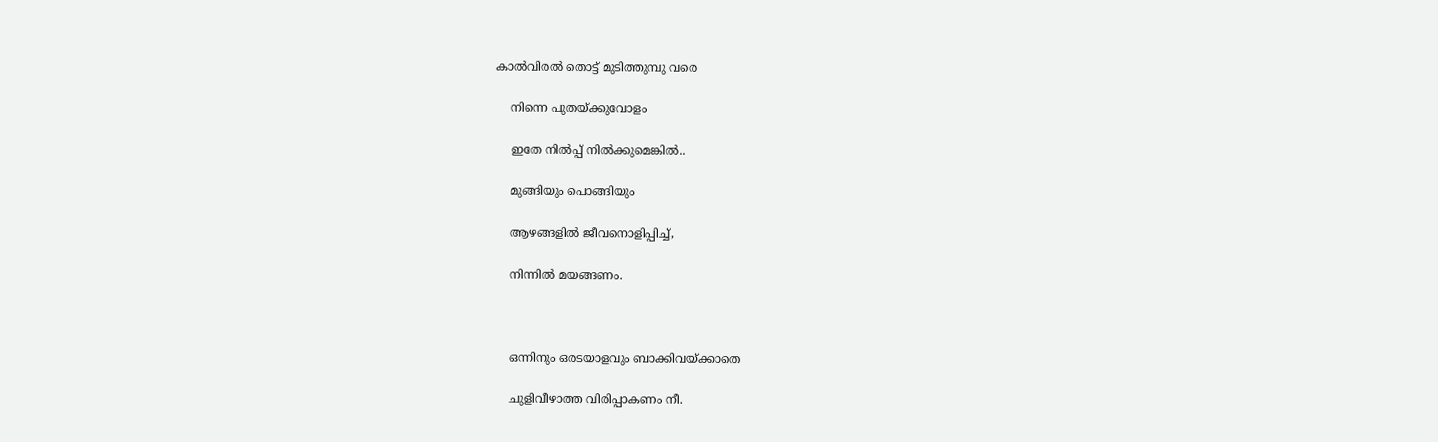കാല്‍വിരല്‍ തൊട്ട്‌ മുടിത്തുമ്പു വരെ

    നിന്നെ പുതയ്ക്കുവോളം

    ഇതേ നില്‍പ്പ്‌ നില്‍ക്കുമെങ്കില്‍..

    മുങ്ങിയും പൊങ്ങിയും

    ആഴങ്ങളില്‍ ജീവനൊളിപ്പിച്ച്‌,

    നിന്നില്‍ മയങ്ങണം.



    ഒന്നിനും ഒരടയാളവും ബാക്കിവയ്ക്കാതെ

    ചുളിവീഴാത്ത വിരിപ്പാകണം നീ.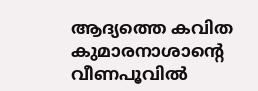ആദ്യത്തെ കവിത കുമാരനാശാന്റെ വീണപൂവില്‍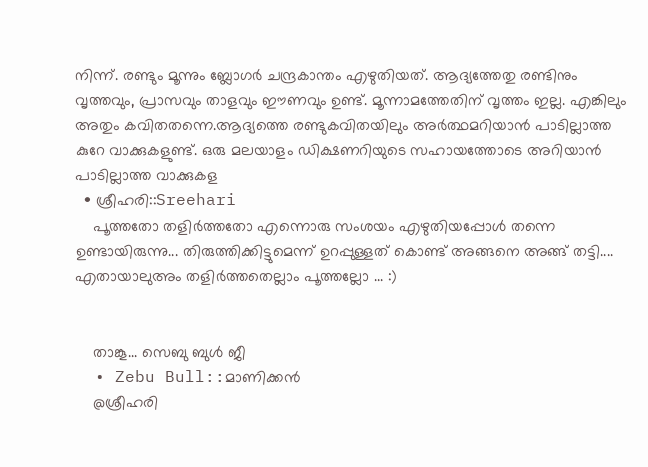നിന്ന്. രണ്ടും മൂന്നും ബ്ലോഗര്‍ ചന്ദ്രകാന്തം എഴുതിയത്. ആദ്യത്തേതു രണ്ടിനും വൃത്തവും, പ്രാസവും താളവും ഈണവും ഉണ്ട്. മൂന്നാമത്തേതിന് വൃത്തം ഇല്ല. എങ്കിലും അതും കവിതതന്നെ.ആദ്യത്തെ രണ്ടുകവിതയിലും അര്‍ത്ഥമറിയാന്‍ പാടില്ലാത്ത കുറേ വാക്കുകളുണ്ട്. ഒരു മലയാളം ഡിക്ഷണറിയുടെ സഹായത്തോടെ അറിയാന്‍ പാടില്ലാത്ത വാക്കുകള
  • ശ്രീഹരി::Sreehari
    പൂത്തതോ തളിര്‍ത്തതോ എന്നൊരു സംശയം എഴുതിയപ്പോള്‍ തന്നെ ഉണ്ടായിരുന്നു... തിരുത്തിക്കിട്ടുമെന്ന് ഉറപ്പുള്ളത് കൊണ്ട് അങ്ങനെ അങ്ങ് തട്ടി.... എതായാലുഅം തളിര്‍ത്തതെല്ലാം പൂത്തല്ലോ ... :)


    താങ്കൂ... സെബു ബുള്‍ ജീ
  • Zebu Bull::മാണിക്കന്‍
    @ശ്രീഹരി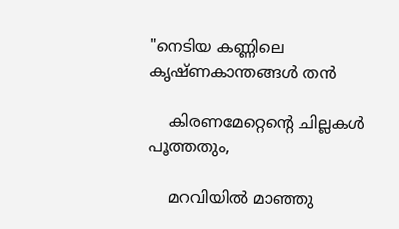"നെടിയ കണ്ണിലെ കൃഷ്ണകാന്തങ്ങള്‍ തന്‍

    കിരണമേറ്റെന്റെ ചില്ലകള്‍ പൂത്തതും,

    മറവിയില്‍ മാഞ്ഞു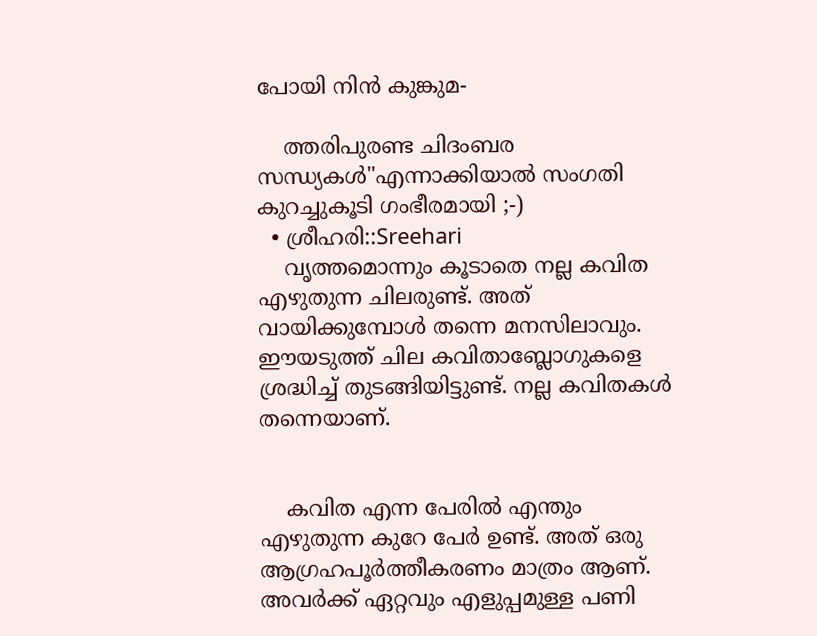പോയി നിന്‍ കുങ്കുമ-

    ത്തരിപുരണ്ട ചിദംബര സന്ധ്യകള്‍"എന്നാക്കിയാല്‍ സംഗതി കുറച്ചുകൂടി ഗംഭീരമായി ;-)
  • ശ്രീഹരി::Sreehari
    വൃത്തമൊന്നും കൂടാതെ നല്ല കവിത എഴുതുന്ന ചിലരുണ്ട്. അത് വായിക്കുമ്പോള്‍ തന്നെ മനസിലാവും. ഈയടുത്ത് ചില കവിതാബ്ലോഗുകളെ ശ്രദ്ധിച്ച് തുടങ്ങിയിട്ടുണ്ട്. നല്ല കവിതകള്‍ തന്നെയാണ്.


    കവിത എന്ന പേരില്‍ എന്തും എഴുതുന്ന കുറേ പേര്‍ ഉണ്ട്. അത് ഒരു ആഗ്രഹപൂര്‍ത്തീകരണം മാത്രം ആണ്. അവര്‍ക്ക് ഏറ്റവും എളുപ്പമുള്ള പണി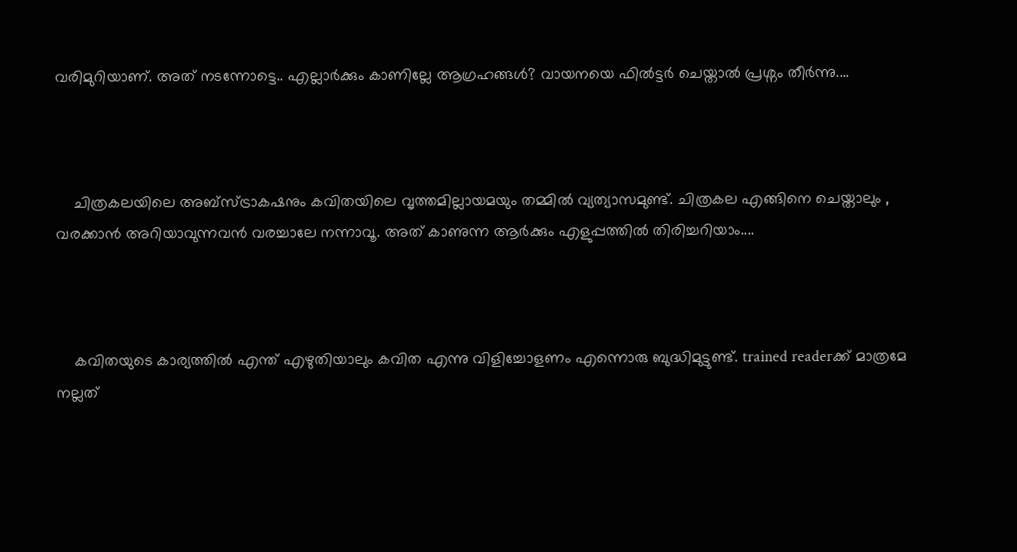വരിമുറിയാണ്. അത് നടന്നോട്ടെ.. എല്ലാര്‍ക്കും കാണില്ലേ ആഗ്രഹങ്ങള്‍? വായനയെ ഫില്‍ട്ടര്‍ ചെയ്താല്‍ പ്രശ്നം തീര്‍ന്നു....



    ചിത്രകലയിലെ അബ്സ്ട്രാകഷനും കവിതയിലെ വൃത്തമില്ലായമയും തമ്മില്‍ വ്യത്യാസമുണ്ട്. ചിത്രകല എങ്ങിനെ ചെയ്താലും , വരക്കാന്‍ അറിയാവുന്നവന്‍ വരച്ചാലേ നന്നാവൂ. അത് കാണുന്ന ആര്‍ക്കും എളുപ്പത്തില്‍ തിരിച്ചറിയാം....



    കവിതയുടെ കാര്യത്തില്‍ എന്ത് എഴുതിയാലും കവിത എന്നു വിളിച്ചോളണം എന്നൊരു ബുദ്ധിമുട്ടുണ്ട്. trained readerക്ക് മാത്രമേ നല്ലത്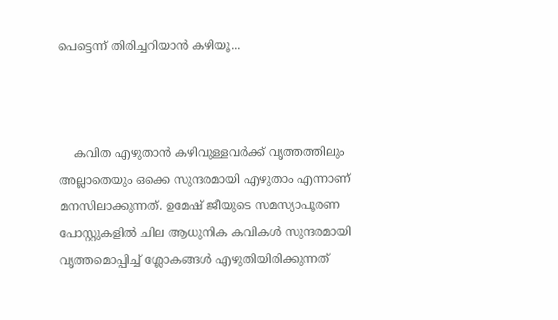പെട്ടെന്ന് തിരിച്ചറിയാന്‍ കഴിയൂ...



    കവിത എഴുതാന്‍ കഴിവുള്ളവര്‍ക്ക് വൃത്തത്തിലും അല്ലാതെയും ഒക്കെ സുന്ദരമായി എഴുതാം എന്നാണ് മനസിലാക്കുന്നത്. ഉമേഷ് ജീയുടെ സമസ്യാപൂരണ പോസ്റ്റുകളില്‍ ചില ആധുനിക കവികള്‍ സുന്ദരമായി വൃത്തമൊപ്പിച്ച് ശ്ലോകങ്ങള്‍ എഴുതിയിരിക്കുന്നത്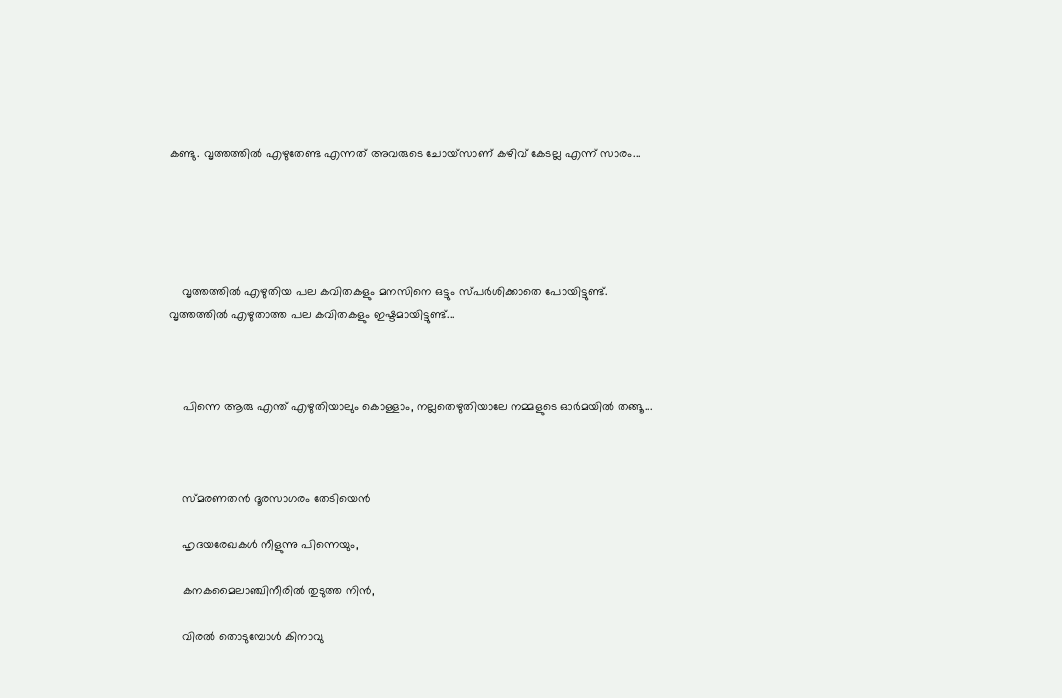കണ്ടു. വൃത്തത്തില്‍ എഴുതേണ്ട എന്നത് അവരുടെ ചോയ്സാണ് കഴിവ് കേടല്ല എന്ന് സാരം...





    വൃത്തത്തില്‍ എഴുതിയ പല കവിതകളും മനസിനെ ഒട്ടും സ്പര്‍ശിക്കാതെ പോയിട്ടുണ്ട്. വൃത്തത്തില്‍ എഴുതാത്ത പല കവിതകളും ഇഷ്ടമായിട്ടുണ്ട്...



    പിന്നെ ആരു എന്ത് എഴുതിയാലും കൊള്ളാം, നല്ലതെഴുതിയാലേ നമ്മളുടെ ഓര്‍മയില്‍ തങ്ങൂ...



    സ്മരണതന്‍ ദൂരസാഗരം തേടിയെന്‍

    ഹൃദയരേഖകള്‍ നീളുന്നു പിന്നെയും,

    കനകമൈലാഞ്ചിനീരില്‍ തുടുത്ത നിന്‍,

    വിരല്‍ തൊടുമ്പോള്‍ കിനാവു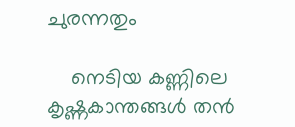ചുരന്നതും

    നെടിയ കണ്ണിലെ കൃഷ്ണകാന്തങ്ങള്‍ തന്‍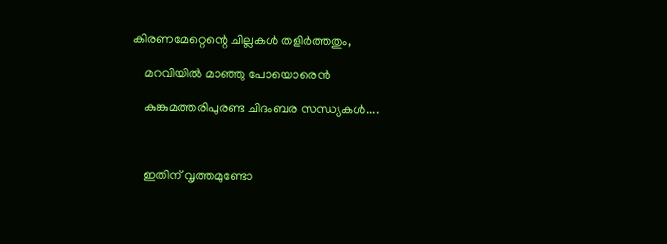കിരണമേറ്റെന്റെ ചില്ലകള്‍ തളിര്‍ത്തതും,

    മറവിയില്‍ മാഞ്ഞു പോയൊരെന്‍

    കുങ്കുമത്തരിപുരണ്ട ചിദംബര സന്ധ്യകള്‍....



    ഇതിന് വൃത്തമുണ്ടോ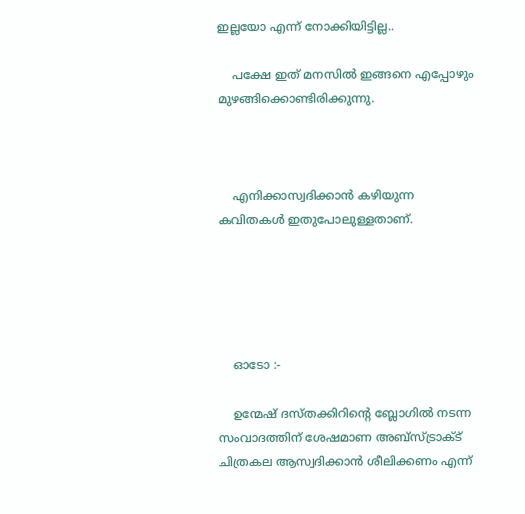ഇല്ലയോ എന്ന് നോക്കിയിട്ടില്ല..

    പക്ഷേ ഇത് മനസില്‍ ഇങ്ങനെ എപ്പോഴും മുഴങ്ങിക്കൊണ്ടിരിക്കുന്നു.



    എനിക്കാസ്വദിക്കാന്‍ കഴിയുന്ന കവിതകള്‍ ഇതുപോലുള്ളതാണ്.





    ഓടോ :-

    ഉന്മേഷ് ദസ്തക്കിറിന്റെ ബ്ലോഗില്‍ നടന്ന സം‌വാദത്തിന് ശേഷമാണ അബ്സ്ട്രാക്ട് ചിത്രകല ആസ്വദിക്കാന്‍ ശീലിക്കണം എന്ന്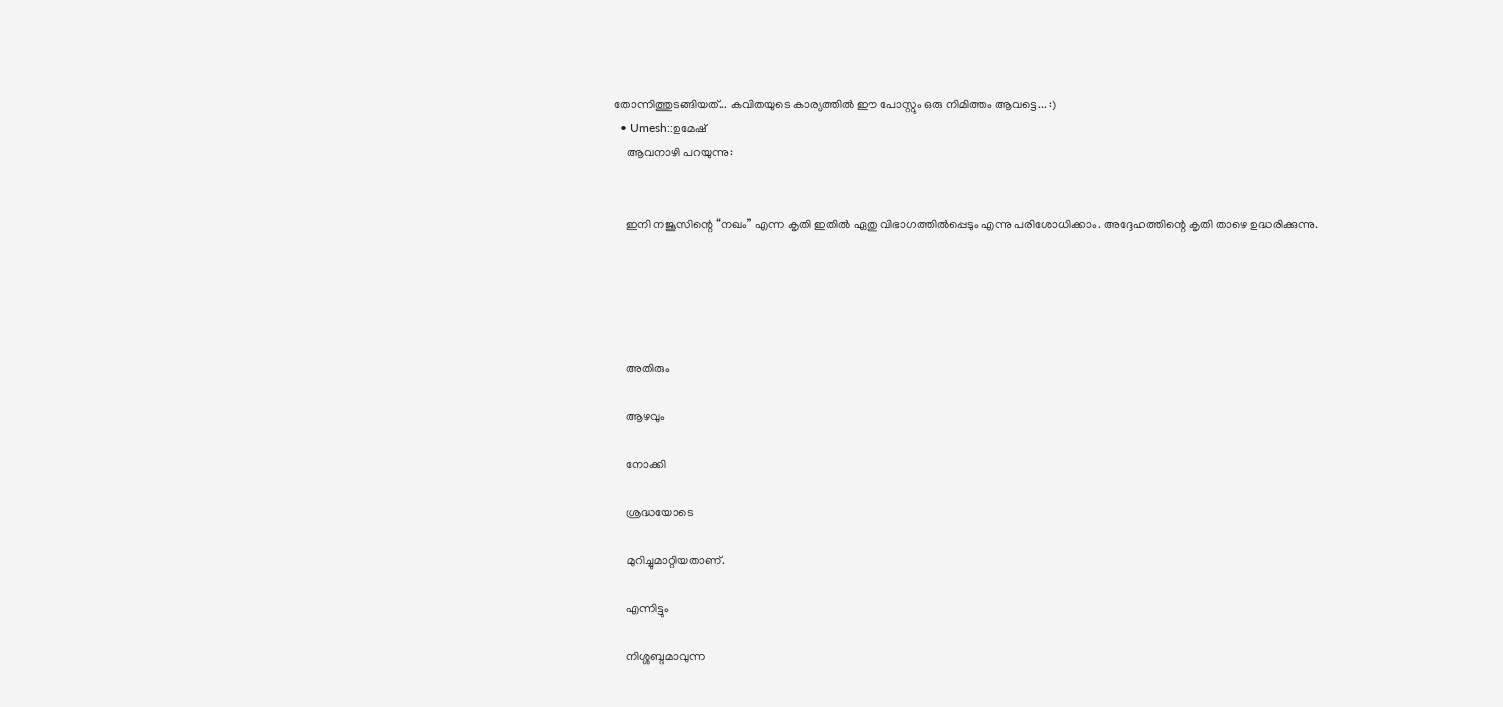തോന്നിത്തുടങ്ങിയത്... കവിതയുടെ കാര്യത്തില്‍ ഈ പോസ്റ്റും ഒരു നിമിത്തം ആവട്ടെ... :)
  • Umesh::ഉമേഷ്
    ആവനാഴി പറയുന്നു:


    ഇനി നജൂസിന്റെ “നഖം” എന്ന കൃതി ഇതില്‍ ഏതു വിഭാഗത്തില്‍പ്പെടും എന്നു പരിശോധിക്കാം. അദ്ദേഹത്തിന്റെ കൃതി താഴെ ഉദ്ധരിക്കുന്നു.





    അതിരും

    ആഴവും

    നോക്കി

    ശ്രദ്ധയോടെ

    മുറിച്ചുമാറ്റിയതാണ്.

    എന്നിട്ടും

    നിശ്ശബ്ദമാവുന്ന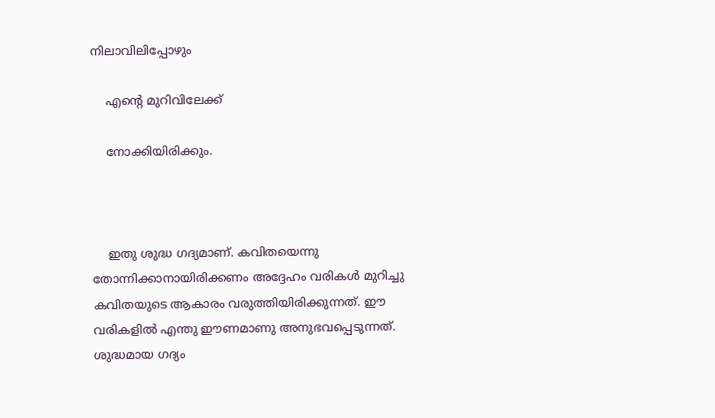നിലാവിലിപ്പോഴും

    എന്റെ മുറിവിലേക്ക്‌

    നോക്കിയിരിക്കും.



    ഇതു ശുദ്ധ ഗദ്യമാണ്. കവിതയെന്നു തോന്നിക്കാനായിരിക്കണം അദ്ദേഹം വരികള്‍ മുറിച്ചു കവിതയുടെ ആകാരം വരുത്തിയിരിക്കുന്നത്. ഈ വരികളില്‍ എന്തു ഈണമാണു അനുഭവപ്പെടുന്നത്. ശുദ്ധമായ ഗദ്യം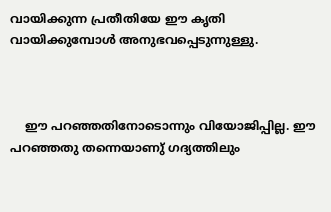വായിക്കുന്ന പ്രതീതിയേ ഈ കൃതി വായിക്കുമ്പോള്‍ അനുഭവപ്പെടുന്നുള്ളു.



    ഈ പറഞ്ഞതിനോടൊന്നും വിയോജിപ്പില്ല. ഈ പറഞ്ഞതു തന്നെയാണു് ഗദ്യത്തിലും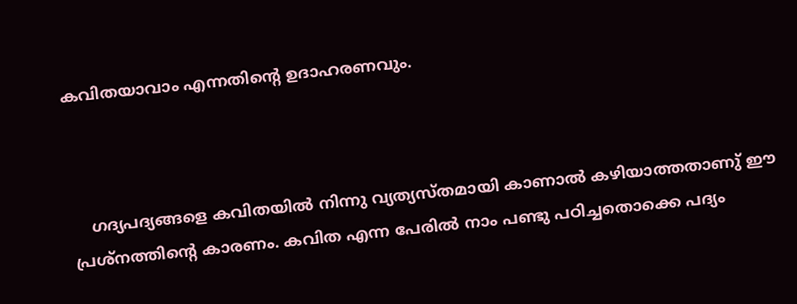കവിതയാവാം എന്നതിന്റെ ഉദാഹരണവും.



    ഗദ്യപദ്യങ്ങളെ കവിതയിൽ നിന്നു വ്യത്യസ്തമായി കാണാൽ കഴിയാത്തതാണു് ഈ പ്രശ്നത്തിന്റെ കാരണം. കവിത എന്ന പേരിൽ നാം പണ്ടു പഠിച്ചതൊക്കെ പദ്യം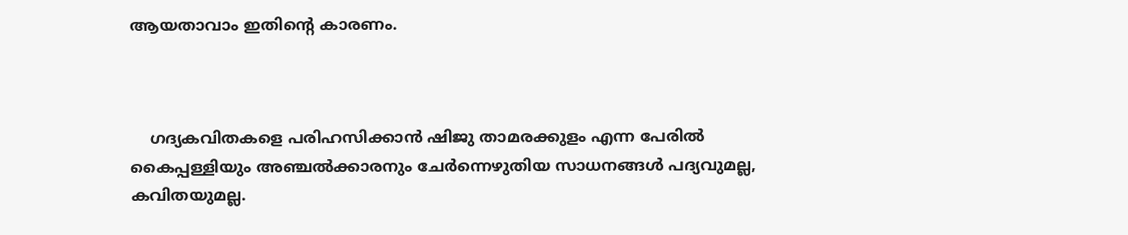ആയതാവാം ഇതിന്റെ കാരണം.



    ഗദ്യകവിതകളെ പരിഹസിക്കാൻ ഷിജു താമരക്കുളം എന്ന പേരിൽ കൈപ്പള്ളിയും അഞ്ചൽക്കാരനും ചേർന്നെഴുതിയ സാധനങ്ങൾ പദ്യവുമല്ല, കവിതയുമല്ല.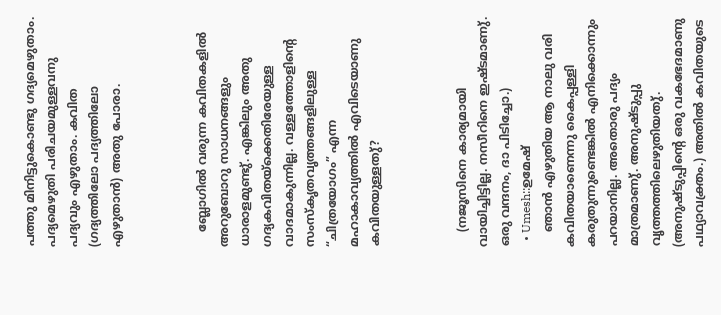പത്തു മിനിട്ടുകൊണ്ടു ഗദ്യമെഴുതാം. പദ്യമെഴുതി പരിചയമുള്ളവനു പദ്യവും എഴുതാം. കവിത (ഗദ്യത്തിലോ പദ്യത്തിലോ എഴുതാൻ) അതു പോരാ.



    ബ്ലോഗിൽ വരുന്ന കവിതകളിൽ അറുബോറു സാധനങ്ങളും ധാരാളമുണ്ടു്. എങ്കിലും അതു ഗദ്യകവിതയ്ക്കെതിരേയുള്ള വാദമാകുന്നില്ല. വള്ളത്തോളിന്റെ സംസ്കൃതവൃത്തങ്ങളിലുള്ള “ചിത്രയോഗം” എന്ന മഹാകാവ്യത്തിൽ എവിടെയാണു കവിതയുള്ളതു്?



    (നജൂസിനെ കാര്യമായി വായിച്ചിട്ടില്ല. നസീറിനെ ഇഷ്ടമാണു്. ഒരു വന്ദനം, ദാ പിടിച്ചോ.)
  • Umesh::ഉമേഷ്
    ഞാൻ എഴുതിയ ആ നാലു വരി കവിതയാണെന്നു കൈപ്പള്ളി കരുതുന്നുണ്ടെങ്കിൽ എനിക്കൊന്നും പറയാനില്ല. അതൊരു പദ്യം മാത്രമാണു്. അനുഷ്ടുപ്പു വൃത്തത്തിലെഴുതിയതു്. (അനുഷ്ടുപ്പിന്റെ ഒരു വകഭേദമാണു പഥ്യാവക്ത്രം.) അതിൽ കവിതയുടെ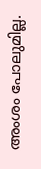അംശം പോലുമില്ല.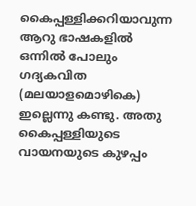കൈപ്പള്ളിക്കറിയാവുന്ന ആറു ഭാഷകളിൽ ഒന്നിൽ പോലും ഗദ്യകവിത (മലയാളമൊഴികെ) ഇല്ലെന്നു കണ്ടു. അതു കൈപ്പള്ളിയുടെ വായനയുടെ കുഴപ്പം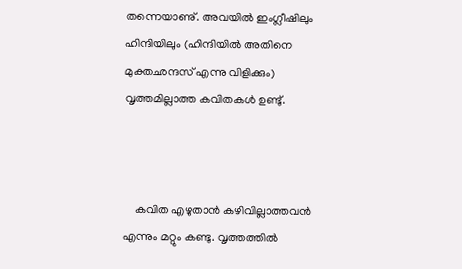തന്നെയാണു്. അവയിൽ ഇംഗ്ലീഷിലും ഹിന്ദിയിലും (ഹിന്ദിയിൽ അതിനെ മുക്തഛന്ദസ് എന്നു വിളിക്കും) വൃത്തമില്ലാത്ത കവിതകൾ ഉണ്ടു്.



    കവിത എഴുതാൻ കഴിവില്ലാത്തവൻ എന്നും മറ്റും കണ്ടു. വൃത്തത്തിൽ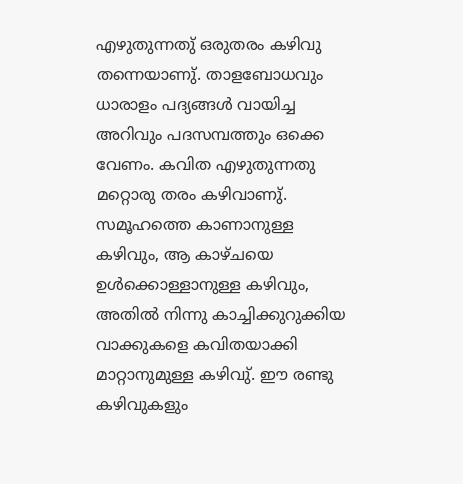എഴുതുന്നതു് ഒരുതരം കഴിവു തന്നെയാണു്. താളബോധവും ധാരാളം പദ്യങ്ങൾ വായിച്ച അറിവും പദസമ്പത്തും ഒക്കെ വേണം. കവിത എഴുതുന്നതു മറ്റൊരു തരം കഴിവാണു്. സമൂഹത്തെ കാണാനുള്ള കഴിവും, ആ കാഴ്ചയെ ഉൾക്കൊള്ളാനുള്ള കഴിവും, അതിൽ നിന്നു കാച്ചിക്കുറുക്കിയ വാക്കുകളെ കവിതയാക്കി മാറ്റാനുമുള്ള കഴിവു്. ഈ രണ്ടു കഴിവുകളും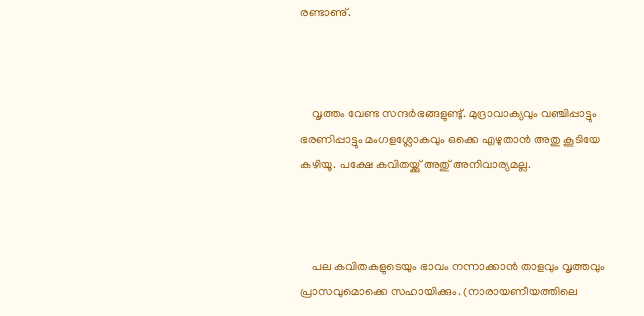രണ്ടാണു്.



    വൃത്തം വേണ്ട സന്ദർഭങ്ങളുണ്ടു്. മുദ്രാവാക്യവും വഞ്ചിപ്പാട്ടും ഭരണിപ്പാട്ടും മംഗളശ്ലോകവും ഒക്കെ എഴുതാൻ അതു കൂടിയേ കഴിയൂ. പക്ഷേ കവിതയ്ക്കു് അതു് അനിവാര്യമല്ല.



    പല കവിതകളുടെയും ഭാവം നന്നാക്കാൻ താളവും വൃത്തവും പ്രാസവുമൊക്കെ സഹായിക്കും. (നാരായണീയത്തിലെ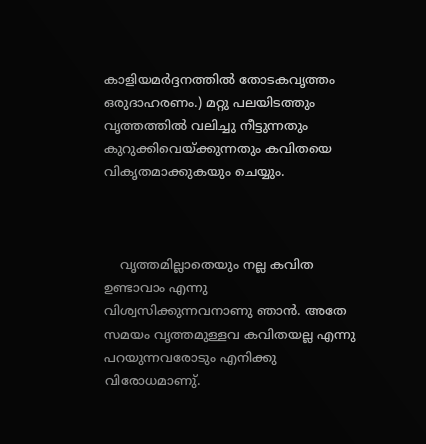കാളിയമർദ്ദനത്തിൽ തോടകവൃത്തം ഒരുദാഹരണം.) മറ്റു പലയിടത്തും വൃത്തത്തിൽ വലിച്ചു നീട്ടുന്നതും കുറുക്കിവെയ്ക്കുന്നതും കവിതയെ വികൃതമാക്കുകയും ചെയ്യും.



    വൃത്തമില്ലാതെയും നല്ല കവിത ഉണ്ടാവാം എന്നു വിശ്വസിക്കുന്നവനാണു ഞാൻ. അതേ സമയം വൃത്തമുള്ളവ കവിതയല്ല എന്നു പറയുന്നവരോടും എനിക്കു വിരോധമാണു്.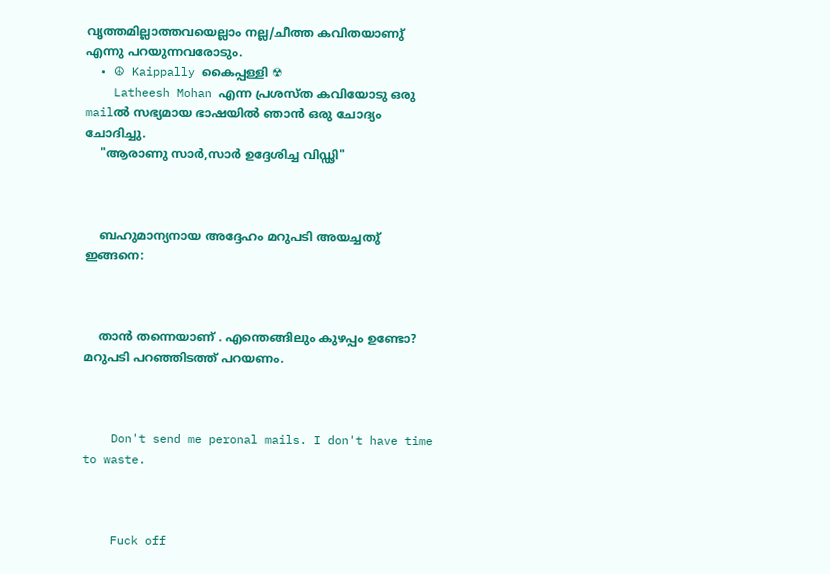വൃത്തമില്ലാത്തവയെല്ലാം നല്ല/ചീത്ത കവിതയാണു് എന്നു പറയുന്നവരോടും.
  • ☮ Kaippally കൈപ്പള്ളി ☢
    Latheesh Mohan എന്ന പ്രശസ്ത കവിയോടു ഒരു mailൽ സഭ്യമായ ഭാഷയിൽ ഞാൻ ഒരു ചോദ്യം ചോദിച്ചു.
    "ആരാണു സാർ,സാർ ഉദ്ദേശിച്ച വിഡ്ഢി"



    ബഹുമാന്യനായ അദ്ദേഹം മറുപടി അയച്ചതു് ഇങ്ങനെ:



    താന്‍ തന്നെയാണ് . എന്തെങ്ങിലും കുഴപ്പം ഉണ്ടോ? മറുപടി പറഞ്ഞിടത്ത് പറയണം.



    Don't send me peronal mails. I don't have time to waste.



    Fuck off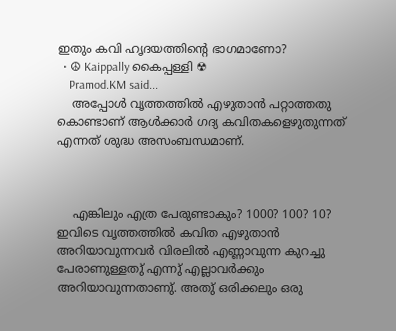ഇതും കവി ഹൃദയത്തിന്റെ ഭാഗമാണോ?
  • ☮ Kaippally കൈപ്പള്ളി ☢
    Pramod.KM said...
    അപ്പോള്‍ വൃത്തത്തില്‍ എഴുതാന്‍ പറ്റാത്തതു കൊണ്ടാണ് ആള്‍ക്കാര്‍ ഗദ്യ കവിതകളെഴുതുന്നത് എന്നത് ശുദ്ധ അസംബന്ധമാണ്.



    എങ്കിലും എത്ര പേരുണ്ടാകും? 1000? 100? 10? ഇവിടെ വൃത്തത്തിൽ കവിത എഴുതാൻ അറിയാവുന്നവർ വിരലിൽ എണ്ണാവുന്ന കുറച്ചു പേരാണുള്ളതു് എന്നു് എല്ലാവർക്കും അറിയാവുന്നതാണു്. അതു് ഒരിക്കലും ഒരു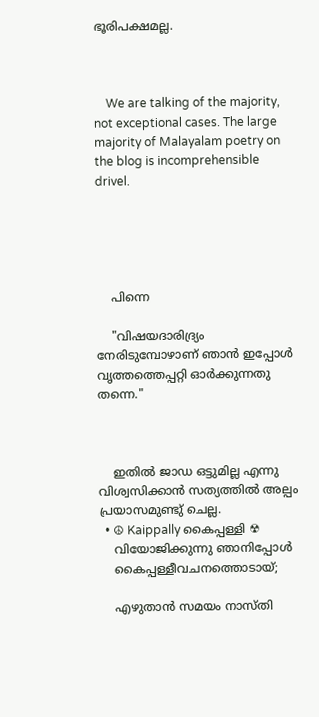ഭൂരിപക്ഷമല്ല.



    We are talking of the majority, not exceptional cases. The large majority of Malayalam poetry on the blog is incomprehensible drivel.





    പിന്നെ

    "വിഷയദാരിദ്ര്യം നേരിടുമ്പോഴാണ് ഞാന്‍ ഇപ്പോള്‍ വൃത്തത്തെപ്പറ്റി ഓര്‍ക്കുന്നതു തന്നെ."



    ഇതിൽ ജാഡ ഒട്ടുമില്ല എന്നു വിശ്വസിക്കാൻ സത്യത്തിൽ അല്പം പ്രയാസമുണ്ടു് ചെല്ല.
  • ☮ Kaippally കൈപ്പള്ളി ☢
    വിയോജിക്കുന്നു ഞാനിപ്പോൾ
    കൈപ്പള്ളീവചനത്തൊടായ്;

    എഴുതാൻ സമയം നാസ്തി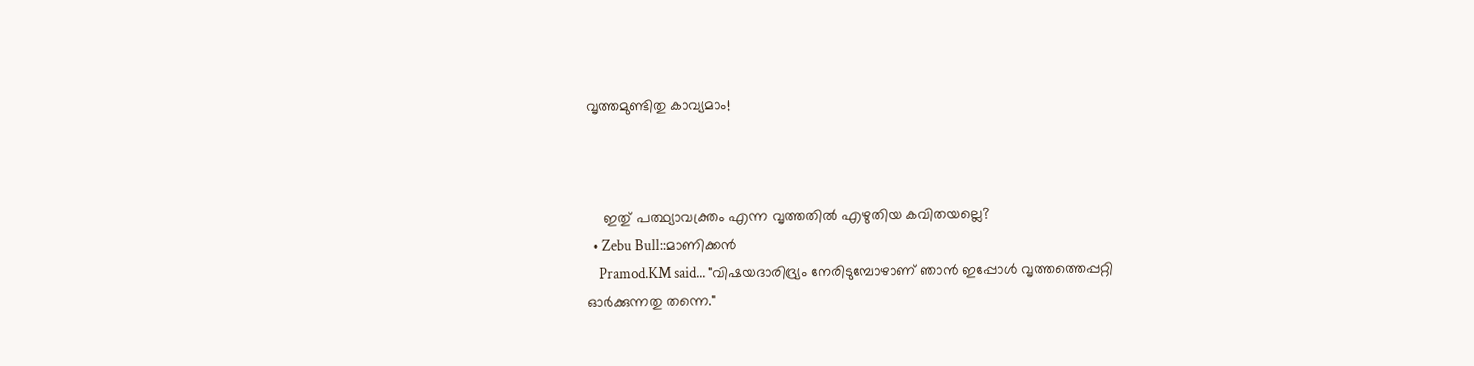വൃത്തമുണ്ടിതു കാവ്യമാം!



    ഇതു് പത്ഥ്യാവക്ത്രം എന്ന വൃത്തതിൽ എഴുതിയ കവിതയല്ലെ?
  • Zebu Bull::മാണിക്കന്‍
    Pramod.KM said... "വിഷയദാരിദ്ര്യം നേരിടുമ്പോഴാണ് ഞാന്‍ ഇപ്പോള്‍ വൃത്തത്തെപ്പറ്റി ഓര്‍ക്കുന്നതു തന്നെ."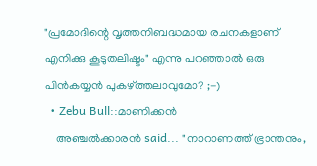"പ്രമോദിന്റെ വൃത്തനിബദ്ധമായ രചനകളാണ്‌ എനിക്കു കൂടുതലിഷ്ടം" എന്നു പറഞ്ഞാല്‍ ഒരു പിന്‍‌കയ്യന്‍ പുകഴ്ത്തലാവുമോ? ;-)
  • Zebu Bull::മാണിക്കന്‍
    അഞ്ചല്‍ക്കാരന്‍ said... "നാറാണത്ത് ഭ്രാന്തനും,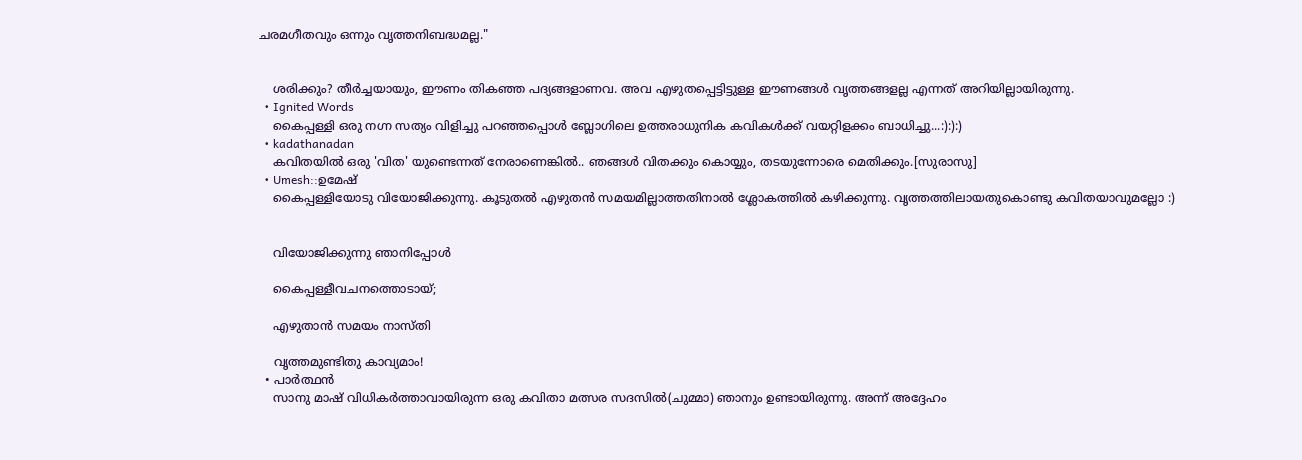ചരമഗീതവും ഒന്നും വൃത്തനിബദ്ധമല്ല."


    ശരിക്കും? തീര്‍‌ച്ചയായും, ഈണം തികഞ്ഞ പദ്യങ്ങളാണവ. അവ എഴുതപ്പെട്ടിട്ടുള്ള ഈണങ്ങള്‍ വൃത്തങ്ങളല്ല എന്നത് അറിയില്ലായിരുന്നു.
  • Ignited Words
    കൈപ്പള്ളി ഒരു നഗ്ന സത്യം വിളിച്ചു പറഞ്ഞപ്പൊൾ ബ്ലോഗിലെ ഉത്തരാധുനിക കവികൾക്ക് വയറ്റിളക്കം ബാധിച്ചു...:):):)
  • kadathanadan
    കവിതയിൽ ഒരു 'വിത' യുണ്ടെന്നത്‌ നേരാണെങ്കിൽ.. ഞങ്ങൾ വിതക്കും കൊയ്യും, തടയുന്നോരെ മെതിക്കും.[സുരാസു]
  • Umesh::ഉമേഷ്
    കൈപ്പള്ളിയോടു വിയോജിക്കുന്നു. കൂടുതൽ എഴുതൻ സമയമില്ലാത്തതിനാൽ ശ്ലോകത്തിൽ കഴിക്കുന്നു. വൃത്തത്തിലായതുകൊണ്ടു കവിതയാവുമല്ലോ :)


    വിയോജിക്കുന്നു ഞാനിപ്പോൾ

    കൈപ്പള്ളീവചനത്തൊടായ്;

    എഴുതാൻ സമയം നാസ്തി

    വൃത്തമുണ്ടിതു കാവ്യമാം!
  • പാര്‍ത്ഥന്‍
    സാനു മാഷ് വിധികർത്താവായിരുന്ന ഒരു കവിതാ മത്സര സദസിൽ(ചുമ്മാ) ഞാനും ഉണ്ടായിരുന്നു. അന്ന് അദ്ദേഹം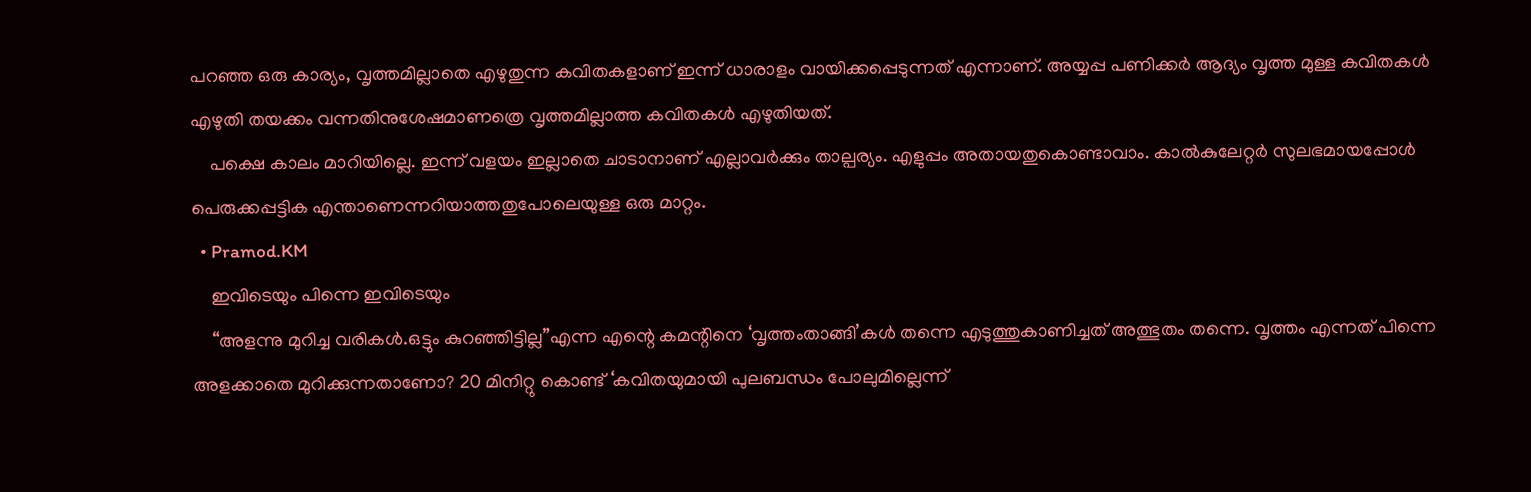പറഞ്ഞ ഒരു കാര്യം, വൃത്തമില്ലാതെ എഴുതുന്ന കവിതകളാണ് ഇന്ന് ധാരാളം വായിക്കപ്പെടുന്നത് എന്നാണ്. അയ്യപ്പ പണിക്കർ ആദ്യം വൃത്ത മുള്ള കവിതകൾ എഴുതി തയക്കം വന്നതിനുശേഷമാണത്രെ വൃത്തമില്ലാത്ത കവിതകൾ എഴുതിയത്.
    പക്ഷെ കാലം മാറിയില്ലെ. ഇന്ന് വളയം ഇല്ലാതെ ചാടാനാണ് എല്ലാവർക്കും താല്പര്യം. എളുപ്പം അതായതുകൊണ്ടാവാം. കാൽകുലേറ്റർ സുലഭമായപ്പോൾ പെരുക്കപ്പട്ടിക എന്താണെന്നറിയാത്തതുപോലെയുള്ള ഒരു മാറ്റം.
  • Pramod.KM
    ഇവിടെയും പിന്നെ ഇവിടെയും
    “അളന്നു മുറിച്ച വരികള്‍.ഒട്ടും കുറഞ്ഞിട്ടില്ല”എന്ന എന്റെ കമന്റിനെ ‘വൃത്തംതാങ്ങി’കള്‍ തന്നെ എടുത്തുകാണിച്ചത് അത്ഭുതം തന്നെ. വൃത്തം എന്നത് പിന്നെ അളക്കാതെ മുറിക്കുന്നതാണോ? 20 മിനിറ്റു കൊണ്ട് ‘കവിതയുമായി പുലബന്ധം പോലുമില്ലെന്ന്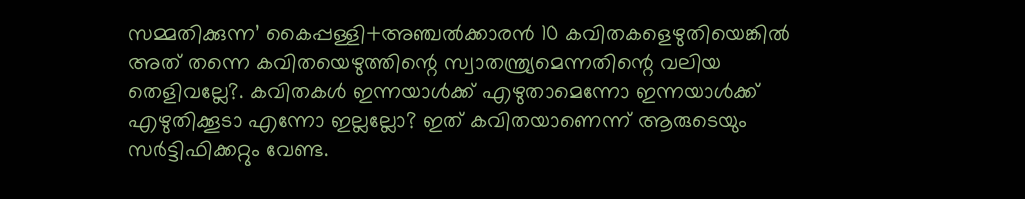സമ്മതിക്കുന്ന’ കൈപ്പള്ളി+അഞ്ചല്‍ക്കാരന്‍ 10 കവിതകളെഴുതിയെങ്കില്‍ അത് തന്നെ കവിതയെഴുത്തിന്റെ സ്വാതന്ത്ര്യമെന്നതിന്റെ വലിയ തെളിവല്ലേ?. കവിതകള്‍ ഇന്നയാള്‍ക്ക് എഴുതാമെന്നോ ഇന്നയാള്‍ക്ക് എഴുതിക്കൂടാ എന്നോ ഇല്ലല്ലോ? ഇത് കവിതയാണെന്ന് ആരുടെയും സര്‍ട്ടിഫിക്കറ്റും വേണ്ട.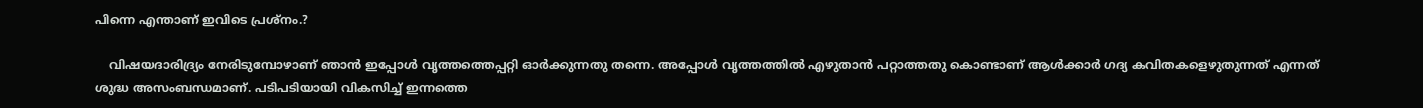പിന്നെ എന്താണ് ഇവിടെ പ്രശ്നം.?

    വിഷയദാരിദ്ര്യം നേരിടുമ്പോഴാണ് ഞാന്‍ ഇപ്പോള്‍ വൃത്തത്തെപ്പറ്റി ഓര്‍ക്കുന്നതു തന്നെ. അപ്പോള്‍ വൃത്തത്തില്‍ എഴുതാന്‍ പറ്റാത്തതു കൊണ്ടാണ് ആള്‍ക്കാര്‍ ഗദ്യ കവിതകളെഴുതുന്നത് എന്നത് ശുദ്ധ അസംബന്ധമാണ്. പടിപടിയായി വികസിച്ച് ഇന്നത്തെ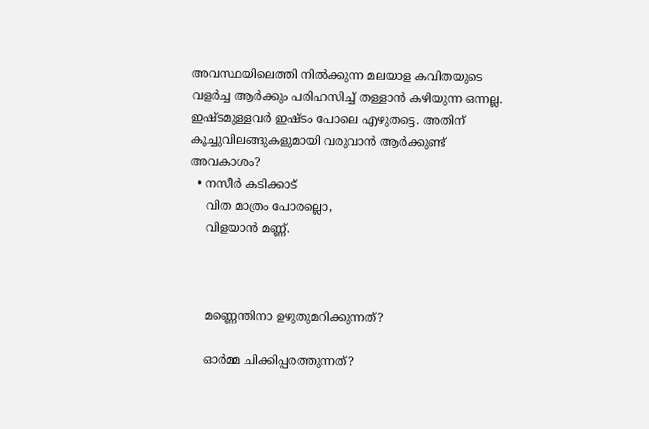അവസ്ഥയിലെത്തി നില്‍ക്കുന്ന മലയാള കവിതയുടെ വളര്‍ച്ച ആര്‍ക്കും പരിഹസിച്ച് തള്ളാന്‍ കഴിയുന്ന ഒന്നല്ല. ഇഷ്ടമുള്ളവര്‍ ഇഷ്ടം പോലെ എഴുതട്ടെ. അതിന് കൂച്ചുവിലങ്ങുകളുമായി വരുവാന്‍ ആര്‍ക്കുണ്ട് അവകാശം?
  • നസീര്‍ കടിക്കാട്‌
    വിത മാത്രം പോരല്ലൊ,
    വിളയാന്‍ മണ്ണ്.



    മണ്ണെന്തിനാ ഉഴുതുമറിക്കുന്നത്?

    ഓര്‍മ്മ ചിക്കിപ്പരത്തുന്നത്?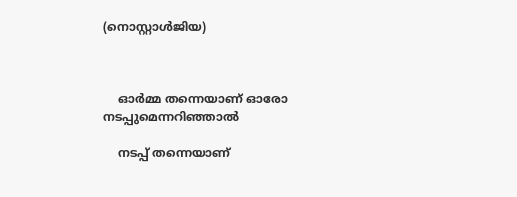(നൊസ്റ്റാള്‍ജിയ)



    ഓര്‍മ്മ തന്നെയാണ് ഓരോ നടപ്പുമെന്നറിഞ്ഞാല്‍

    നടപ്പ് തന്നെയാണ്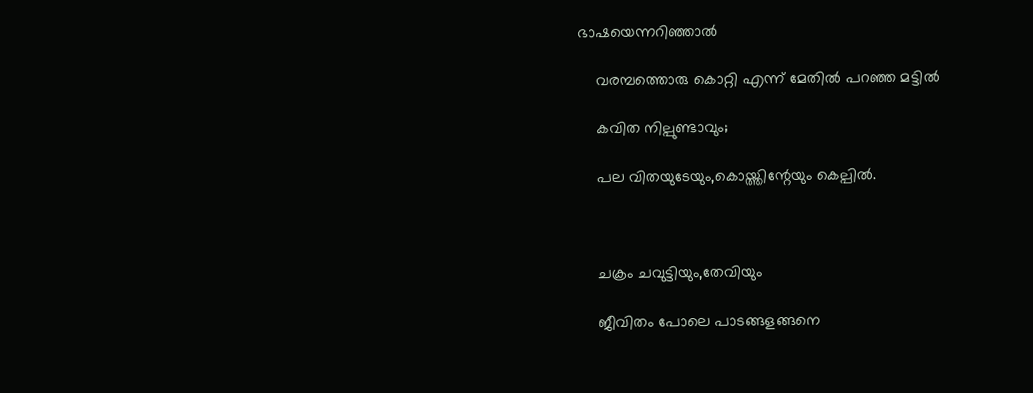ഭാഷയെന്നറിഞ്ഞാല്‍

    വരമ്പത്തൊരു കൊറ്റി എന്ന് മേതില്‍ പറഞ്ഞ മട്ടില്‍

    കവിത നില്പുണ്ടാവും;

    പല വിതയുടേയും,കൊയ്ത്തിന്റേയും കെല്പില്‍.



    ചക്രം ചവുട്ടിയും,തേവിയും

    ജീവിതം പോലെ പാടങ്ങളങ്ങനെ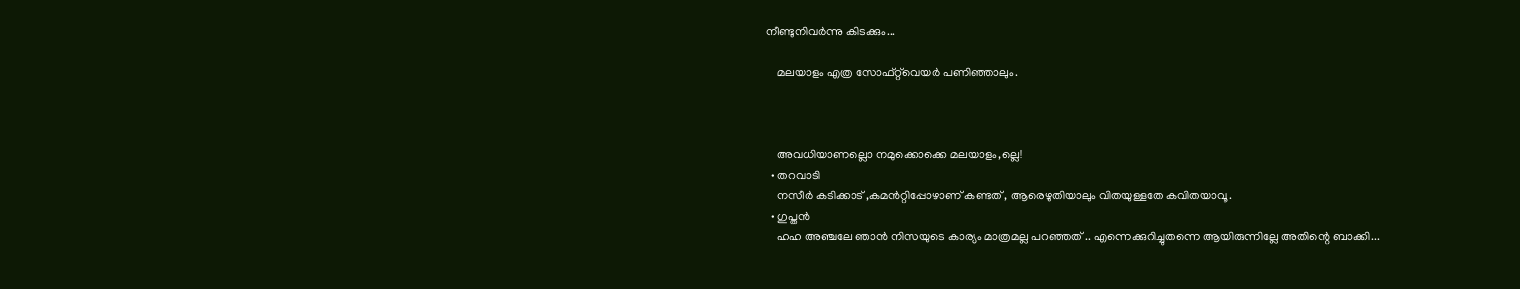നീണ്ടുനിവര്‍ന്നു കിടക്കും...

    മലയാളം എത്ര സോഫ്റ്റ്‌വെയര്‍ പണിഞ്ഞാലും.



    അവധിയാണല്ലൊ നമുക്കൊക്കെ മലയാളം,ല്ലെ!
  • തറവാടി
    നസീര്‍ കടിക്കാട് ,കമന്‍‌റ്റിപ്പോഴാണ് കണ്ടത് , ആരെഴുതിയാലും വിതയുള്ളതേ കവിതയാവൂ.
  • ഗുപ്തന്‍
    ഹഹ അഞ്ചലേ ഞാന്‍ നിസയുടെ കാര്യം മാത്രമല്ല പറഞ്ഞത് .. എന്നെക്കുറിച്ചുതന്നെ ആയിരുന്നില്ലേ അതിന്റെ ബാക്കി...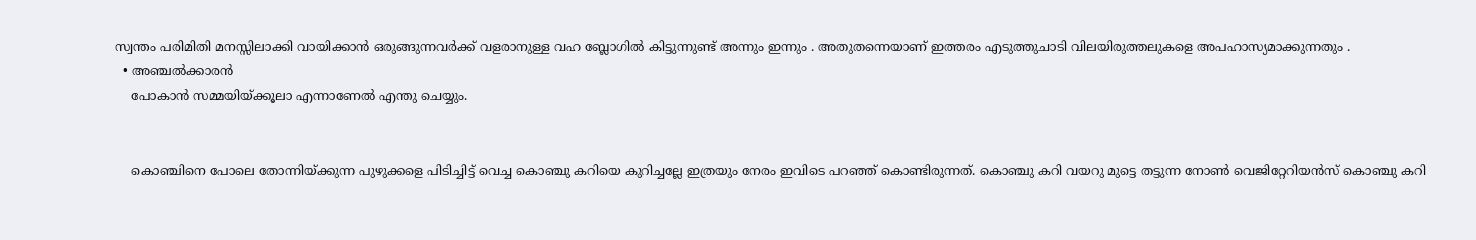സ്വന്തം പരിമിതി മനസ്സിലാക്കി വായിക്കാന്‍ ഒരുങ്ങുന്നവര്‍ക്ക് വളരാനുള്ള വഹ ബ്ലോഗില്‍ കിട്ടുന്നുണ്ട് അന്നും ഇന്നും . അതുതന്നെയാണ് ഇത്തരം എടുത്തുചാടി വിലയിരുത്തലുകളെ അപഹാസ്യമാക്കുന്നതും .
  • അഞ്ചല്‍ക്കാരന്‍
    പോകാന്‍ സമ്മയിയ്ക്കൂലാ എന്നാണേല്‍ എന്തു ചെയ്യും.


    കൊഞ്ചിനെ പോലെ തോന്നിയ്ക്കുന്ന പുഴുക്കളെ പിടിച്ചിട്ട് വെച്ച കൊഞ്ചു കറിയെ കുറിച്ചല്ലേ ഇത്രയും നേരം ഇവിടെ പറഞ്ഞ് കൊണ്ടിരുന്നത്. കൊഞ്ചു കറി വയറു മുട്ടെ തട്ടുന്ന നോണ്‍ വെജിറ്റേറിയന്‍സ് കൊഞ്ചു കറി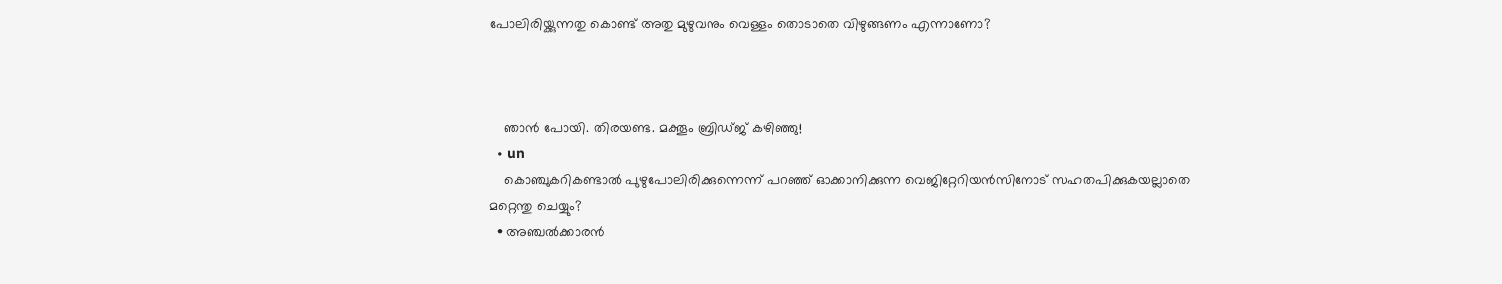പോലിരിയ്ക്കുന്നതു കൊണ്ട് അതു മുഴുവനും വെള്ളം തൊടാതെ വിഴുങ്ങണം എന്നാണോ?



    ഞാന്‍ പോയി. തിരയണ്ട. മക്തൂം ബ്രിഡ്ജ് കഴിഞ്ഞു!
  • un
    കൊഞ്ചുകറികണ്ടാല്‍ പുഴുപോലിരിക്കുന്നെന്ന് പറഞ്ഞ് ഓക്കാനിക്കുന്ന വെജിറ്റേറിയന്‍സിനോട് സഹതപിക്കുകയല്ലാതെ മറ്റെന്തു ചെയ്യും?
  • അഞ്ചല്‍ക്കാരന്‍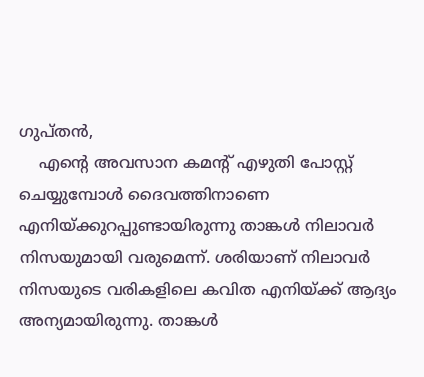ഗുപ്തന്‍,
    എന്റെ അവസാന കമന്റ് എഴുതി പോസ്റ്റ് ചെയ്യുമ്പോള്‍ ദൈവത്തിനാണെ എനിയ്ക്കുറപ്പുണ്ടായിരുന്നു താങ്കള്‍ നിലാവര്‍ നിസയുമായി വരുമെന്ന്. ശരിയാണ് നിലാവര്‍ നിസയുടെ വരികളിലെ കവിത എനിയ്ക്ക് ആദ്യം അന്യമായിരുന്നു. താങ്കള്‍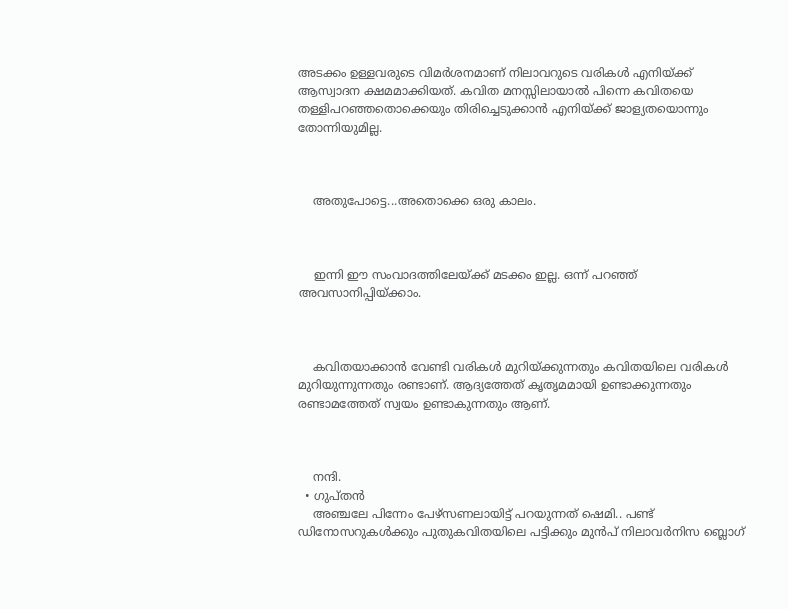അടക്കം ഉള്ളവരുടെ വിമര്‍ശനമാണ് നിലാവറുടെ വരികള്‍ എനിയ്ക്ക് ആസ്വാദന ക്ഷമമാക്കിയത്. കവിത മനസ്സിലായാല്‍ പിന്നെ കവിതയെ തള്ളിപറഞ്ഞതൊക്കെയും തിരിച്ചെടുക്കാന്‍ എനിയ്ക്ക് ജാള്യതയൊന്നും തോന്നിയുമില്ല.



    അതുപോട്ടെ...അതൊക്കെ ഒരു കാലം.



    ഇന്നി ഈ സംവാദത്തിലേയ്ക്ക് മടക്കം ഇല്ല. ഒന്ന് പറഞ്ഞ് അവസാനിപ്പിയ്ക്കാം.



    കവിതയാക്കാന്‍ വേണ്ടി വരികള്‍ മുറിയ്ക്കുന്നതും കവിതയിലെ വരികള്‍ മുറിയുന്നുന്നതും രണ്ടാണ്. ആദ്യത്തേത് കൃതൃമമായി ഉണ്ടാക്കുന്നതും രണ്ടാമത്തേത് സ്വയം ഉണ്ടാകുന്നതും ആണ്.



    നന്ദി.
  • ഗുപ്തന്‍
    അഞ്ചലേ പിന്നേം പേഴ്സണലായിട്ട് പറയുന്നത് ഷെമി.. പണ്ട് ഡിനോസറുകള്‍ക്കും പുതുകവിതയിലെ പട്ടിക്കും മുന്‍പ് നിലാവര്‍നിസ ബ്ലൊഗ്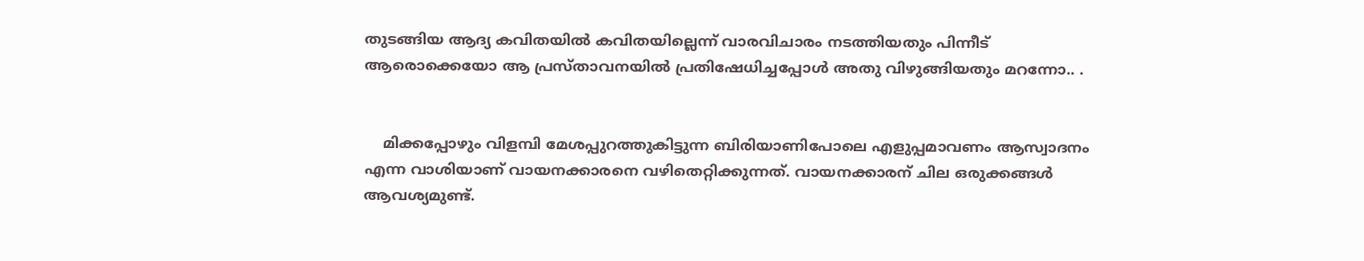തുടങ്ങിയ ആദ്യ കവിതയില്‍ കവിതയില്ലെന്ന് വാരവിചാരം നടത്തിയതും പിന്നീട് ആരൊക്കെയോ ആ പ്രസ്താവനയില്‍ പ്രതിഷേധിച്ചപ്പോള്‍ അതു വിഴുങ്ങിയതും മറന്നോ.. .


    മിക്കപ്പോഴും വിളമ്പി മേശപ്പുറത്തുകിട്ടുന്ന ബിരിയാണിപോലെ എളുപ്പമാവണം ആസ്വാദനം എന്ന വാശിയാണ് വായനക്കാരനെ വഴിതെറ്റിക്കുന്നത്. വായനക്കാരന് ചില ഒരുക്കങ്ങള്‍ ആവശ്യമുണ്ട്.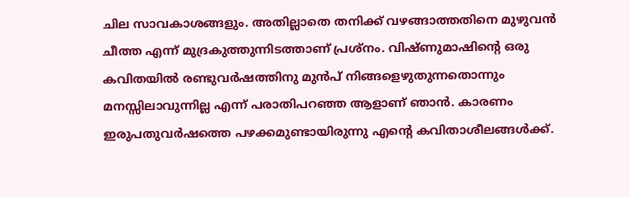ചില സാവകാശങ്ങളും. അതില്ലാതെ തനിക്ക് വഴങ്ങാത്തതിനെ മുഴുവന്‍ ചീത്ത എന്ന് മുദ്രകുത്തുന്നിടത്താണ് പ്രശ്നം. വിഷ്ണുമാഷിന്റെ ഒരു കവിതയില്‍ രണ്ടുവര്‍ഷത്തിനു മുന്‍പ് നിങ്ങളെഴുതുന്നതൊന്നും മനസ്സിലാവുന്നില്ല എന്ന് പരാതിപറഞ്ഞ ആളാണ് ഞാന്‍. കാരണം ഇരുപതുവര്‍ഷത്തെ പഴക്കമുണ്ടായിരുന്നു എന്റെ കവിതാശീലങ്ങള്‍ക്ക്.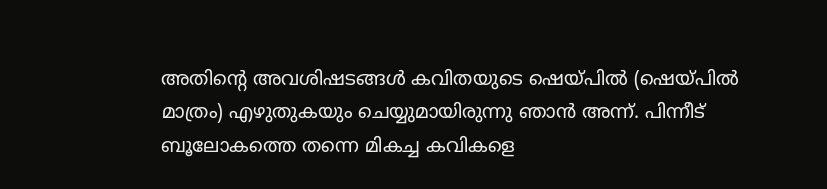അതിന്റെ അവശിഷടങ്ങള്‍ കവിതയുടെ ഷെയ്പില്‍ (ഷെയ്പില്‍ മാത്രം) എഴുതുകയും ചെയ്യുമായിരുന്നു ഞാന്‍ അന്ന്. പിന്നീട് ബൂലോകത്തെ തന്നെ മികച്ച കവികളെ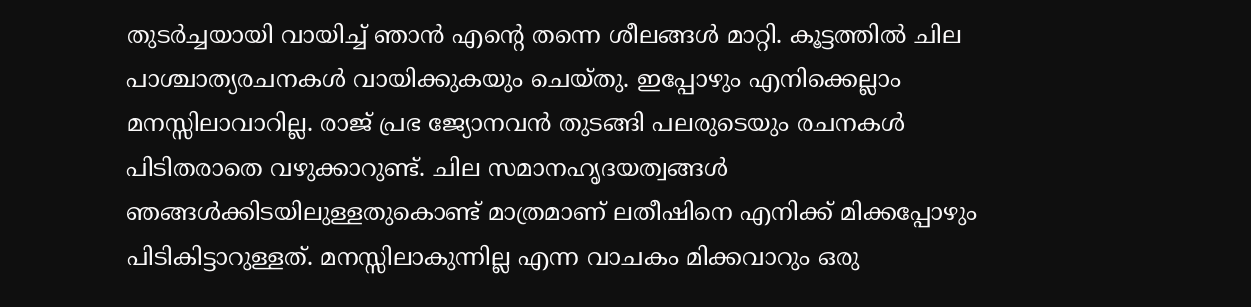തുടര്‍ച്ചയായി വായിച്ച് ഞാന്‍ എന്റെ തന്നെ ശീലങ്ങള്‍ മാറ്റി. കൂട്ടത്തില്‍ ചില പാശ്ചാത്യരചനകള്‍ വായിക്കുകയും ചെയ്തു. ഇപ്പോഴും എനിക്കെല്ലാം മനസ്സിലാവാറില്ല. രാജ് പ്രഭ ജ്യോനവന്‍ തുടങ്ങി പലരുടെയും രചനകള്‍ പിടിതരാതെ വഴുക്കാറുണ്ട്. ചില സമാനഹൃദയത്വങ്ങള്‍ ഞങ്ങള്‍ക്കിടയിലുള്ളതുകൊണ്ട് മാത്രമാണ് ലതീഷിനെ എനിക്ക് മിക്കപ്പോഴും പിടികിട്ടാറുള്ളത്. മനസ്സിലാകുന്നില്ല എന്ന വാചകം മിക്കവാറും ഒരു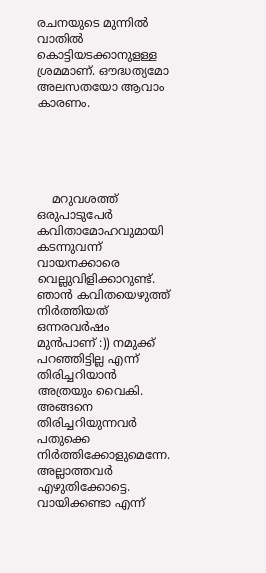രചനയുടെ മുന്നില്‍ വാതില്‍ കൊട്ടിയടക്കാനുളള്ള ശ്രമമാണ്. ഔദ്ധത്യമോ അലസതയോ ആവാം കാരണം.





    മറുവശത്ത് ഒരുപാടുപേര്‍ കവിതാമോഹവുമായി കടന്നുവന്ന് വായനക്കാരെ വെല്ലുവിളിക്കാറുണ്ട്. ഞാന്‍ കവിതയെഴുത്ത് നിര്‍ത്തിയത് ഒന്നരവര്‍ഷം മുന്‍പാണ് :)) നമുക്ക് പറഞ്ഞിട്ടില്ല എന്ന് തിരിച്ചറിയാന്‍ അത്രയും വൈകി. അങ്ങനെ തിരിച്ചറിയുന്നവര്‍ പതുക്കെ നിര്‍ത്തിക്കോളുമെന്നേ. അല്ലാത്തവര്‍ എഴുതിക്കോട്ടെ. വായിക്കണ്ടാ എന്ന്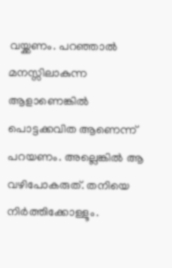വയ്ക്കണം. പറഞ്ഞാല്‍ മനസ്സിലാകുന്ന ആളാണെങ്കില്‍ പൊട്ടക്കവിത ആണെന്ന് പറയണം. അല്ലെങ്കില്‍ ആ വഴിപോകരുത്. തനിയെ നിര്‍ത്തിക്കോള്ളൂം.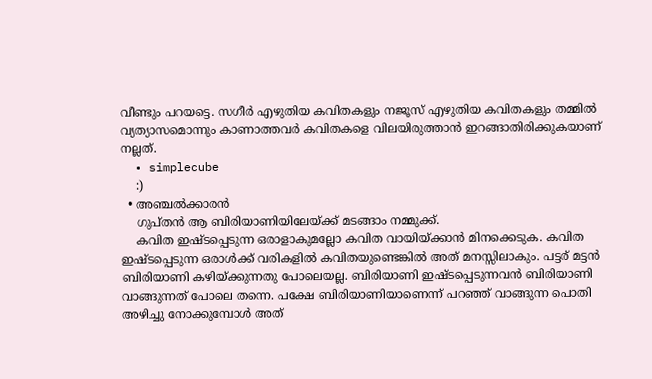വീണ്ടും പറയട്ടെ. സഗീര്‍ എഴുതിയ കവിതകളും നജൂസ് എഴുതിയ കവിതകളും തമ്മില്‍ വ്യത്യാസമൊന്നും കാണാത്തവര്‍ കവിതകളെ വിലയിരുത്താന്‍ ഇറങ്ങാതിരിക്കുകയാണ് നല്ലത്.
  • simplecube
    :)
  • അഞ്ചല്‍ക്കാരന്‍
    ഗുപ്തന്‍ ആ ബിരിയാണിയിലേയ്ക്ക് മടങ്ങാം നമ്മുക്ക്.
    കവിത ഇഷ്ടപ്പെടുന്ന ഒരാളാകുമല്ലോ കവിത വായിയ്ക്കാന്‍ മിനക്കെടുക. കവിത ഇഷ്ടപ്പെടുന്ന ഒരാള്‍ക്ക് വരികളില്‍ കവിതയുണ്ടെങ്കില്‍ അത് മനസ്സിലാകും. പട്ടര് മട്ടന്‍ ബിരിയാണി കഴിയ്ക്കുന്നതു പോലെയല്ല. ബിരിയാണി ഇഷ്ടപ്പെടുന്നവന്‍ ബിരിയാണി വാങ്ങുന്നത് പോലെ തന്നെ. പക്ഷേ ബിരിയാണിയാണെന്ന് പറഞ്ഞ് വാങ്ങുന്ന പൊതി അഴിച്ചു നോക്കുമ്പോള്‍ അത്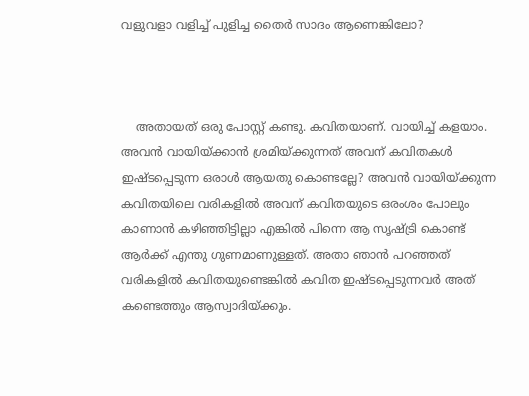വളുവളാ വളിച്ച് പുളിച്ച തൈര്‍ സാദം ആണെങ്കിലോ?



    അതായത് ഒരു പോസ്റ്റ് കണ്ടു. കവിതയാണ്. വായിച്ച് കളയാം. അവന്‍ വായിയ്ക്കാന്‍ ശ്രമിയ്ക്കുന്നത് അവന് കവിതകള്‍ ഇഷ്ടപ്പെടുന്ന ഒരാള്‍ ആയതു കൊണ്ടല്ലേ? അവന്‍ വായിയ്ക്കുന്ന കവിതയിലെ വരികളില്‍ അവന് കവിതയുടെ ഒരംശം പോലും കാണാന്‍ കഴിഞ്ഞിട്ടില്ലാ എങ്കില്‍ പിന്നെ ആ സൃഷ്ട്രി കൊണ്ട് ആര്‍ക്ക് എന്തു ഗുണമാണുള്ളത്. അതാ ഞാന്‍ പറഞ്ഞത് വരികളില്‍ കവിതയുണ്ടെങ്കില്‍ കവിത ഇഷ്ടപ്പെടുന്നവര്‍ അത് കണ്ടെത്തും ആസ്വാദിയ്ക്കും.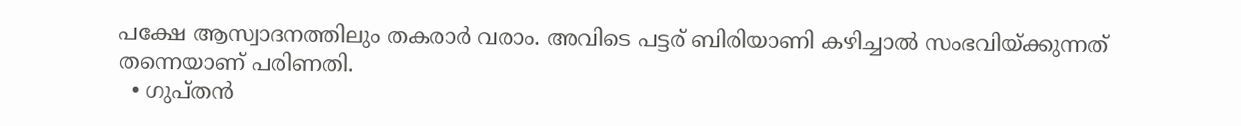പക്ഷേ ആസ്വാദനത്തിലും തകരാര്‍ വരാം. അവിടെ പട്ടര് ബിരിയാണി കഴിച്ചാല്‍ സംഭവിയ്ക്കുന്നത് തന്നെയാണ് പരിണതി.
  • ഗുപ്തന്‍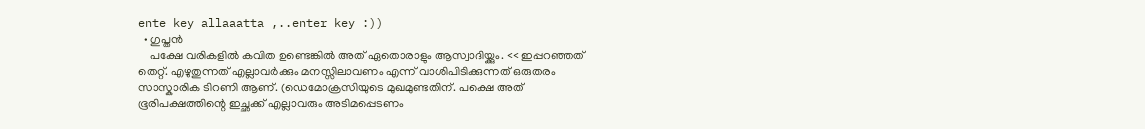ente key allaaatta ,..enter key :))
  • ഗുപ്തന്‍
    പക്ഷേ വരികളില്‍ കവിത ഉണ്ടെങ്കില്‍ അത് ഏതൊരാളും ആസ്വാദിയ്ക്കും. << ഇപ്പറഞ്ഞത് തെറ്റ്. എഴുതുന്നത് എല്ലാവര്‍ക്കും മനസ്സിലാവണം എന്ന് വാശിപിടിക്കുന്നത് ഒരുതരം സാസ്കാരിക ടിറണി ആണ്. (ഡെമോക്രസിയുടെ മുഖമുണ്ടതിന്. പക്ഷെ അത് ഭൂരിപക്ഷത്തിന്റെ ഇച്ഛക്ക് എല്ലാവരും അടിമപ്പെടണം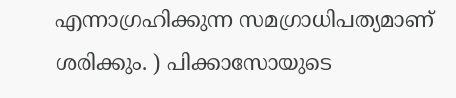എന്നാഗ്രഹിക്കുന്ന സമഗ്രാധിപത്യമാണ് ശരിക്കും. ) പിക്കാസോയുടെ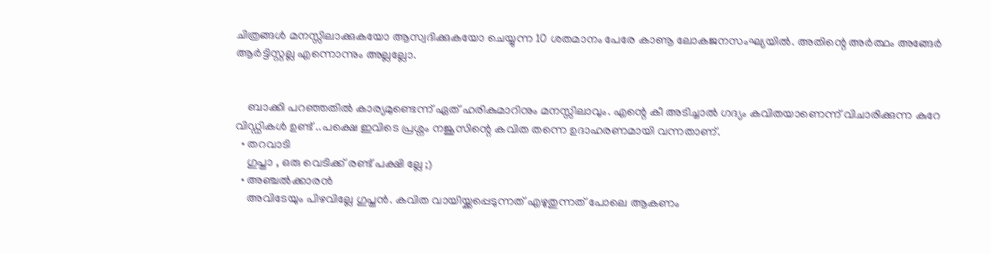ചിത്രങ്ങള്‍ മനസ്സിലാക്കുകയോ ആസ്വദിക്കുകയോ ചെയ്യുന്ന 10 ശതമാനം പേരേ കാണൂ ലോകജനസംഘ്യയില്‍. അതിന്റെ അര്‍ത്ഥം അങ്ങേര്‍ ആര്‍ട്ടിസ്റ്റല്ല എന്നൊന്നും അല്ലല്ലോ.


    ബാക്കി പറഞ്ഞതില്‍ കാര്യമുണ്ടെന്ന് ഏത് ഹരികുമാറിനും മനസ്സിലാവും. എന്റെ കീ അടിച്ചാല്‍ ഗദ്യം കവിതയാണെന്ന് വിചാരിക്കുന്ന കുറേ വിഡ്ഡികള്‍ ഉണ്ട് ..പക്ഷെ ഇവിടെ പ്രശ്നം നജൂസിന്റെ കവിത തന്നെ ഉദാഹരണമായി വന്നതാണ്.
  • തറവാടി
    ഗുപ്താ , ഒരു വെടിക്ക് രണ്ട് പക്ഷി ല്ലേ ;)
  • അഞ്ചല്‍ക്കാരന്‍
    അവിടേയും പിഴവില്ലേ ഗുപ്തന്‍. കവിത വായിയ്ക്കപ്പെടുന്നത് എഴുതുന്നത് പോലെ ആകണം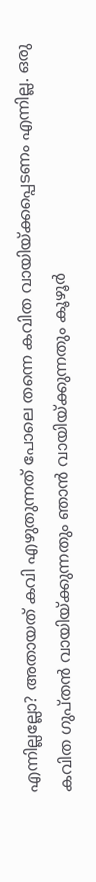എന്നില്ലല്ലോ? അതായത് കവി എഴുതുന്നത് പോലെ തന്നെ കവിത വായിയ്ക്കപ്പെടണം എന്നില്ല. ഒരു കവിത ഗുപ്തന്‍ വാ‍യിയ്ക്കുന്നതും ഞാന്‍ വായിയ്ക്കുന്നതും കൂഴൂര്‍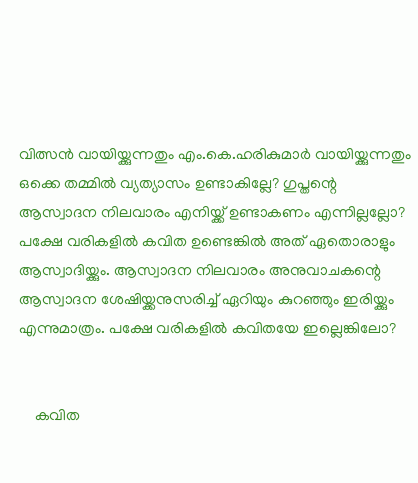വിത്സന്‍ വായിയ്ക്കുന്നതും എം.കെ.ഹരികുമാര്‍ വായിയ്ക്കുന്നതും ഒക്കെ തമ്മില്‍ വ്യത്യാസം ഉണ്ടാകില്ലേ? ഗുപ്തന്റെ ആസ്വാദന നിലവാരം എനിയ്ക്ക് ഉണ്ടാകണം എന്നില്ലല്ലോ? പക്ഷേ വരികളില്‍ കവിത ഉണ്ടെങ്കില്‍ അത് ഏതൊരാളും ആസ്വാദിയ്ക്കും. ആസ്വാദന നിലവാരം അനുവാചകന്റെ ആസ്വാദന ശേഷിയ്ക്കനുസരിച്ച് ഏറിയും കുറഞ്ഞും ഇരിയ്ക്കും എന്നുമാത്രം. പക്ഷേ വരികളില്‍ കവിതയേ ഇല്ലെങ്കിലോ?


    കവിത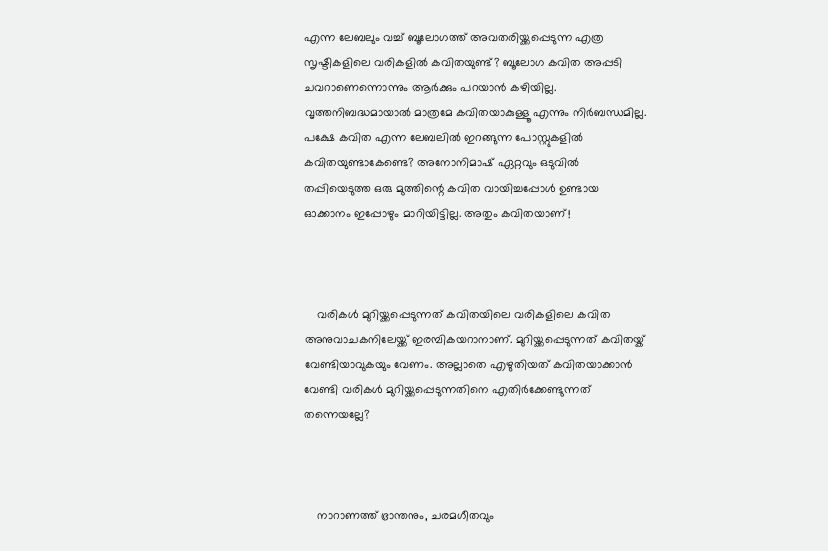എന്ന ലേബലും വച്ച് ബൂലോഗത്ത് അവതരിയ്ക്കപ്പെടുന്ന എത്ര സൃഷ്ടികളിലെ വരികളില്‍ കവിതയുണ്ട്? ബൂലോഗ കവിത അപ്പടി ചവറാണെന്നൊന്നും ആര്‍ക്കും പറയാന്‍ കഴിയില്ല. വൃത്തനിബദ്ധമായാല്‍ മാത്രമേ കവിതയാകുള്ളൂ എന്നും നിര്‍ബന്ധമില്ല. പക്ഷേ കവിത എന്ന ലേബലില്‍ ഇറങ്ങുന്ന പോസ്റ്റുകളില്‍ കവിതയുണ്ടാകേണ്ടെ? അനോനിമാഷ് ഏറ്റവും ഒടുവില്‍ തപ്പിയെടുത്ത ഒരു മുത്തിന്റെ കവിത വായിച്ചപ്പോള്‍ ഉണ്ടായ ഓക്കാനം ഇപ്പോഴും മാറിയിട്ടില്ല. അതും കവിതയാണ്!



    വരികള്‍ മുറിയ്ക്കപ്പെടുന്നത് കവിതയിലെ വരികളിലെ കവിത അനുവാചകനിലേയ്ക്ക് ഇരമ്പികയറാനാണ്. മുറിയ്ക്കപ്പെടുന്നത് കവിതയ്ക് വേണ്ടിയാവുകയും വേണം. അല്ലാതെ എഴുതിയത് കവിതയാക്കാന്‍ വേണ്ടി വരികള്‍ മുറിയ്ക്കപ്പെടുന്നതിനെ എതിര്‍ക്കേണ്ടുന്നത് തന്നെയല്ലേ?



    നാറാണത്ത് ഭ്രാന്തനും, ചരമഗീതവും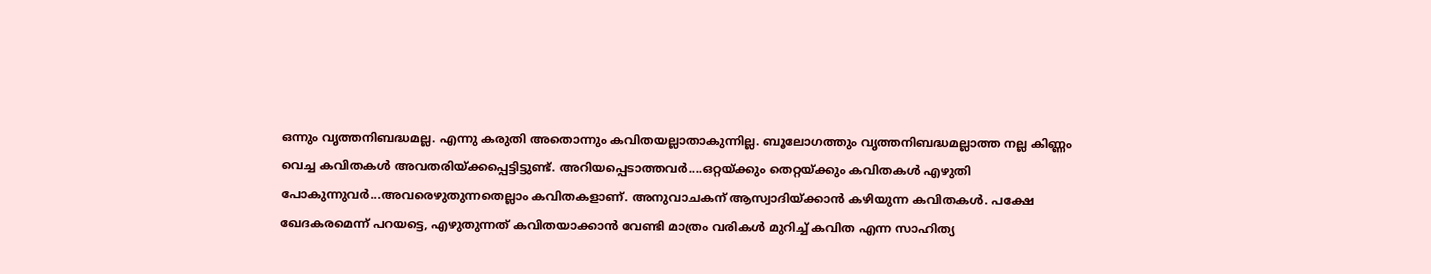ഒന്നും വൃത്തനിബദ്ധമല്ല. എന്നു കരുതി അതൊന്നും കവിതയല്ലാതാകുന്നില്ല. ബൂലോഗത്തും വൃത്തനിബദ്ധമല്ലാത്ത നല്ല കിണ്ണം വെച്ച കവിതകള്‍ അവതരിയ്ക്കപ്പെട്ടിട്ടുണ്ട്. അറിയപ്പെടാത്തവര്‍....ഒറ്റയ്ക്കും തെറ്റയ്ക്കും കവിതകള്‍ എഴുതി പോകുന്നുവര്‍...അവരെഴുതുന്നതെല്ലാം കവിതകളാണ്. അനുവാചകന് ആസ്വാദിയ്ക്കാന്‍ കഴിയുന്ന കവിതകള്‍. പക്ഷേ ഖേദകരമെന്ന് പറയട്ടെ, എഴുതുന്നത് കവിതയാക്കാന്‍ വേണ്ടി മാത്രം വരികള്‍ മുറിച്ച് കവിത എന്ന സാഹിത്യ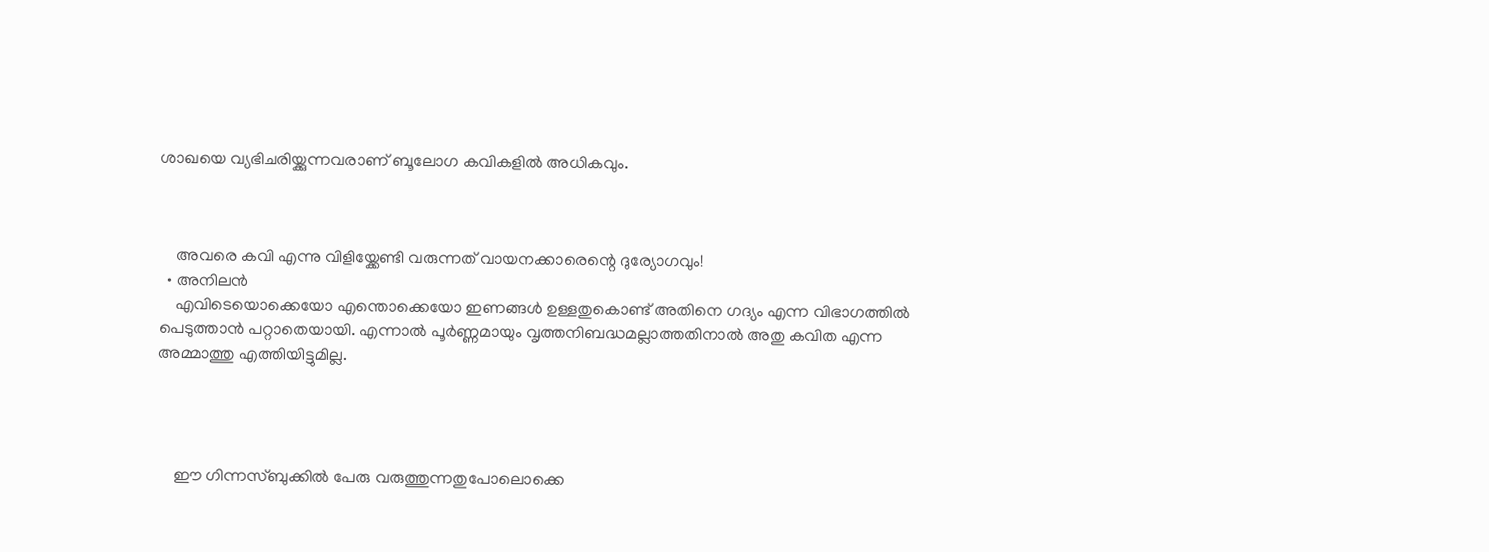ശാഖയെ വ്യഭിചരിയ്ക്കുന്നവരാണ് ബൂലോഗ കവികളില്‍ അധികവും.



    അവരെ കവി എന്നു വിളിയ്ക്കേണ്ടി വരുന്നത് വായനക്കാരെന്റെ ദുര്യോഗവും!
  • അനിലന്‍
    എവിടെയൊക്കെയോ എന്തൊക്കെയോ ഇണങ്ങള്‍ ഉള്ളതുകൊണ്ട് അതിനെ ഗദ്യം എന്ന വിഭാഗത്തില്‍ പെടുത്താന്‍ പറ്റാതെയായി. എന്നാല്‍ പൂര്‍ണ്ണമായും വൃത്തനിബദ്ധമല്ലാത്തതിനാല്‍ അതു കവിത എന്ന അമ്മാത്തു എത്തിയിട്ടുമില്ല.




    ഈ ഗിന്നസ്ബുക്കില്‍ പേരു വരുത്തുന്നതുപോലൊക്കെ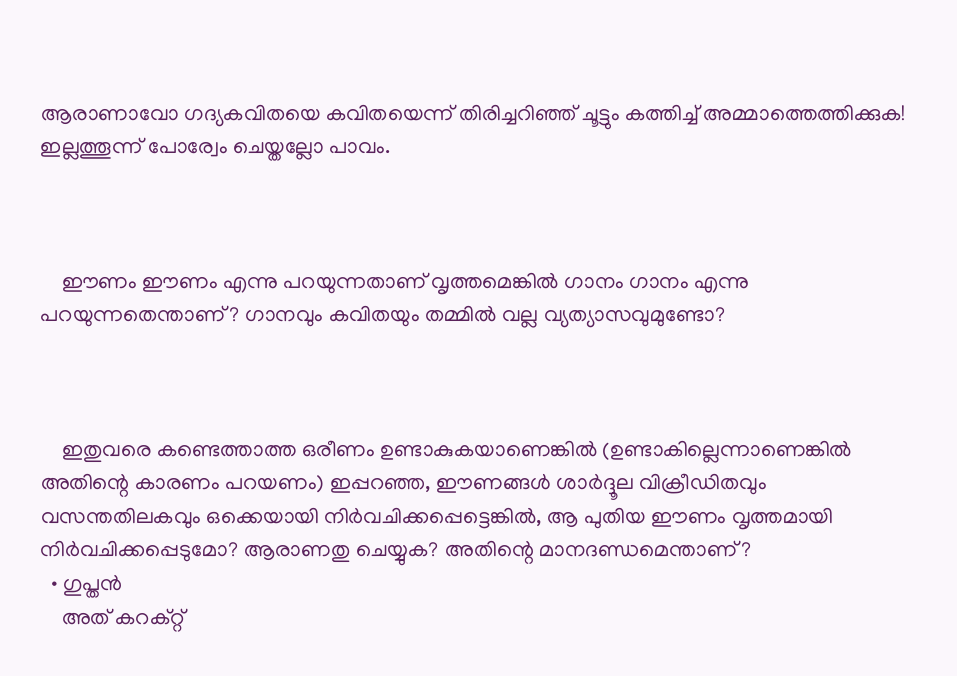ആരാണാവോ ഗദ്യകവിതയെ കവിതയെന്ന് തിരിച്ചറിഞ്ഞ് ചൂട്ടും കത്തിച്ച് അമ്മാത്തെത്തിക്കുക! ഇല്ലത്തൂന്ന് പോര്വേം ചെയ്തല്ലോ പാവം.



    ഈണം ഈണം എന്നു പറയുന്നതാണ് വൃത്തമെങ്കില്‍ ഗാനം ഗാനം എന്നു പറയുന്നതെന്താണ്? ഗാനവും കവിതയും തമ്മില്‍ വല്ല വ്യത്യാസവുമുണ്ടോ?



    ഇതുവരെ കണ്ടെത്താത്ത ഒരീണം ഉണ്ടാകുകയാണെങ്കില്‍ (ഉണ്ടാകില്ലെന്നാണെങ്കില്‍ അതിന്റെ കാരണം പറയണം) ഇപ്പറഞ്ഞ, ഈണങ്ങള്‍ ശാര്‍ദ്ദൂല വിക്രീഡിതവും വസന്തതിലകവും ഒക്കെയായി നിര്‍വചിക്കപ്പെട്ടെങ്കില്‍, ആ പുതിയ ഈണം വൃത്തമായി നിര്‍വചിക്കപ്പെടുമോ? ആരാണതു ചെയ്യുക? അതിന്റെ മാനദണ്ഡമെന്താണ്?
  • ഗുപ്തന്‍
    അത് കറക്റ്റ്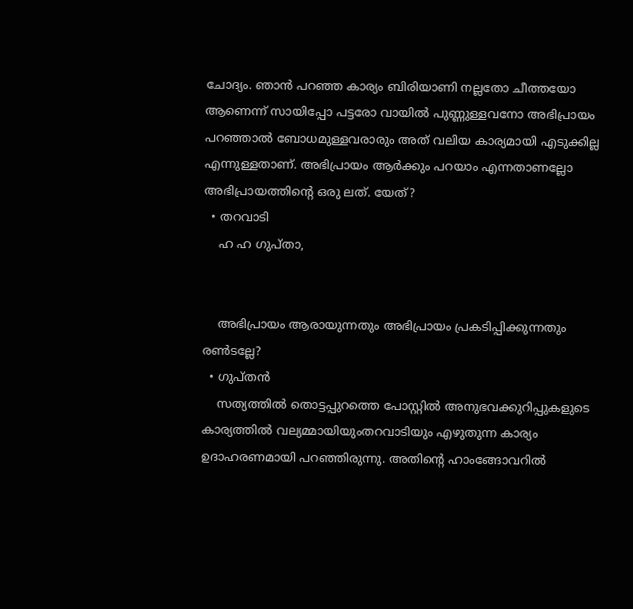ചോദ്യം. ഞാന്‍ പറഞ്ഞ കാര്യം ബിരിയാണി നല്ലതോ ചീത്തയോ ആണെന്ന് സായിപ്പോ പട്ടരോ വായില്‍ പുണ്ണുള്ളവനോ അഭിപ്രായം പറഞ്ഞാല്‍ ബോധമുള്ളവരാരും അത് വലിയ കാര്യമായി എടുക്കില്ല എന്നുള്ളതാണ്. അഭിപ്രായം ആര്‍ക്കും പറയാം എന്നതാണല്ലോ അഭിപ്രായത്തിന്റെ ഒരു ലത്. യേത്?
  • തറവാടി
    ഹ ഹ ഗുപ്താ,


    അഭിപ്രായം ആരായുന്നതും അഭിപ്രായം പ്രകടിപ്പിക്കുന്നതും രണ്‍ടല്ലേ?
  • ഗുപ്തന്‍
    സത്യത്തില്‍ തൊട്ടപ്പുറത്തെ പോസ്റ്റില്‍ അനുഭവക്കുറിപ്പുകളുടെ കാര്യത്തില്‍ വല്യമ്മായിയുംതറവാടിയും എഴുതുന്ന കാര്യം ഉദാഹരണമായി പറഞ്ഞിരുന്നു. അതിന്റെ ഹാംങ്ങോവറില്‍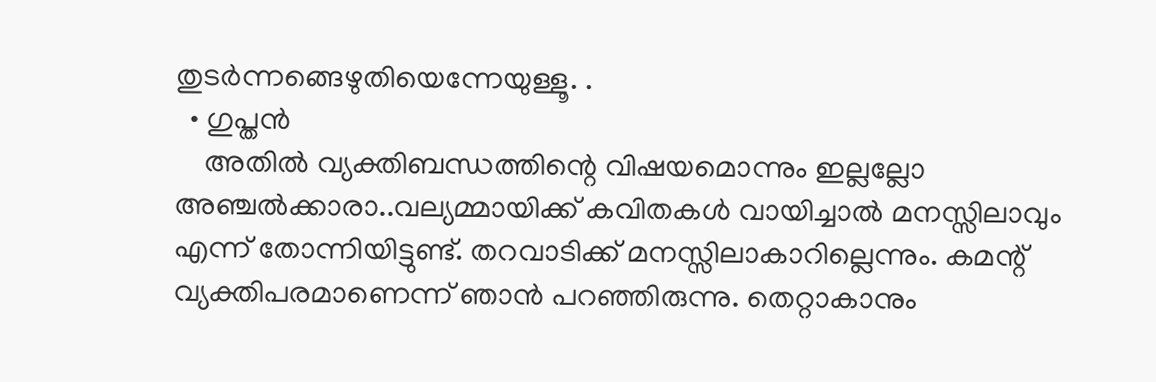തുടര്‍ന്നങ്ങെഴുതിയെന്നേയുള്ളൂ. .
  • ഗുപ്തന്‍
    അതില്‍ വ്യക്തിബന്ധത്തിന്റെ വിഷയമൊന്നും ഇല്ലല്ലോ അഞ്ചല്‍ക്കാരാ..വല്യമ്മായിക്ക് കവിതകള്‍ വായിച്ചാല്‍ മനസ്സിലാവും എന്ന് തോന്നിയിട്ടുണ്ട്. തറവാടിക്ക് മനസ്സിലാകാറില്ലെന്നും. കമന്റ് വ്യക്തിപരമാണെന്ന് ഞാന്‍ പറഞ്ഞിരുന്നു. തെറ്റാകാനും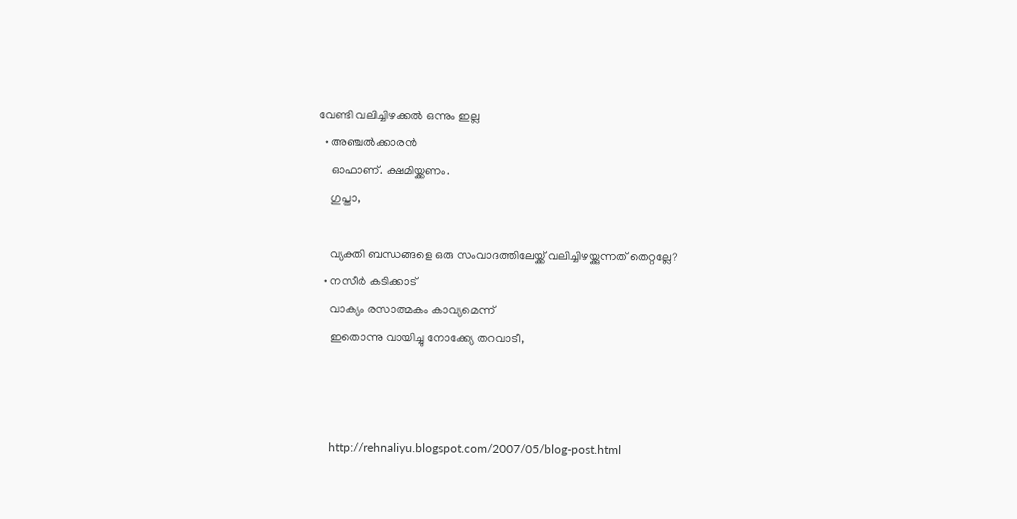വേണ്ടി വലിച്ചിഴക്കല്‍ ഒന്നും ഇല്ല
  • അഞ്ചല്‍ക്കാരന്‍
    ഓഫാണ്. ക്ഷമിയ്ക്കണം.
    ഗുപ്താ,

    വ്യക്തി ബന്ധങ്ങളെ ഒരു സംവാദത്തിലേയ്ക്ക് വലിച്ചിഴയ്ക്കുന്നത് തെറ്റല്ലേ?
  • നസീര്‍ കടിക്കാട്‌
    വാക്യം രസാത്മകം കാവ്യമെന്ന്
    ഇതൊന്നു വായിച്ചു നോക്ക്യേ തറവാടീ,



    http://rehnaliyu.blogspot.com/2007/05/blog-post.html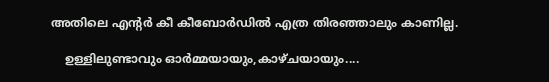അതിലെ എന്റര്‍ കീ കീബോര്‍‌ഡില്‍ എത്ര തിരഞ്ഞാലും കാണില്ല.

    ഉള്ളിലുണ്ടാവും ഓര്‍മ്മയായും,കാഴ്ചയായും....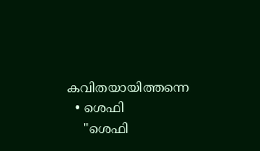കവിതയായിത്തന്നെ
  • ശെഫി
    "ശെഫി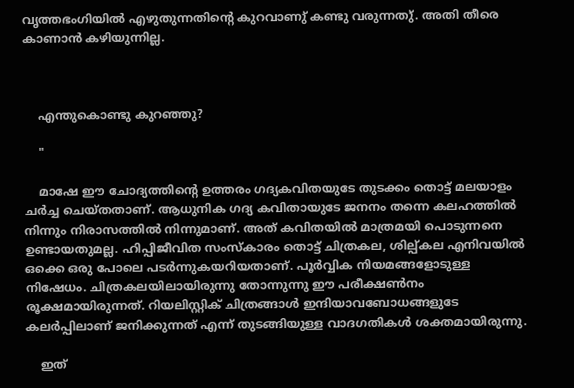വൃത്തഭംഗിയിൽ എഴുതുന്നതിന്റെ കുറവാണു് കണ്ടു വരുന്നതു്. അതി തീരെ കാണാൻ കഴിയുന്നില്ല.



    എന്തുകൊണ്ടു കുറഞ്ഞു?

    "

    മാഷേ ഈ ചോദ്യത്തിന്റെ ഉത്തരം ഗദ്യകവിതയുടേ തുടക്കം തൊട്ട് മലയാളം ചർച്ച ചെയ്തതാണ്. ആധുനിക ഗദ്യ കവിതായുടേ ജനനം തന്നെ കലഹത്തിൽ നിന്നും നിരാസത്തിൽ നിന്നുമാണ്. അത് കവിതയിൽ മാത്രമയി പൊടുന്നനെ ഉണ്ടായതുമല്ല. ഹിപ്പിജീവിത സംസ്കാരം തൊട്ട് ചിത്രകല, ശില്പ്കല എനിവയിൽ ഒക്കെ ഒരു പോലെ പടർന്നുകയറിയതാണ്. പൂർവ്വിക നിയമങ്ങളോടുള്ള നിഷേധം. ചിത്രകലയിലായിരുന്നു തോന്നുന്നു ഈ പരീക്ഷൺനം രൂക്ഷമായിരുന്നത്. റിയലിസ്റ്റിക് ചിത്രങ്ങാൾ ഇന്ദിയാവബോധങ്ങളുടേ കലർപ്പിലാണ് ജനിക്കുന്നത് എന്ന് തുടങ്ങിയുള്ള വാദഗതികൾ ശക്തമായിരുന്നു.

    ഇത്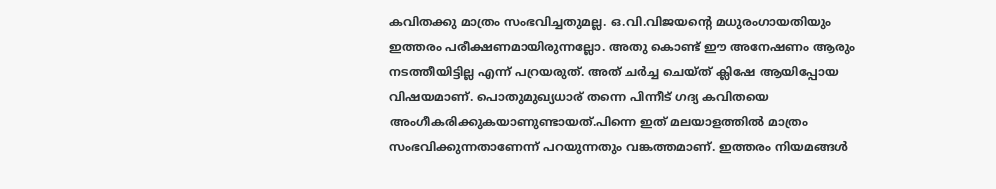കവിതക്കു മാത്രം സംഭവിച്ചതുമല്ല. ഒ.വി.വിജയന്റെ മധുരംഗായതിയും ഇത്തരം പരീക്ഷണമായിരുന്നല്ലോ. അതു കൊണ്ട് ഈ അനേഷണം ആരും നടത്തീയിട്ടില്ല എന്ന് പറ്രയരുത്. അത് ചർച്ച ചെയ്ത് ക്ലിഷേ ആയിപ്പോയ വിഷയമാണ്. പൊതുമുഖ്യധാര് തന്നെ പിന്നീട് ഗദ്യ കവിതയെ അംഗീകരിക്കുകയാണുണ്ടായത്.പിന്നെ ഇത് മലയാളത്തിൽ മാത്രം സംഭവിക്കുന്നതാണേന്ന് പറയുന്നതും വങ്കത്തമാണ്. ഇത്തരം നിയമങ്ങൾ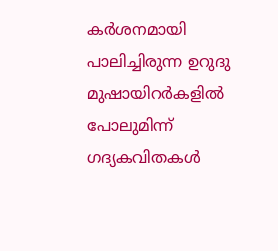കർശനമായി പാലിച്ചിരുന്ന ഉറുദു മുഷായിറർകളിൽ പോലുമിന്ന് ഗദ്യകവിതകൾ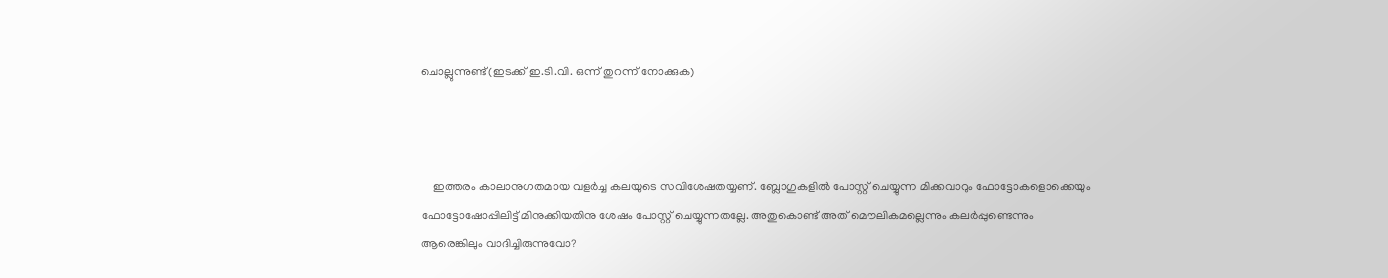ചൊല്ലുന്നുണ്ട്(ഇടക്ക് ഇ.ടി.വി. ഒന്ന് തുറന്ന് നോക്കുക)



    ഇത്തരം കാലാനുഗതമായ വളർച്ച കലയുടെ സവിശേഷതയ്യണ്. ബ്ലോഗുകളിൽ പോസ്റ്റ് ചെയ്യുന്ന മിക്കവാറും ഫോട്ടോകളൊക്കെയും ഫോട്ടോഷോപ്പിലിട്ട് മിനുക്കിയതിനു ശേഷം പോസ്റ്റ് ചെയ്യുന്നതല്ലേ. അതുകൊണ്ട് അത് മൌലികമല്ലെന്നും കലർപ്പുണ്ടെന്നും ആരെങ്കിലും വാദിച്ചിരുന്നുവോ?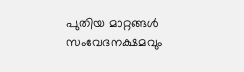പുതിയ മാറ്റങ്ങൾ സംവേദനക്ഷമവും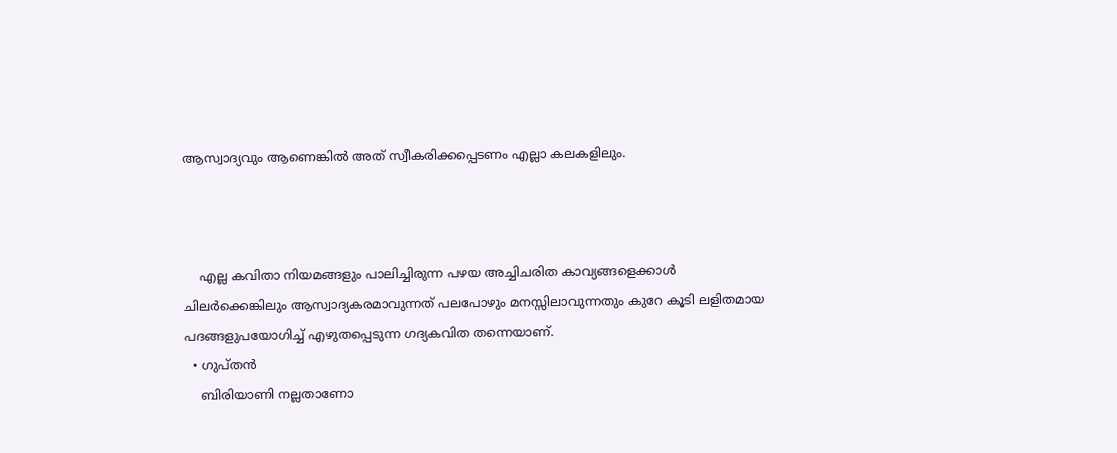ആസ്വാദ്യവും ആണെങ്കിൽ അത് സ്വീകരിക്കപ്പെടണം എല്ലാ കലകളിലും.



    എല്ല കവിതാ നിയമങ്ങളും പാലിച്ചിരുന്ന പഴയ അച്ചിചരിത കാവ്യങ്ങളെക്കാൾ ചിലർക്കെങ്കിലും ആസ്വാദ്യകരമാവുന്നത് പലപോഴും മനസ്സിലാവുന്നതും കുറേ കൂടി ലളിതമായ പദങ്ങളുപയോഗിച്ച് എഴുതപ്പെടുന്ന ഗദ്യകവിത തന്നെയാണ്.
  • ഗുപ്തന്‍
    ബിരിയാണി നല്ലതാണോ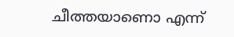ചീത്തയാണൊ എന്ന്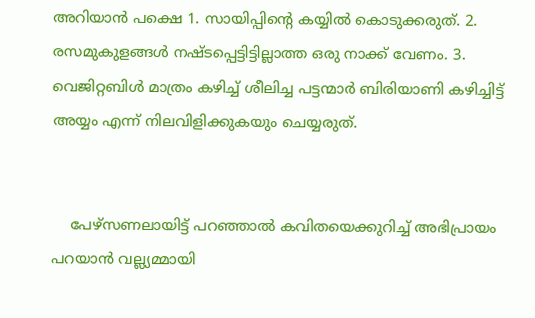അറിയാന്‍ പക്ഷെ 1. സായിപ്പിന്റെ കയ്യില്‍ കൊടുക്കരുത്. 2. രസമുകുളങ്ങള്‍ നഷ്ടപ്പെട്ടിട്ടില്ലാത്ത ഒരു നാക്ക് വേണം. 3. വെജിറ്റബിള്‍ മാത്രം കഴിച്ച് ശീലിച്ച പട്ടന്മാര്‍ ബിരിയാണി കഴിച്ചിട്ട് അയ്യം എന്ന് നിലവിളിക്കുകയും ചെയ്യരുത്.


    പേഴ്സണലായിട്ട് പറഞ്ഞാല്‍ കവിതയെക്കുറിച്ച് അഭിപ്രായം പറയാന്‍ വല്ല്യമ്മായി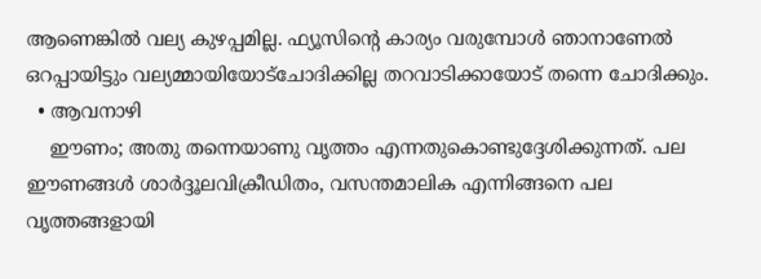ആണെങ്കില്‍ വല്യ കുഴപ്പമില്ല. ഫ്യൂസിന്റെ കാര്യം വരുമ്പോള്‍ ഞാനാണേല്‍ ഒറപ്പായിട്ടും വല്യമ്മായിയോട്ചോദിക്കില്ല തറവാടിക്കായോട് തന്നെ ചോദിക്കും.
  • ആവനാഴി
    ഈണം; അതു തന്നെയാണു വൃത്തം എന്നതുകൊണ്ടുദ്ദേശിക്കുന്നത്. പല ഈണങ്ങള്‍ ശാര്‍ദ്ദൂലവിക്രീഡിതം, വസന്തമാലിക എന്നിങ്ങനെ പല വൃത്തങ്ങളായി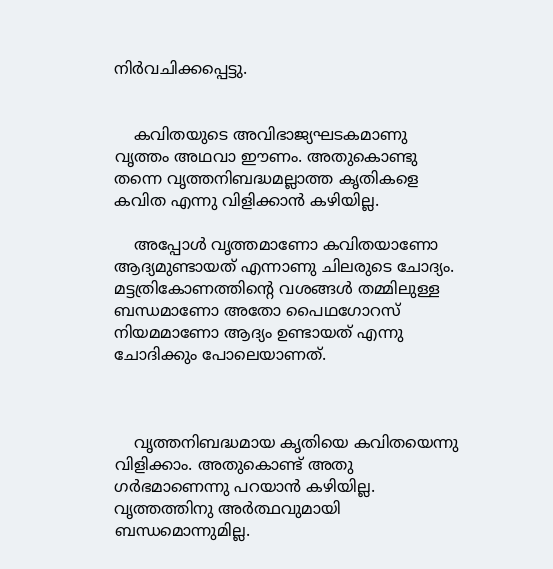നിര്‍വചിക്കപ്പെട്ടു.


    കവിതയുടെ അവിഭാജ്യഘടകമാണു വൃത്തം അഥവാ ഈണം. അതുകൊണ്ടു തന്നെ വൃത്തനിബദ്ധമല്ലാത്ത കൃതികളെ കവിത എന്നു വിളിക്കാന്‍ കഴിയില്ല.

    അപ്പോള്‍ വൃത്തമാണോ കവിതയാണോ ആദ്യമുണ്ടായത് എന്നാണു ചിലരുടെ ചോദ്യം. മട്ടത്രികോണത്തിന്റെ വശങ്ങള്‍ തമ്മിലുള്ള ബന്ധമാണോ അതോ പൈഥഗോറസ് നിയമമാണോ ആദ്യം ഉണ്ടായത് എന്നു ചോദിക്കും പോലെയാണത്.



    വൃത്തനിബദ്ധമായ കൃതിയെ കവിതയെന്നു വിളിക്കാം. അതുകൊണ്ട് അതു ഗര്‍ഭമാണെന്നു പറയാന്‍ കഴിയില്ല. വൃത്തത്തിനു അര്‍ത്ഥവുമായി ബന്ധമൊന്നുമില്ല.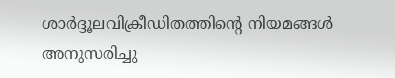ശാര്‍ദ്ദൂലവിക്രീഡിതത്തിന്റെ നിയമങ്ങള്‍ അനുസരിച്ചു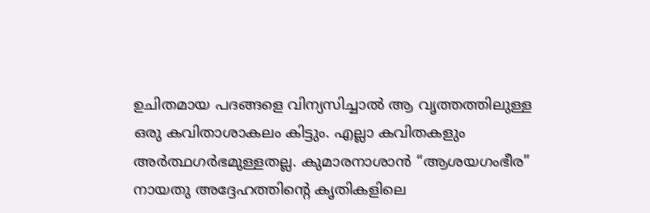ഉചിതമായ പദങ്ങളെ വിന്യസിച്ചാല്‍ ആ വൃത്തത്തിലുള്ള ഒരു കവിതാശാകലം കിട്ടും. എല്ലാ കവിതകളും അര്‍ത്ഥഗര്‍ഭമുള്ളതല്ല. കുമാരനാശാന്‍ “ആശയഗംഭീര” നായതു അദ്ദേഹത്തിന്റെ കൃതികളിലെ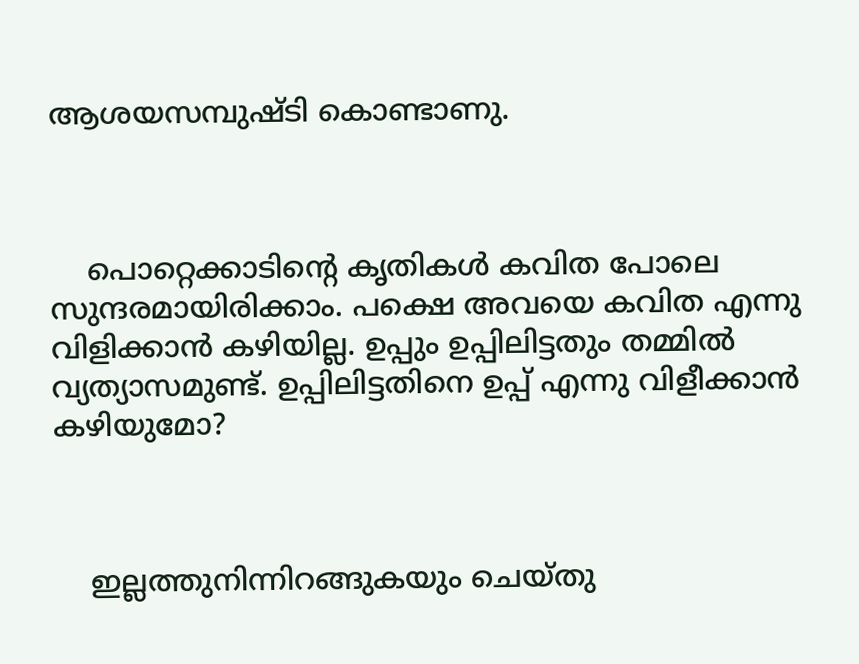ആശയസമ്പുഷ്ടി കൊണ്ടാണു.



    പൊറ്റെക്കാടിന്റെ കൃതികള്‍ കവിത പോലെ സുന്ദരമായിരിക്കാം. പക്ഷെ അവയെ കവിത എന്നു വിളിക്കാന്‍ കഴിയില്ല. ഉപ്പും ഉപ്പിലിട്ടതും തമ്മില്‍ വ്യത്യാസമുണ്ട്. ഉപ്പിലിട്ടതിനെ ഉപ്പ് എന്നു വിളീക്കാന്‍ കഴിയുമോ?



    ഇല്ലത്തുനിന്നിറങ്ങുകയും ചെയ്തു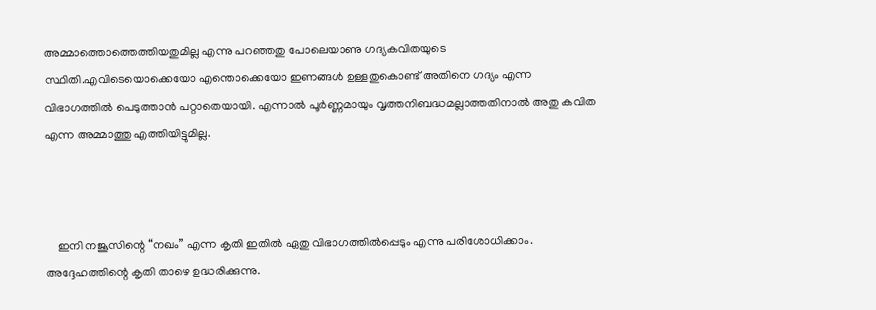അമ്മാത്തൊത്തെത്തിയതുമില്ല എന്നു പറഞ്ഞതു പോലെയാണു ഗദ്യകവിതയുടെ സ്ഥിതി.എവിടെയൊക്കെയോ എന്തൊക്കെയോ ഇണങ്ങള്‍ ഉള്ളതുകൊണ്ട് അതിനെ ഗദ്യം എന്ന വിഭാഗത്തില്‍ പെടുത്താന്‍ പറ്റാതെയായി. എന്നാല്‍ പൂര്‍ണ്ണമായും വൃത്തനിബദ്ധമല്ലാത്തതിനാല്‍ അതു കവിത എന്ന അമ്മാത്തു എത്തിയിട്ടുമില്ല.



    ഇനി നജൂസിന്റെ “നഖം” എന്ന കൃതി ഇതില്‍ ഏതു വിഭാഗത്തില്‍പ്പെടും എന്നു പരിശോധിക്കാം. അദ്ദേഹത്തിന്റെ കൃതി താഴെ ഉദ്ധരിക്കുന്നു.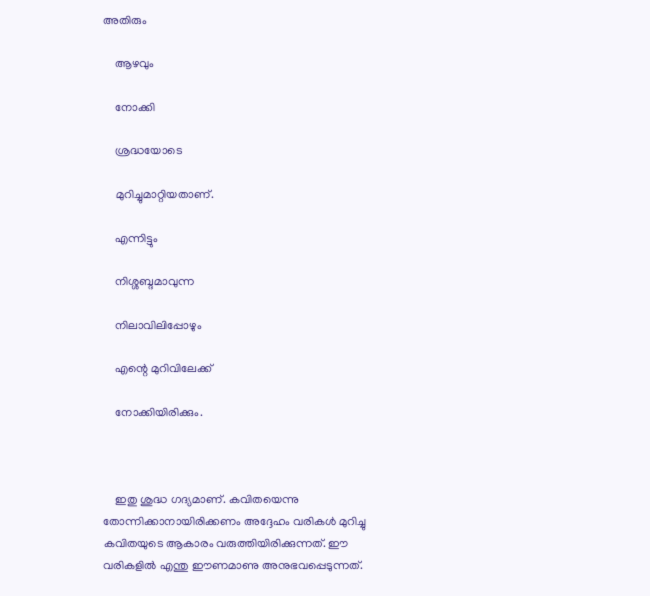അതിരും

    ആഴവും

    നോക്കി

    ശ്രദ്ധയോടെ

    മുറിച്ചുമാറ്റിയതാണ്.

    എന്നിട്ടും

    നിശ്ശബ്ദമാവുന്ന

    നിലാവിലിപ്പോഴും

    എന്റെ മുറിവിലേക്ക്‌

    നോക്കിയിരിക്കും.



    ഇതു ശുദ്ധ ഗദ്യമാണ്. കവിതയെന്നു തോന്നിക്കാനായിരിക്കണം അദ്ദേഹം വരികള്‍ മുറിച്ചു കവിതയുടെ ആകാരം വരുത്തിയിരിക്കുന്നത്. ഈ വരികളില്‍ എന്തു ഈണമാണു അനുഭവപ്പെടുന്നത്.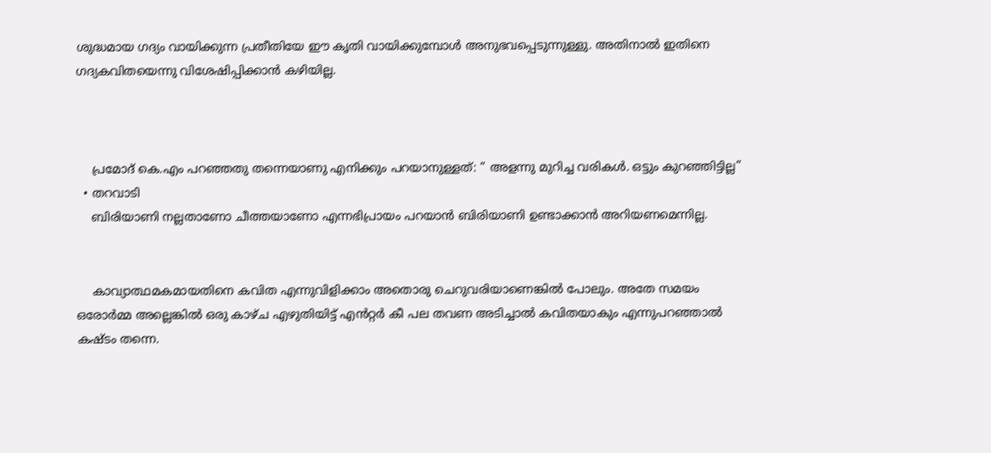ശുദ്ധമായ ഗദ്യം വായിക്കുന്ന പ്രതീതിയേ ഈ കൃതി വായിക്കുമ്പോള്‍ അനുഭവപ്പെടുന്നുള്ളു. അതിനാല്‍ ഇതിനെ ഗദ്യകവിതയെന്നു വിശേഷിപ്പിക്കാന്‍ കഴിയില്ല.



    പ്രമോദ് കെ.എം പറഞ്ഞതു തന്നെയാണു എനിക്കും പറയാനുള്ളത്: “ അളന്നു മുറിച്ച വരികള്‍. ഒട്ടും കുറഞ്ഞിട്ടില്ല”
  • തറവാടി
    ബിരിയാണി നല്ലതാണോ ചീത്തയാണോ എന്നഭിപ്രായം പറയാന്‍ ബിരിയാണി ഉണ്ടാക്കാന്‍ അറിയണമെന്നില്ല.


    കാവ്യാത്ഥമകമായതിനെ കവിത എന്നുവിളിക്കാം അതൊരു ചെറുവരിയാണെങ്കില്‍ പോലും. അതേ സമയം ഒരോര്‍മ്മ അല്ലെങ്കില്‍ ഒരു കാഴ്ച എഴുതിയിട്ട് എന്‍‌റ്റര്‍ കീ പല തവണ അടിച്ചാല്‍ കവിതയാകും എന്നുപറഞ്ഞാല്‍ കഷ്ടം തന്നെ.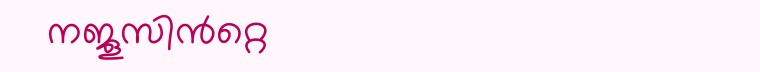നജൂസിന്‍‌റ്റെ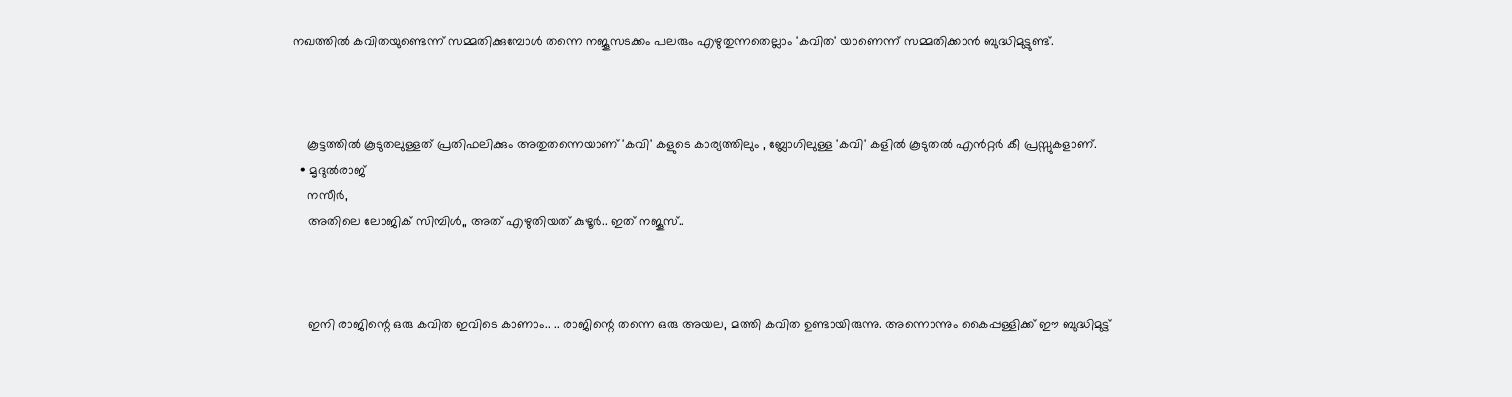നഖത്തില്‍ കവിതയുണ്ടെന്ന് സമ്മതിക്കുമ്പോള്‍ തന്നെ നജൂസടക്കം പലരും എഴുതുന്നതെല്ലാം 'കവിത' യാണെന്ന് സമ്മതിക്കാന്‍ ബുദ്ധിമുട്ടുണ്ട്.



    കൂട്ടത്തില്‍ കൂടുതലുള്ളത് പ്രതിഫലിക്കും അതുതന്നെയാണ് 'കവി' കളുടെ കാര്യത്തിലും , ബ്ലോഗിലുള്ള 'കവി' കളില്‍ കൂടുതല്‍ എന്‍‌റ്റര്‍ കീ പ്രസ്സുകളാണ്.
  • മൃദുല്‍രാജ്
    നസീര്‍,
    അതിലെ ലോജിക് സിമ്പിള്‍,, അത് എഴുതിയത് കുഴൂര്‍.. ഇത് നജൂസ്..



    ഇനി രാജിന്റെ ഒരു കവിത ഇവിടെ കാണാം.. .. രാജിന്റെ തന്നെ ഒരു അയല, മത്തി കവിത ഉണ്ടായിരുന്നു. അന്നൊന്നും കൈപ്പള്ളിക്ക് ഈ ബുദ്ധിമുട്ട്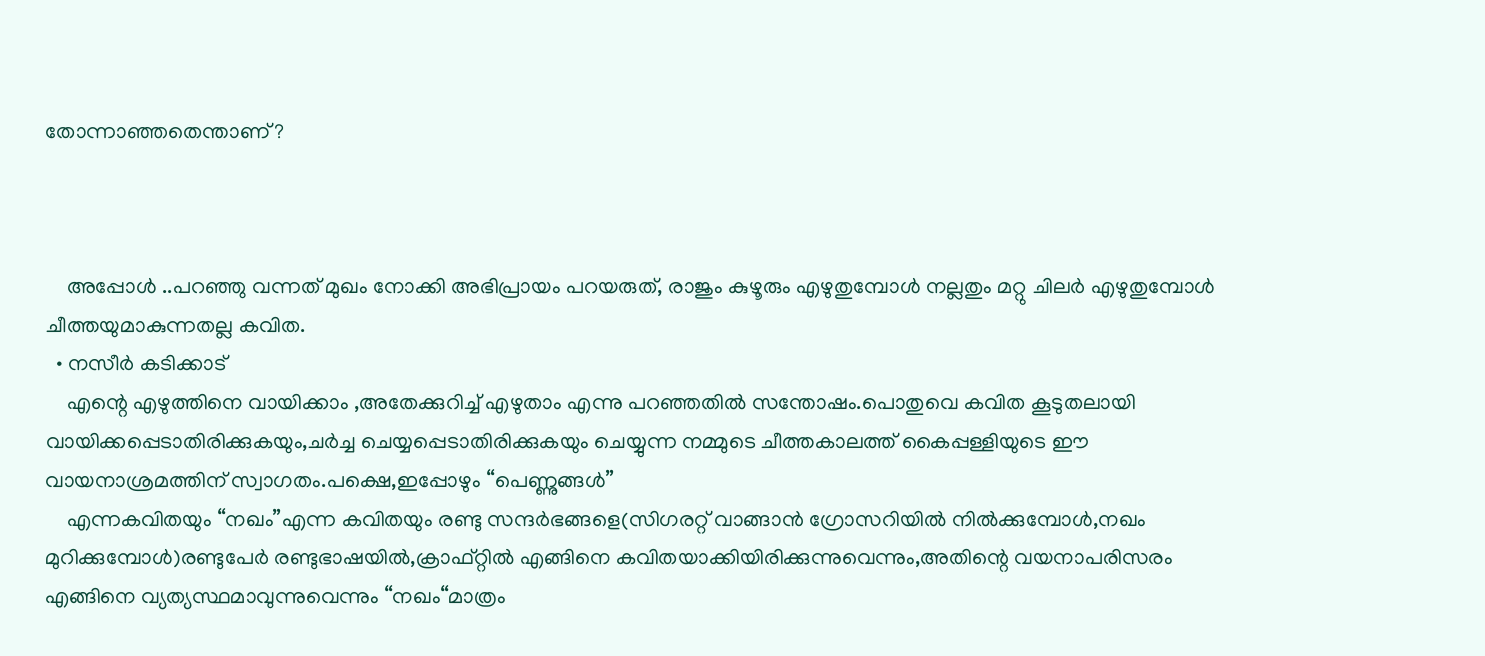തോന്നാഞ്ഞതെന്താണ്?



    അപ്പോള്‍ ..പറഞ്ഞു വന്നത് മുഖം നോക്കി അഭിപ്രായം പറയരുത്, രാജും കുഴൂരും എഴുതുമ്പോള്‍ നല്ലതും മറ്റു ചിലര്‍ എഴുതുമ്പോള്‍ ചീത്തയുമാകുന്നതല്ല കവിത.
  • നസീര്‍ കടിക്കാട്‌
    എന്റെ എഴുത്തിനെ വായിക്കാം ,അതേക്കുറിച്ച് എഴുതാം എന്നു പറഞ്ഞതില്‍ സന്തോഷം.പൊതുവെ കവിത കൂടുതലായി വായിക്കപ്പെടാതിരിക്കുകയും,ചര്‍ച്ച ചെയ്യപ്പെടാതിരിക്കുകയും ചെയ്യുന്ന നമ്മുടെ ചീത്തകാലത്ത് കൈപ്പള്ളിയുടെ ഈ വായനാശ്രമത്തിന് സ്വാഗതം.പക്ഷെ,ഇപ്പോഴും “പെണ്ണുങ്ങള്‍”
    എന്നകവിതയും “നഖം”എന്ന കവിതയും രണ്ടു സന്ദര്‍‌ഭങ്ങളെ(സിഗരറ്റ് വാങ്ങാന്‍ ഗ്രോസറിയില്‍ നില്‍ക്കുമ്പോള്‍,നഖം മുറിക്കുമ്പോള്‍)രണ്ടുപേര്‍ രണ്ടുഭാഷയില്‍,ക്രാഫ്റ്റില്‍ എങ്ങിനെ കവിതയാക്കിയിരിക്കുന്നുവെന്നും,അതിന്റെ വയനാപരിസരം എങ്ങിനെ വ്യത്യസ്ഥമാവുന്നുവെന്നും “നഖം“മാത്രം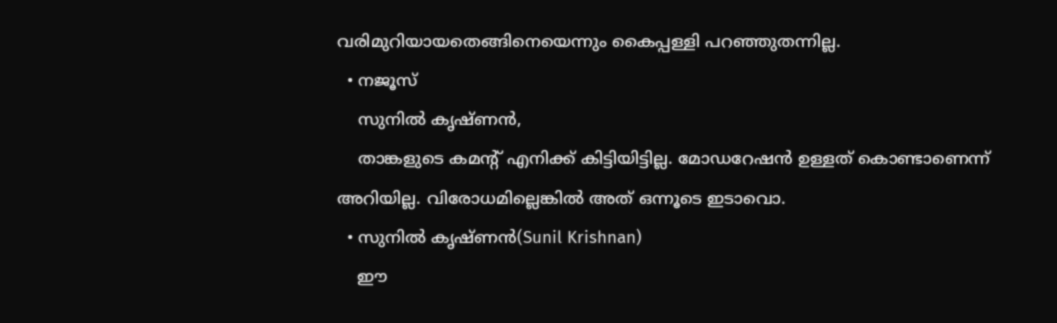വരിമുറിയായതെങ്ങിനെയെന്നും കൈപ്പള്ളി പറഞ്ഞുതന്നില്ല.
  • നജൂസ്
    സുനിൽ കൃഷ്ണൻ,
    താങ്കളുടെ കമന്റ്‌ എനിക്ക്‌ കിട്ടിയിട്ടില്ല. മോഡറേഷന്‍ ഉള്ളത്‌ കൊണ്ടാണെന്ന്‌ അറിയില്ല. വിരോധമില്ലെങ്കില്‍ അത്‌ ഒന്നൂടെ ഇടാവൊ.
  • സുനിൽ കൃഷ്ണൻ(Sunil Krishnan)
    ഈ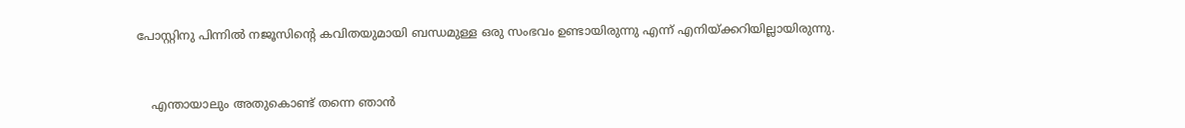പോസ്റ്റിനു പിന്നിൽ നജൂസിന്റെ കവിതയുമായി ബന്ധമുള്ള ഒരു സംഭവം ഉണ്ടായിരുന്നു എന്ന് എനിയ്ക്കറിയില്ലായിരുന്നു.


    എന്തായാലും അതുകൊണ്ട് തന്നെ ഞാൻ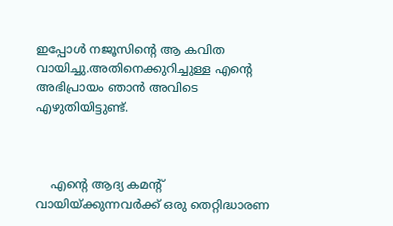ഇപ്പോൾ നജൂസിന്റെ ആ കവിത വായിച്ചു.അതിനെക്കുറിച്ചുള്ള എന്റെ അഭിപ്രായം ഞാൻ അവിടെ എഴുതിയിട്ടുണ്ട്.



    എന്റെ ആദ്യ കമന്റ് വായിയ്ക്കുന്നവർക്ക് ഒരു തെറ്റിദ്ധാരണ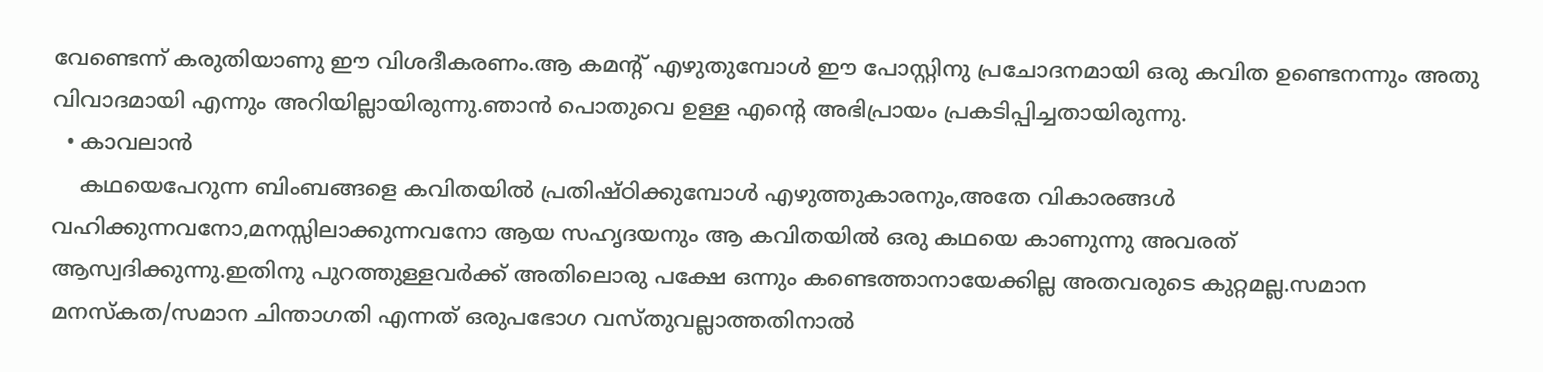വേണ്ടെന്ന് കരുതിയാണു ഈ വിശദീകരണം.ആ കമന്റ് എഴുതുമ്പോൾ ഈ പോസ്റ്റിനു പ്രചോദനമായി ഒരു കവിത ഉണ്ടെനന്നും അതു വിവാദമായി എന്നും അറിയില്ലായിരുന്നു.ഞാൻ പൊതുവെ ഉള്ള എന്റെ അഭിപ്രായം പ്രകടിപ്പിച്ചതായിരുന്നു.
  • കാവലാന്‍
    കഥയെപേറുന്ന ബിംബങ്ങളെ കവിതയില്‍ പ്രതിഷ്ഠിക്കുമ്പോള്‍ എഴുത്തുകാരനും,അതേ വികാരങ്ങള്‍ വഹിക്കുന്നവനോ,മനസ്സിലാക്കുന്നവനോ ആയ സഹൃദയനും ആ കവിതയില്‍ ഒരു കഥയെ കാണുന്നു അവരത് ആസ്വദിക്കുന്നു.ഇതിനു പുറത്തുള്ളവര്‍ക്ക് അതിലൊരു പക്ഷേ ഒന്നും കണ്ടെത്താനായേക്കില്ല അതവരുടെ കുറ്റമല്ല.സമാന മനസ്കത/സമാന ചിന്താഗതി എന്നത് ഒരുപഭോഗ വസ്തുവല്ലാത്തതിനാല്‍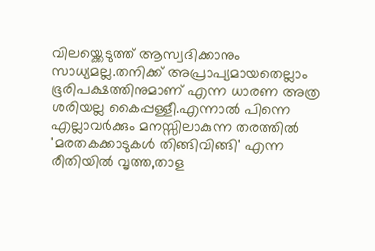വിലയ്ക്കെടുത്ത് ആസ്വദിക്കാനും സാധ്യമല്ല.തനിക്ക് അപ്രാപ്യമായതെല്ലാം ഭൂരിപക്ഷത്തിനുമാണ് എന്ന ധാരണ അത്ര ശരിയല്ല കൈപ്പള്ളീ.എന്നാല്‍ പിന്നെ എല്ലാവര്‍ക്കും മനസ്സിലാകുന്ന തരത്തില്‍ 'മരതകക്കാടുകള്‍ തിങ്ങിവിങ്ങി' എന്ന രീതിയില്‍ വൃത്ത,താള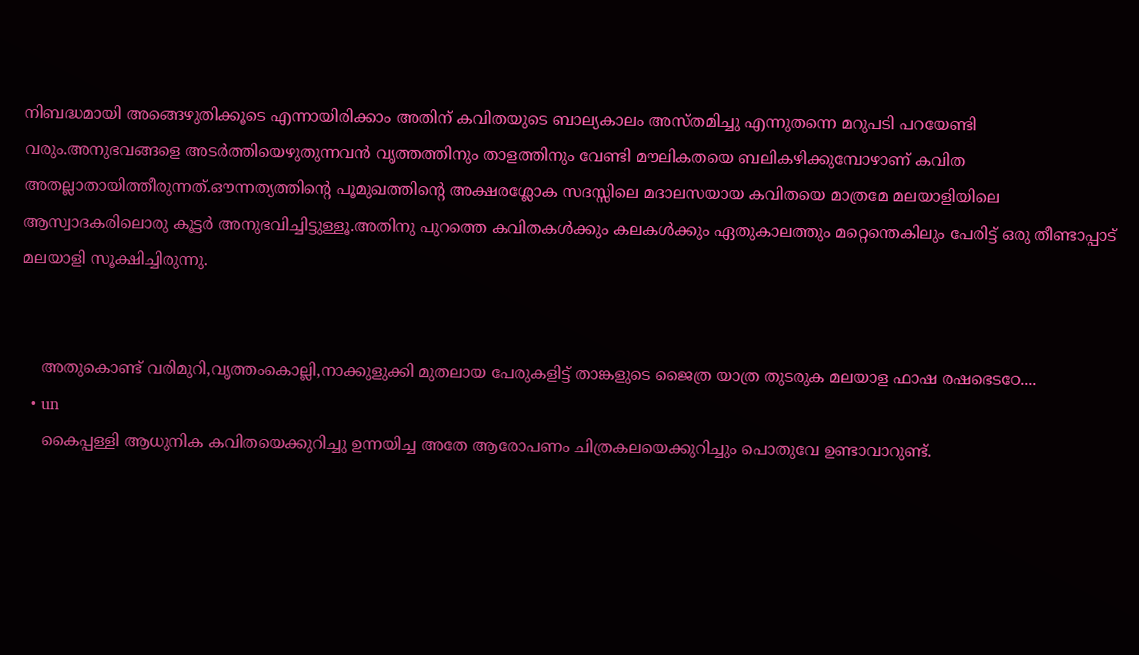നിബദ്ധമായി അങ്ങെഴുതിക്കൂടെ എന്നായിരിക്കാം അതിന് കവിതയുടെ ബാല്യകാലം അസ്തമിച്ചു എന്നുതന്നെ മറുപടി പറയേണ്ടി വരും.അനുഭവങ്ങളെ അടര്‍ത്തിയെഴുതുന്നവന്‍ വൃത്തത്തിനും താളത്തിനും വേണ്ടി മൗലികതയെ ബലികഴിക്കുമ്പോഴാണ് കവിത അതല്ലാതായിത്തീരുന്നത്.ഔന്നത്യത്തിന്റെ പൂമുഖത്തിന്റെ അക്ഷരശ്ലോക സദസ്സിലെ മദാലസയായ കവിതയെ മാത്രമേ മലയാളിയിലെ ആസ്വാദകരിലൊരു കൂട്ടര്‍ അനുഭവിച്ചിട്ടുള്ളൂ.അതിനു പുറത്തെ കവിതകള്‍ക്കും കലകള്‍ക്കും ഏതുകാലത്തും മറ്റെന്തെകിലും പേരിട്ട് ഒരു തീണ്ടാപ്പാട് മലയാളി സൂക്ഷിച്ചിരുന്നു.


    അതുകൊണ്ട് വരിമുറി,വൃത്തംകൊല്ലി,നാക്കുളുക്കി മുതലായ പേരുകളിട്ട് താങ്കളുടെ ജൈത്ര യാത്ര തുടരുക മലയാള ഫാഷ രഷഭെടഠേ....
  • un
    കൈപ്പള്ളി ആധുനിക കവിതയെക്കുറിച്ചു ഉന്നയിച്ച അതേ ആരോപണം ചിത്രകലയെക്കുറിച്ചും പൊതുവേ ഉണ്ടാവാറുണ്ട്.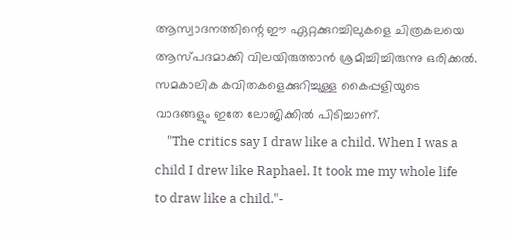ആസ്വാദനത്തിന്റെ ഈ ഏറ്റക്കുറച്ചിലുകളെ ചിത്രകലയെ ആസ്പദമാക്കി വിലയിരുത്താന്‍ ശ്രമിച്ചിച്ചിരുന്നു ഒരിക്കല്‍. സമകാലിക കവിതകളെക്കുറിച്ചുള്ള കൈപ്പളിയുടെ വാദങ്ങളും ഇതേ ലോജിക്കില്‍ പിടിച്ചാണ്.
    "The critics say I draw like a child. When I was a child I drew like Raphael. It took me my whole life to draw like a child."-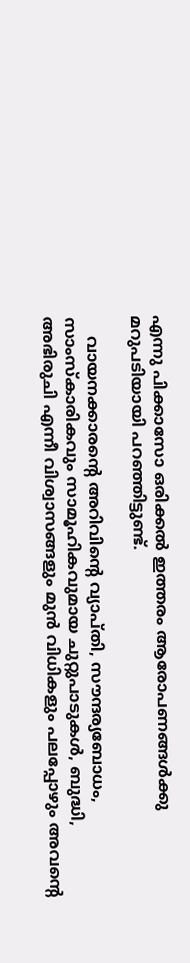എന്നു പിക്കാസോ ഒരിക്കല്‍ ഇത്തരം ആരോപണങ്ങള്‍ക്കു മറുപടിയായി പറഞ്ഞിട്ടുണ്ട്.

    വായനക്കാരന്റെ അറിവിന്റെ വ്യാപ്തി, സൗന്ദര്യബോധം, സാംസ്കാരികവും സാമൂഹികവുമായ ചുറ്റുപാടുകള്‍, ബുദ്ധി, അഭിരുചി എന്നീ വിശ്വാസങ്ങളും മുന്‍ വിധികളും പലപ്പോഴും അവന്റെ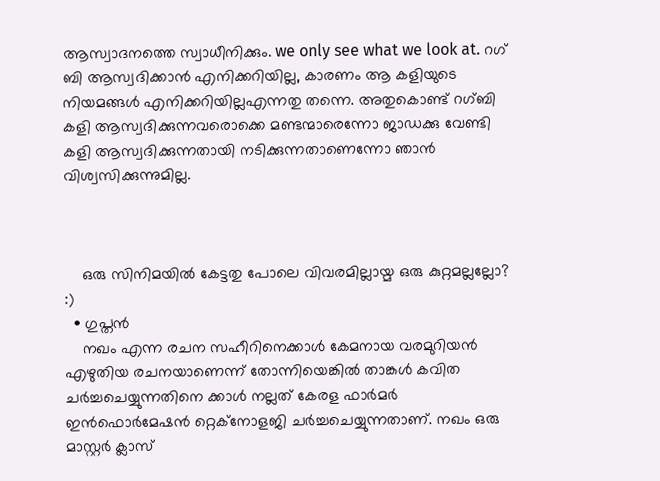ആസ്വാദനത്തെ സ്വാധീനിക്കും. we only see what we look at. റഗ് ബി ആസ്വദിക്കാന്‍ എനിക്കറിയില്ല, കാരണം ആ കളിയുടെ നിയമങ്ങള്‍ എനിക്കറിയില്ലഎന്നതു തന്നെ. അതുകൊണ്ട് റഗ്ബി കളി ആസ്വദിക്കുന്നവരൊക്കെ മണ്ടന്മാരെന്നോ ജാഡക്കു വേണ്ടി കളി ആസ്വദിക്കുന്നതായി നടിക്കുന്നതാണെന്നോ ഞാന്‍ വിശ്വസിക്കുന്നുമില്ല.



    ഒരു സിനിമയില്‍ കേട്ടതു പോലെ വിവരമില്ലായ്മ ഒരു കുറ്റമല്ലല്ലോ? :)
  • ഗുപ്തന്‍
    നഖം എന്ന രചന സഹീറിനെക്കാള്‍ കേമനായ വരമുറിയന്‍ എഴുതിയ രചനയാണെന്ന് തോന്നിയെങ്കില്‍ താങ്കള്‍ കവിത ചര്‍ച്ചചെയ്യുന്നതിനെ ക്കാള്‍ നല്ലത് കേരള ഫാര്‍മര്‍ ഇന്‍ഫൊര്‍മേഷന്‍ റ്റെക്നോളജി ചര്‍ച്ചചെയ്യുന്നതാണ്. നഖം ഒരു മാസ്റ്റര്‍ ക്ലാസ്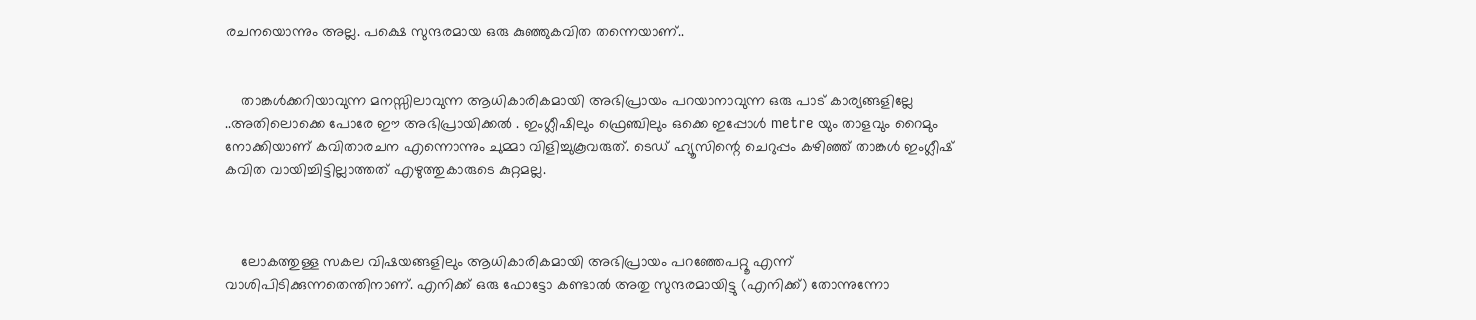രചനയൊന്നും അല്ല. പക്ഷെ സുന്ദരമായ ഒരു കുഞ്ഞുകവിത തന്നെയാണ്..


    താങ്കള്‍ക്കറിയാവുന്ന മനസ്സിലാവുന്ന ആധികാരികമായി അഭിപ്രായം പറയാനാവുന്ന ഒരു പാട് കാര്യങ്ങളില്ലേ ..അതിലൊക്കെ പോരേ ഈ അഭിപ്രായിക്കല്‍ . ഇംഗ്ലീഷിലും ഫ്രെഞ്ചിലും ഒക്കെ ഇപ്പോള്‍ metre യും താളവും റൈമും നോക്കിയാണ് കവിതാരചന എന്നൊന്നും ചുമ്മാ വിളിച്ചുകൂവരുത്. ടെഡ് ഹ്യൂസിന്റെ ചെറുപ്പം കഴിഞ്ഞ് താങ്കള്‍ ഇംഗ്ലീഷ് കവിത വായിച്ചിട്ടില്ലാത്തത് എഴുത്തുകാരുടെ കുറ്റമല്ല.



    ലോകത്തുള്ള സകല വിഷയങ്ങളിലും ആധികാരികമായി അഭിപ്രായം പറഞ്ഞേപറ്റൂ എന്ന് വാശിപിടിക്കുന്നതെന്തിനാണ്. എനിക്ക് ഒരു ഫോട്ടോ കണ്ടാല്‍ അതു സുന്ദരമായിട്ടു (എനിക്ക്) തോന്നുന്നോ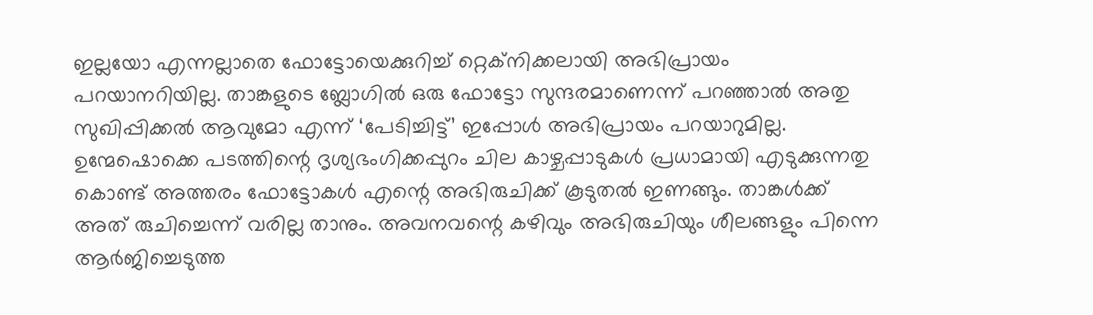ഇല്ലയോ എന്നല്ലാതെ ഫോട്ടോയെക്കുറിച്ച് റ്റെക്നിക്കലായി അഭിപ്രായം പറയാനറിയില്ല. താങ്കളുടെ ബ്ലോഗില്‍ ഒരു ഫോട്ടോ സുന്ദരമാണെന്ന് പറഞ്ഞാല്‍ അതു സുഖിപ്പിക്കല്‍ ആവുമോ എന്ന് ‘പേടിച്ചിട്ട്’ ഇപ്പോള്‍ അഭിപ്രായം പറയാറുമില്ല. ഉന്മേഷൊക്കെ പടത്തിന്റെ ദൃശ്യഭംഗിക്കപ്പുറം ചില കാഴ്ചപ്പാടുകള്‍ പ്രധാമായി എടുക്കുന്നതു കൊണ്ട് അത്തരം ഫോട്ടോകള്‍ എന്റെ അഭിരുചിക്ക് കൂടുതല്‍ ഇണങ്ങും. താങ്കള്‍ക്ക് അത് രുചിച്ചെന്ന് വരില്ല താനും. അവനവന്റെ കഴിവും അഭിരുചിയും ശീലങ്ങളും പിന്നെ ആര്‍ജിച്ചെടുത്ത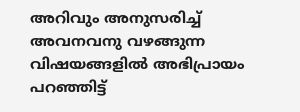അറിവും അനുസരിച്ച് അവനവനു വഴങ്ങുന്ന വിഷയങ്ങളില്‍ അഭിപ്രായം പറഞ്ഞിട്ട്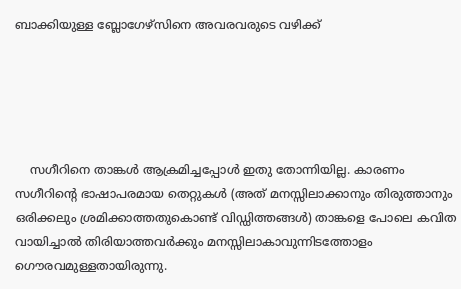ബാക്കിയുള്ള ബ്ലോഗേഴ്സിനെ അവരവരുടെ വഴിക്ക്





    സഗീറിനെ താങ്കള്‍ ആക്രമിച്ചപ്പോള്‍ ഇതു തോന്നിയില്ല. കാരണം സഗീറിന്റെ ഭാഷാപരമായ തെറ്റുകള്‍ (അത് മനസ്സിലാക്കാനും തിരുത്താനും ഒരിക്കലും ശ്രമിക്കാത്തതുകൊണ്ട് വിഡ്ഡിത്തങ്ങള്‍) താങ്കളെ പോലെ കവിത വായിച്ചാല്‍ തിരിയാത്തവര്‍ക്കും മനസ്സിലാകാവുന്നിടത്തോളം ഗൌരവമുള്ളതായിരുന്നു.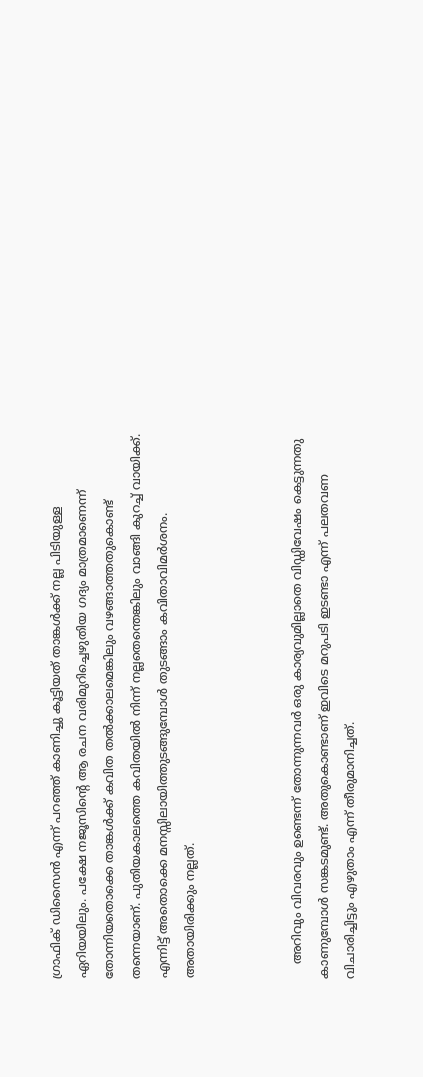ഗ്രാഫിക് ഡിസൈന്‍ എന്ന് പറഞ്ഞ് കാണിച്ചു കൂട്ടിയത് താങ്കള്‍ക്ക് നല്ല പിടിയുള്ള ഏറിയയിലും. പക്ഷേ നജൂസിന്റെ ആ രചന വരിമുറിച്ചെഴുതിയ ഗദ്യം മാത്രമാണെന്ന് തോന്നിയതൊക്കെ താങ്കള്‍ക്ക് കവിത തല്‍ക്കാലമെങ്കിലും വഴങ്ങാത്തതുകൊണ്ട് തന്നെയാണ്. പുതിയകാലത്തെ കവിതയില്‍ നിന്ന് നല്ലതെന്തെങ്കിലും വാങ്ങി കുറച്ച് വായിക്ക്. എന്നിട്ട് അതൊക്കെ മനസ്സിലായിത്തുടങ്ങുമ്പോള്‍ തുടങ്ങാം കവിതാവിമര്‍ശനം. അതായിരിക്കും നല്ലത്.



    അറിവും വിവരവും ഉണ്ടെന്ന് തോന്നുന്നവര്‍ ഒരു കാര്യവുമില്ലാതെ വിഡ്ഡിവേഷം കെട്ടുന്നതു കാണുമ്പോള്‍ സങ്കടമുണ്ട്. അതുകൊണ്ടാണ് ഇവിടെ മറുപടി ഇടണ്ടാ എന്ന് പലതവണ വിചാരിച്ചിട്ടും എഴുതാം എന്ന് തീരുമാനിച്ചത്.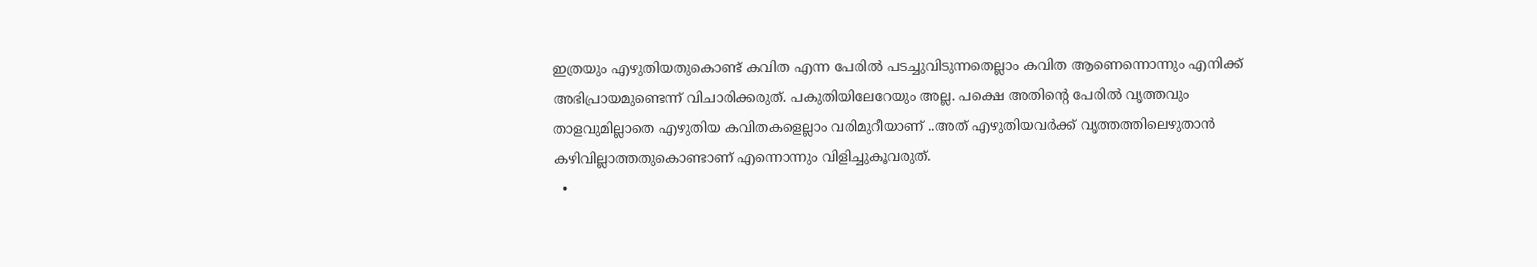ഇത്രയും എഴുതിയതുകൊണ്ട് കവിത എന്ന പേരില്‍ പടച്ചുവിടുന്നതെല്ലാം കവിത ആണെന്നൊന്നും എനിക്ക് അഭിപ്രായമുണ്ടെന്ന് വിചാരിക്കരുത്. പകുതിയിലേറേയും അല്ല. പക്ഷെ അതിന്റെ പേരില്‍ വൃത്തവും താളവുമില്ലാതെ എഴുതിയ കവിതകളെല്ലാം വരിമുറീയാണ് ..അത് എഴുതിയവര്‍ക്ക് വൃത്തത്തിലെഴുതാന്‍ കഴിവില്ലാത്തതുകൊണ്ടാണ് എന്നൊന്നും വിളിച്ചുകൂവരുത്.
  •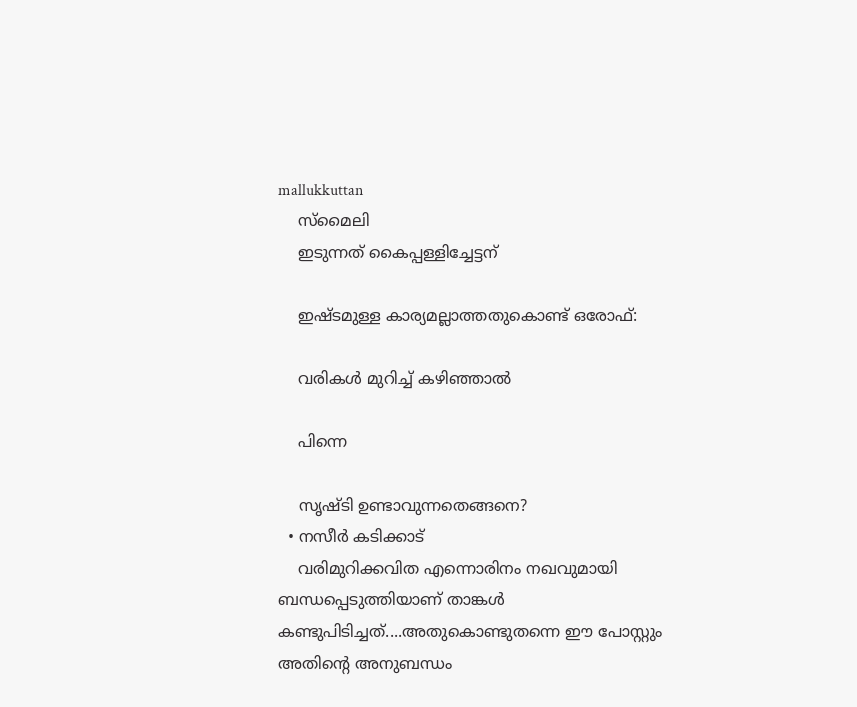mallukkuttan
    സ്മൈലി
    ഇടുന്നത് കൈപ്പള്ളിച്ചേട്ടന്

    ഇഷ്ടമുള്ള കാര്യമല്ലാത്തതുകൊണ്ട് ഒരോഫ്:

    വരികള്‍ മുറിച്ച് കഴിഞ്ഞാല്‍

    പിന്നെ

    സൃഷ്ടി ഉണ്ടാവുന്നതെങ്ങനെ?
  • നസീര്‍ കടിക്കാട്‌
    വരിമുറിക്കവിത എന്നൊരിനം നഖവുമായി ബന്ധപ്പെടുത്തിയാണ് താങ്കള്‍ കണ്ടുപിടിച്ചത്....അതുകൊണ്ടുതന്നെ ഈ പോസ്റ്റും അതിന്റെ അനുബന്ധം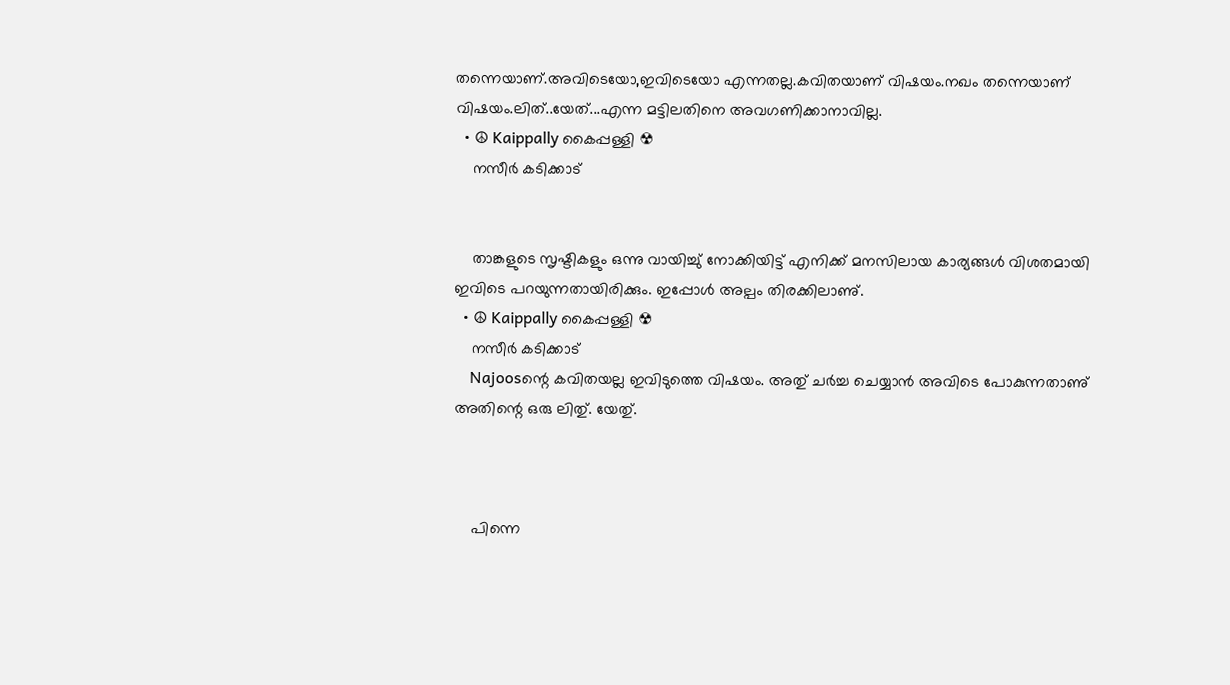തന്നെയാണ്.അവിടെയോ,ഇവിടെയോ എന്നതല്ല.കവിതയാണ് വിഷയം.നഖം തന്നെയാണ് വിഷയം.ലിത്..യേത്...എന്ന മട്ടിലതിനെ അവഗണിക്കാനാവില്ല.
  • ☮ Kaippally കൈപ്പള്ളി ☢
    നസീര്‍ കടിക്കാട്‌


    താങ്കളുടെ സൃഷ്ടികളും ഒന്നു വായിച്ചു് നോക്കിയിട്ട് എനിക്ക് മനസിലായ കാര്യങ്ങൾ വിശതമായി ഇവിടെ പറയുന്നതായിരിക്കും. ഇപ്പോൾ അല്പം തിരക്കിലാണു്.
  • ☮ Kaippally കൈപ്പള്ളി ☢
    നസീര്‍ കടിക്കാട്‌
    Najoosന്റെ കവിതയല്ല ഇവിടുത്തെ വിഷയം. അതു് ചർച്ച ചെയ്യാൻ അവിടെ പോകുന്നതാണു് അതിന്റെ ഒരു ലിതു്. യേതു്.



    പിന്നെ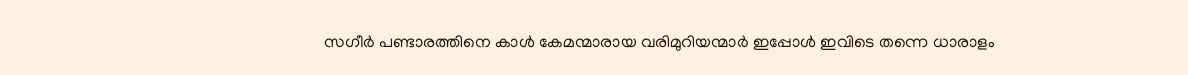സഗീർ പണ്ടാരത്തിനെ കാൾ കേമന്മാരായ വരിമുറിയന്മാർ ഇപ്പോൾ ഇവിടെ തന്നെ ധാരാളം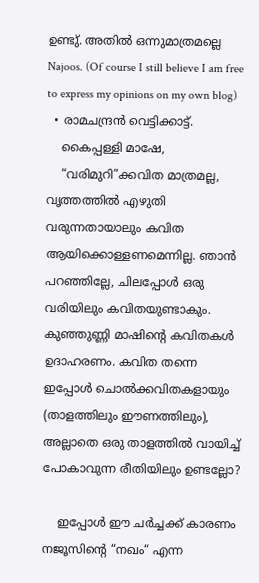ഉണ്ടു്. അതിൽ ഒന്നുമാത്രമല്ലെ Najoos. (Of course I still believe I am free to express my opinions on my own blog)
  • രാമചന്ദ്രന്‍ വെട്ടിക്കാട്ട്.
    കൈപ്പള്ളി മാഷേ,
    “വരിമുറി”ക്കവിത മാത്രമല്ല, വൃത്തത്തില്‍ എഴുതി വരുന്നതായാലും കവിത ആയിക്കൊള്ളണമെന്നില്ല. ഞാന്‍ പറഞ്ഞില്ലേ, ചിലപ്പോള്‍ ഒരു വരിയിലും കവിതയുണ്ടാകും. കുഞ്ഞുണ്ണി മാഷിന്റെ കവിതകള്‍ ഉദാഹരണം. കവിത തന്നെ ഇപ്പോള്‍ ചൊല്‍ക്കവിതകളായും (താളത്തിലും ഈണത്തിലും), അല്ലാതെ ഒരു താളത്തില്‍ വായിച്ച് പോകാവുന്ന രീതിയിലും ഉണ്ടല്ലോ?

    ഇപ്പോള്‍ ഈ ചര്‍ച്ചക്ക് കാരണം നജൂസിന്റെ “നഖം“ എന്ന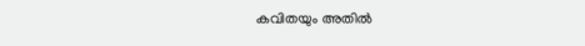കവിതയും അതില്‍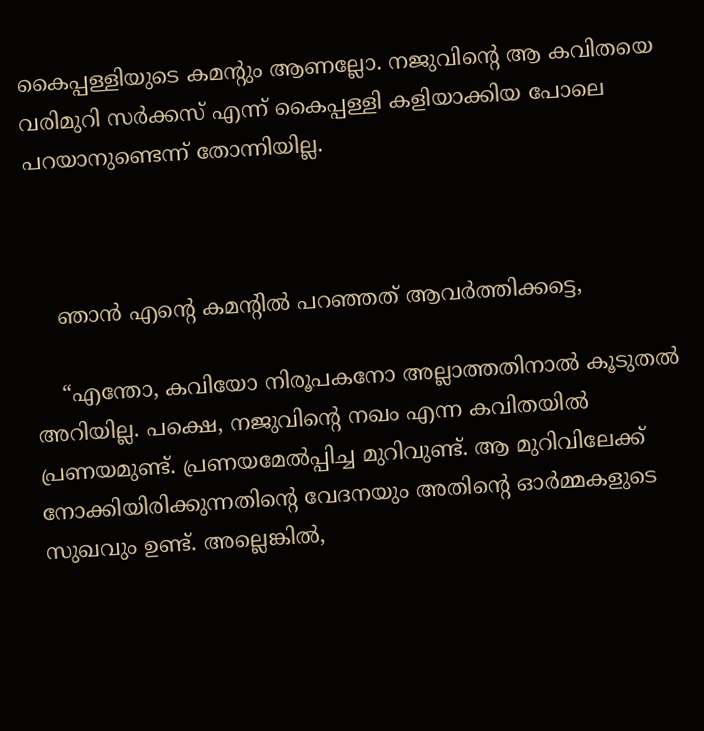കൈപ്പള്ളിയുടെ കമന്റും ആണല്ലോ. നജുവിന്റെ ആ കവിതയെ വരിമുറി സര്‍ക്കസ് എന്ന് കൈപ്പള്ളി കളിയാക്കിയ പോലെ പറയാനുണ്ടെന്ന് തോന്നിയില്ല.



    ഞാന്‍ എന്റെ കമന്റില്‍ പറഞ്ഞത് ആവര്‍ത്തിക്കട്ടെ,

    “എന്തോ, കവിയോ നിരൂപകനോ അല്ലാത്തതിനാല്‍ കൂടുതല്‍ അറിയില്ല. പക്ഷെ, നജുവിന്റെ നഖം എന്ന കവിതയില്‍ പ്രണയമുണ്ട്. പ്രണയമേല്‍പ്പിച്ച മുറിവുണ്ട്. ആ മുറിവിലേക്ക് നോക്കിയിരിക്കുന്നതിന്റെ വേദനയും അതിന്റെ ഓര്‍മ്മകളുടെ സുഖവും ഉണ്ട്. അല്ലെങ്കില്‍,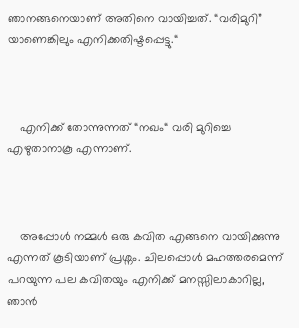ഞാനങ്ങനെയാണ് അതിനെ വായിച്ചത്. “വരിമുറി” യാണെങ്കിലും എനിക്കതിഷ്ടപ്പെട്ടു.“



    എനിക്ക് തോന്നുന്നത് “നഖം“ വരി മുറിച്ചെ എഴുതാനാകൂ എന്നാണ്.



    അപ്പോള്‍ നമ്മള്‍ ഒരു കവിത എങ്ങനെ വായിക്കുന്നു എന്നത് കൂടിയാണ് പ്രശ്നം. ചിലപ്പൊള്‍ മഹത്തരമെന്ന് പറയുന്ന പല കവിതയും എനിക്ക് മനസ്സിലാകാറില്ല, ഞാന്‍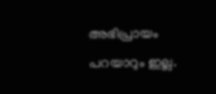അഭിപ്രായം പറയാറും ഇല്ല.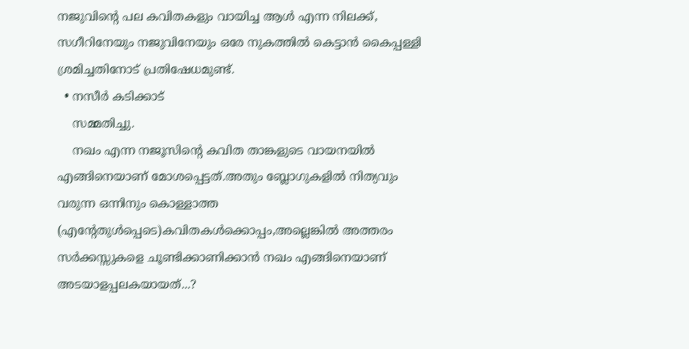നജുവിന്റെ പല കവിതകളും വായിച്ച ആള്‍ എന്ന നിലക്ക്, സഗീറിനേയും നജുവിനേയും ഒരേ നുകത്തില്‍ കെട്ടാന്‍ കൈപ്പള്ളി ശ്രമിച്ചതിനോട് പ്രതിഷേധമുണ്ട്.
  • നസീര്‍ കടിക്കാട്‌
    സമ്മതിച്ചു.
    നഖം എന്ന നജൂസിന്റെ കവിത താങ്കളുടെ വായനയില്‍ എങ്ങിനെയാണ് മോശപ്പെട്ടത്‌.അതും ബ്ലോഗുകളില്‍ നിത്യവും വരുന്ന ഒന്നിനും കൊള്ളാത്ത (എന്റേതുള്‍പ്പെടെ)കവിതകള്‍ക്കൊപ്പം,അല്ലെങ്കില്‍ അത്തരം സര്‍ക്കസ്സുകളെ ചൂണ്ടിക്കാണിക്കാന്‍ നഖം എങ്ങിനെയാണ് അടയാളപ്പലകയായത്‌...?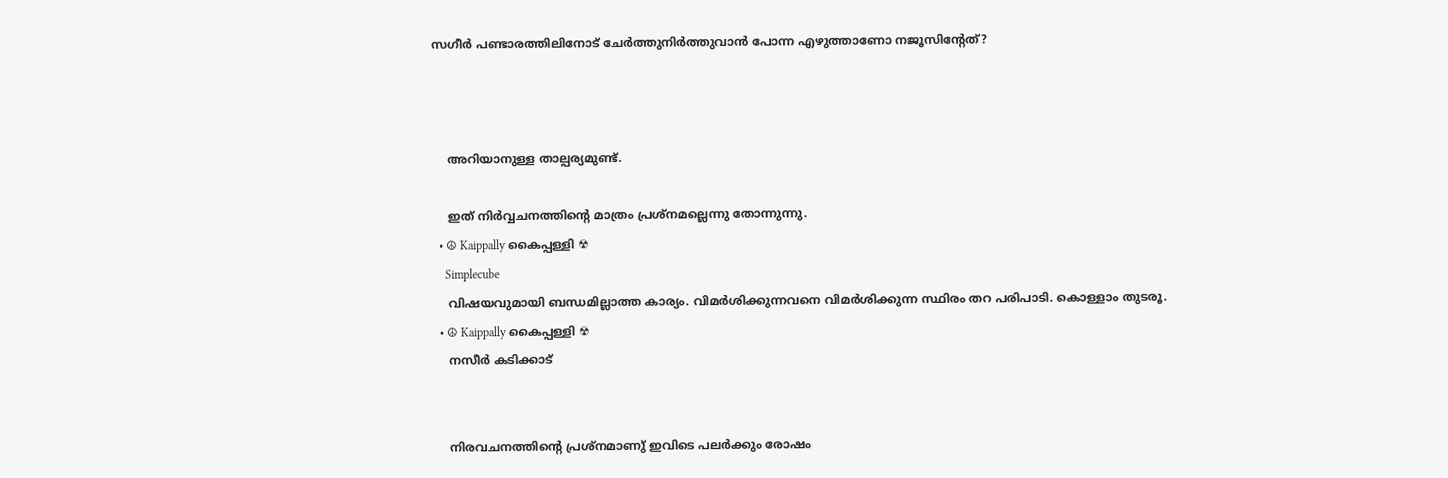സഗീര്‍ പണ്ടാരത്തിലിനോട് ചേര്‍ത്തുനിര്‍ത്തുവാന്‍ പോന്ന എഴുത്താണോ നജൂസിന്റേത്?



    അറിയാനുള്ള താല്പര്യമുണ്ട്.

    ഇത് നിര്‍വ്വചനത്തിന്റെ മാത്രം പ്രശ്നമല്ലെന്നു തോന്നുന്നു.
  • ☮ Kaippally കൈപ്പള്ളി ☢
    Simplecube
    വിഷയവുമായി ബന്ധമില്ലാത്ത കാര്യം. വിമർശിക്കുന്നവനെ വിമർശിക്കുന്ന സ്ഥിരം തറ പരിപാടി. കൊള്ളാം തുടരൂ.
  • ☮ Kaippally കൈപ്പള്ളി ☢
    നസീര്‍ കടിക്കാട്‌


    നിരവചനത്തിന്റെ പ്രശ്നമാണു് ഇവിടെ പലർക്കും രോഷം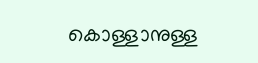കൊള്ളാനുള്ള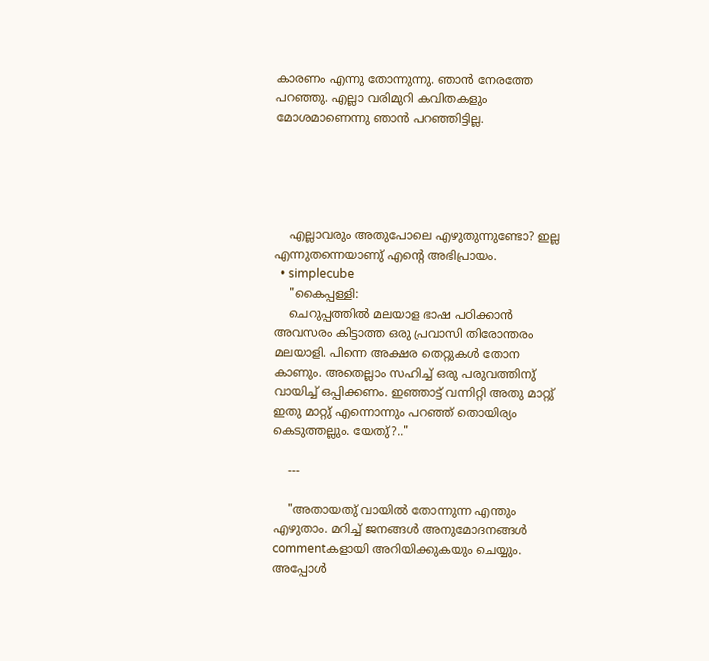കാരണം എന്നു തോന്നുന്നു. ഞാൻ നേരത്തേ പറഞ്ഞു. എല്ലാ വരിമുറി കവിതകളും മോശമാണെന്നു ഞാൻ പറഞ്ഞിട്ടില്ല.





    എല്ലാവരും അതുപോലെ എഴുതുന്നുണ്ടോ? ഇല്ല എന്നുതന്നെയാണു് എന്റെ അഭിപ്രായം.
  • simplecube
    "കൈപ്പള്ളി:
    ചെറുപ്പത്തില്‍ മലയാള ഭാഷ പഠിക്കാന്‍ അവസരം കിട്ടാത്ത ഒരു പ്രവാസി തിരോന്തരം മലയാളി. പിന്നെ അക്ഷര തെറ്റുകള്‍ തോന കാണും. അതെല്ലാം സഹിച്ച് ഒരു പരുവത്തിനു് വായിച്ച് ഒപ്പിക്കണം. ഇഞ്ഞാട്ട് വന്നിറ്റി അതു മാറ്റു് ഇതു മാറ്റു് എന്നൊന്നും പറഞ്ഞ് തൊയിര്യം കെടുത്തല്ലും. യേതു്?.."

    ---

    "അതായതു് വായിൽ തോന്നുന്ന എന്തും എഴുതാം. മറിച്ച് ജനങ്ങൾ അനുമോദനങ്ങൾ commentകളായി അറിയിക്കുകയും ചെയ്യും. അപ്പോൾ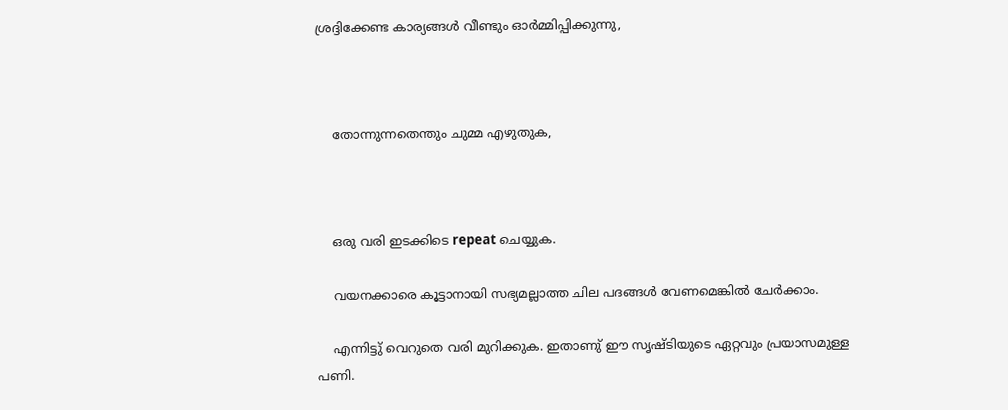ശ്രദ്ദിക്കേണ്ട കാര്യങ്ങൾ വീണ്ടും ഓർമ്മിപ്പിക്കുന്നു,



    തോന്നുന്നതെന്തും ചുമ്മ എഴുതുക,



    ഒരു വരി ഇടക്കിടെ repeat ചെയ്യുക.

    വയനക്കാരെ കൂട്ടാനായി സഭ്യമല്ലാത്ത ചില പദങ്ങൾ വേണമെങ്കിൽ ചേർക്കാം.

    എന്നിട്ടു് വെറുതെ വരി മുറിക്കുക. ഇതാണു് ഈ സൃഷ്ടിയുടെ ഏറ്റവും പ്രയാസമുള്ള പണി.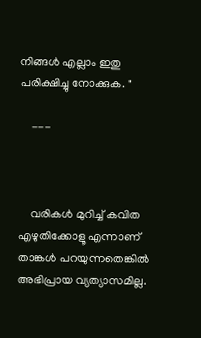നിങ്ങൾ എല്ലാം ഇതു പരിക്ഷിച്ചു നോക്കുക. "

    ---



    വരികള്‍ മുറിച്ച് കവിത എഴുതിക്കോളൂ എന്നാണ് താങ്കള്‍ പറയുന്നതെങ്കില്‍ അഭിപ്രായ വ്യത്യാസമില്ല.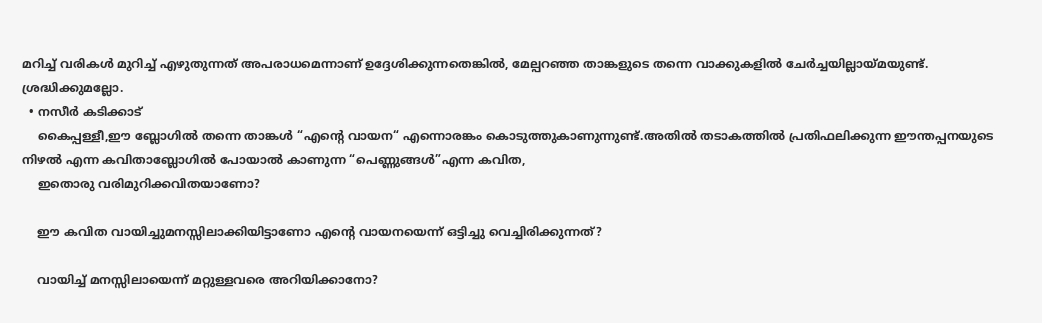മറിച്ച് വരികള്‍ മുറിച്ച് എഴുതുന്നത് അപരാധമെന്നാണ് ഉദ്ദേശിക്കുന്നതെങ്കില്‍, മേല്പറഞ്ഞ താങ്കളുടെ തന്നെ വാക്കുകളില്‍ ചേര്‍ച്ചയില്ലായ്മയുണ്ട്. ശ്രദ്ധിക്കുമല്ലോ.
  • നസീര്‍ കടിക്കാട്‌
    കൈപ്പള്ളീ,ഈ ബ്ലോഗില്‍ തന്നെ താങ്കള്‍ “എന്റെ വായന“ എന്നൊരങ്കം കൊടുത്തുകാണുന്നുണ്ട്.അതില്‍ തടാകത്തില്‍ പ്രതിഫലിക്കുന്ന ഈന്തപ്പനയുടെ നിഴല്‍ എന്ന കവിതാബ്ലോഗില്‍ പോയാല്‍ കാണുന്ന “പെണ്ണുങ്ങള്‍”എന്ന കവിത,
    ഇതൊരു വരിമുറിക്കവിതയാണോ?

    ഈ കവിത വായിച്ചുമനസ്സിലാക്കിയിട്ടാണോ എന്റെ വായനയെന്ന് ഒട്ടിച്ചു വെച്ചിരിക്കുന്നത്?

    വായിച്ച് മനസ്സിലായെന്ന് മറ്റുള്ളവരെ അറിയിക്കാനോ?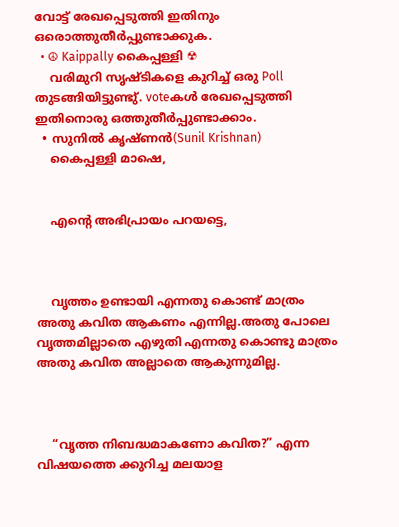വോട്ട് രേഖപ്പെടുത്തി ഇതിനും ഒരൊത്തുതീര്‍‌പ്പുണ്ടാക്കുക.
  • ☮ Kaippally കൈപ്പള്ളി ☢
    വരിമുറി സൃഷ്ടികളെ കുറിച്ച് ഒരു Poll തുടങ്ങിയിട്ടുണ്ടു്. voteകൾ രേഖപ്പെടുത്തി ഇതിനൊരു ഒത്തുതീർപ്പുണ്ടാക്കാം.
  • സുനിൽ കൃഷ്ണൻ(Sunil Krishnan)
    കൈപ്പള്ളി മാഷെ,


    എന്റെ അഭിപ്രായം പറയട്ടെ,



    വൃത്തം ഉണ്ടായി എന്നതു കൊണ്ട് മാത്രം അതു കവിത ആകണം എന്നില്ല.അതു പോലെ വൃത്തമില്ലാതെ എഴുതി എന്നതു കൊണ്ടു മാത്രം അതു കവിത അല്ലാതെ ആകുന്നുമില്ല.



    “വൃത്ത നിബദ്ധമാകണോ കവിത?” എന്ന വിഷയത്തെ ക്കുറിച്ച മലയാള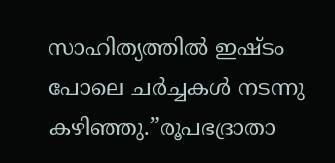സാഹിത്യത്തിൽ ഇഷ്ടം പോലെ ചർച്ചകൾ നടന്നു കഴിഞ്ഞു.”രൂപഭദ്രാതാ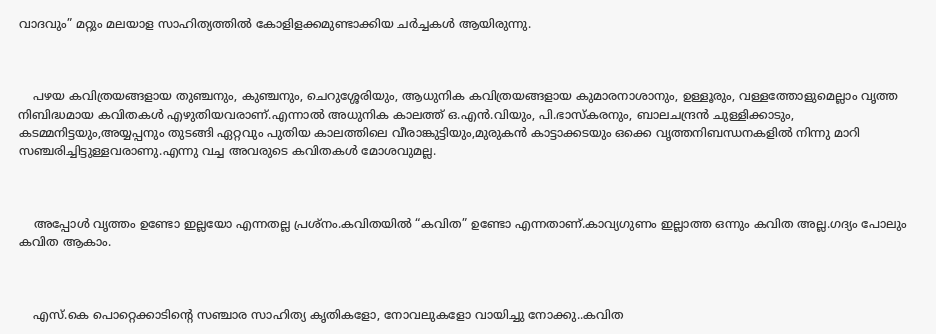വാദവും” മറ്റും മലയാള സാഹിത്യത്തിൽ കോളിളക്കമുണ്ടാക്കിയ ചർച്ചകൾ ആയിരുന്നു.



    പഴയ കവിത്രയങ്ങളായ തുഞ്ചനും, കുഞ്ചനും, ചെറുശ്ശേരിയും, ആധുനിക കവിത്രയങ്ങളായ കുമാരനാശാനും, ഉള്ളൂരും, വള്ളത്തോളുമെല്ലാം വൃത്ത നിബിദ്ധമായ കവിതകൾ എഴുതിയവരാണ്.എന്നാൽ അധുനിക കാലത്ത് ഒ.എൻ.വിയും, പി.ഭാസ്കരനും, ബാലചന്ദ്രൻ ചുള്ളിക്കാടും, കടമ്മനിട്ടയും,അയ്യപ്പനും തുടങ്ങി ഏറ്റവും പുതിയ കാലത്തിലെ വീരാങ്കുട്ടിയും,മുരുകൻ കാട്ടാക്കടയും ഒക്കെ വൃത്തനിബന്ധനകളിൽ നിന്നു മാറി സഞ്ചരിച്ചിട്ടുള്ളവരാണു.എന്നു വച്ച അവരുടെ കവിതകൾ മോശവുമല്ല.



    അപ്പോൾ വൃത്തം ഉണ്ടോ ഇല്ലയോ എന്നതല്ല പ്രശ്നം.കവിതയിൽ “കവിത” ഉണ്ടോ എന്നതാണ്.കാവ്യഗുണം ഇല്ലാത്ത ഒന്നും കവിത അല്ല.ഗദ്യം പോലും കവിത ആകാം.



    എസ്.കെ പൊറ്റെക്കാടിന്റെ സഞ്ചാര സാഹിത്യ കൃതികളോ, നോവലുകളോ വായിച്ചു നോക്കു..കവിത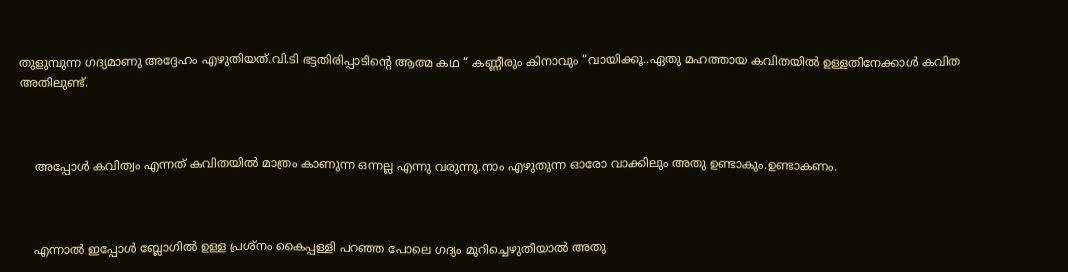തുളുമ്പുന്ന ഗദ്യമാണു അദ്ദേഹം എഴുതിയത്.വി.ടി ഭട്ടതിരിപ്പാടിന്റെ ആത്മ കഥ “ കണ്ണീരും കിനാവും “വായിക്കൂ..ഏതു മഹത്തായ കവിതയിൽ ഉള്ളതിനേക്കാൾ കവിത അതിലുണ്ട്.



    അപ്പോൾ കവിത്വം എന്നത് കവിതയിൽ മാത്രം കാണുന്ന ഒന്നല്ല എന്നു വരുന്നു.നാം എഴുതുന്ന ഓരോ വാക്കിലും അതു ഉണ്ടാകും.ഉണ്ടാകണം.



    എന്നാൽ ഇപ്പോൾ ബ്ലോഗിൽ ഉള്ള പ്രശ്നം കൈപ്പള്ളി പറഞ്ഞ പോലെ ഗദ്യം മുറിച്ചെഴുതിയാൽ അതു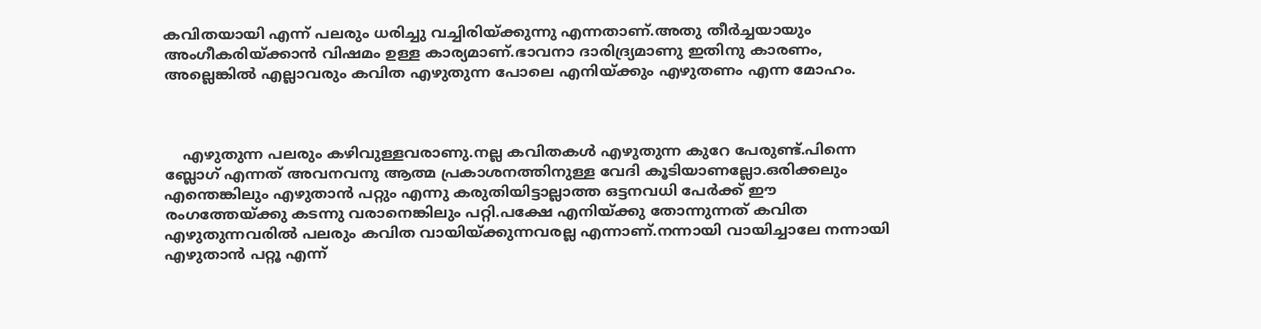കവിതയായി എന്ന് പലരും ധരിച്ചു വച്ചിരിയ്ക്കുന്നു എന്നതാണ്.അതു തീർച്ചയായും അംഗീകരിയ്ക്കാൻ വിഷമം ഉള്ള കാര്യമാണ്.ഭാവനാ ദാരിദ്ര്യമാണു ഇതിനു കാരണം, അല്ലെങ്കിൽ എല്ലാവരും കവിത എഴുതുന്ന പോലെ എനിയ്ക്കും എഴുതണം എന്ന മോഹം.



    എഴുതുന്ന പലരും കഴിവുള്ളവരാണു.നല്ല കവിതകൾ എഴുതുന്ന കുറേ പേരുണ്ട്.പിന്നെ ബ്ലോഗ് എന്നത് അവനവനു ആത്മ പ്രകാശനത്തിനുള്ള വേദി കൂടിയാണല്ലോ.ഒരിക്കലും എന്തെങ്കിലും എഴുതാൻ പറ്റും എന്നു കരുതിയിട്ടാല്ലാത്ത ഒട്ടനവധി പേർക്ക് ഈ രംഗത്തേയ്ക്കു കടന്നു വരാനെങ്കിലും പറ്റി.പക്ഷേ എനിയ്ക്കു തോന്നുന്നത് കവിത എഴുതുന്നവരിൽ പലരും കവിത വായിയ്ക്കുന്നവരല്ല എന്നാണ്.നന്നായി വായിച്ചാലേ നന്നായി എഴുതാൻ പറ്റൂ എന്ന്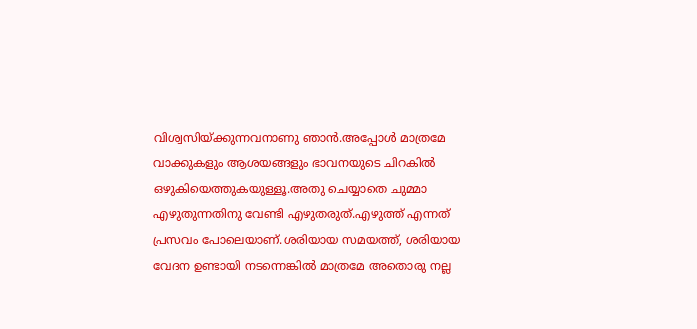വിശ്വസിയ്ക്കുന്നവനാണു ഞാൻ.അപ്പോൾ മാത്രമേ വാക്കുകളും ആശയങ്ങളും ഭാവനയുടെ ചിറകിൽ ഒഴുകിയെത്തുകയുള്ളൂ.അതു ചെയ്യാതെ ചുമ്മാ എഴുതുന്നതിനു വേണ്ടി എഴുതരുത്.എഴുത്ത് എന്നത് പ്രസവം പോലെയാണ്.ശരിയായ സമയത്ത്, ശരിയായ വേദന ഉണ്ടായി നടന്നെങ്കിൽ മാത്രമേ അതൊരു നല്ല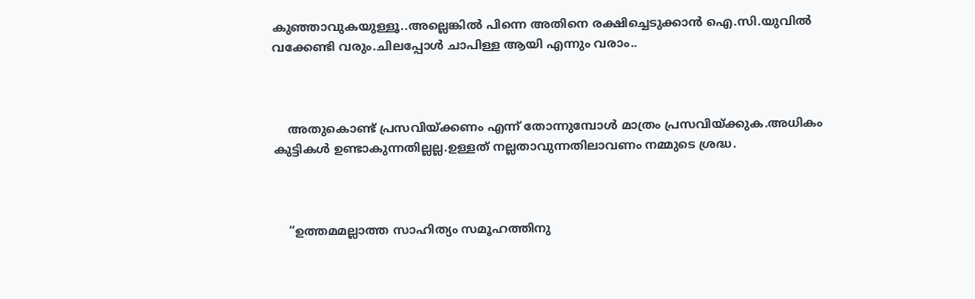കുഞ്ഞാവുകയുള്ളൂ..അല്ലെങ്കിൽ പിന്നെ അതിനെ രക്ഷിച്ചെടുക്കാൻ ഐ.സി.യുവിൽ വക്കേണ്ടി വരും.ചിലപ്പോൾ ചാപിള്ള ആയി എന്നും വരാം..



    അതുകൊണ്ട് പ്രസവിയ്ക്കണം എന്ന് തോന്നുമ്പോൾ മാത്രം പ്രസവിയ്ക്കുക.അധികം കുട്ടികൾ ഉണ്ടാകുന്നതില്ലല്ല.ഉള്ളത് നല്ലതാവുന്നതിലാവണം നമ്മുടെ ശ്രദ്ധ.



    “ഉത്തമമല്ലാത്ത സാഹിത്യം സമൂഹത്തിനു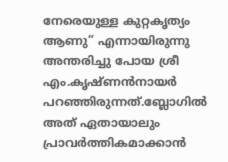നേരെയുള്ള കുറ്റകൃത്യം ആണു” എന്നായിരുന്നു അന്തരിച്ചു പോയ ശ്രീ എം.കൃഷ്ണൻ‌നായർ പറഞ്ഞിരുന്നത്.ബ്ലോഗിൽ അത് ഏതായാലും പ്രാവർത്തികമാക്കാൻ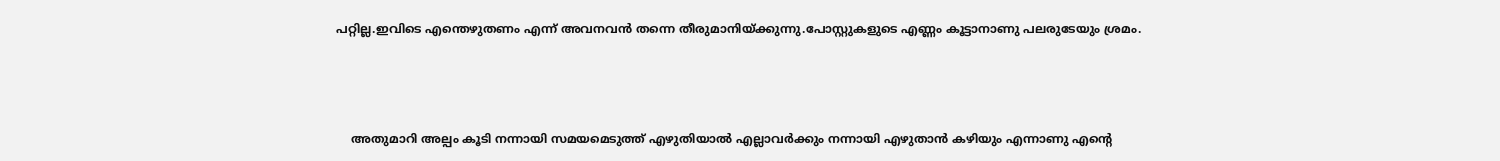പറ്റില്ല.ഇവിടെ എന്തെഴുതണം എന്ന് അവനവൻ തന്നെ തീരുമാനിയ്ക്കുന്നു.പോസ്റ്റുകളുടെ എണ്ണം കൂട്ടാനാണു പലരുടേയും ശ്രമം.



    അതുമാറി അല്പം കൂടി നന്നായി സമയമെടുത്ത് എഴുതിയാൽ എല്ലാവർക്കും നന്നായി എഴുതാൻ കഴിയും എന്നാണു എന്റെ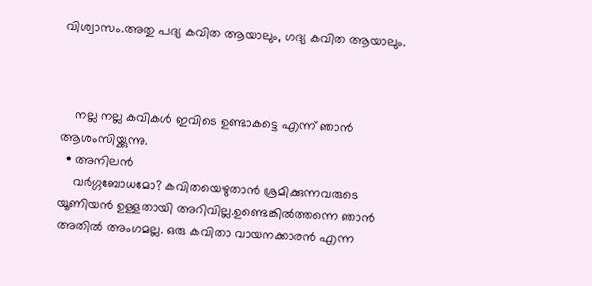വിശ്വാസം.അതു പദ്യ കവിത ആയാലും, ഗദ്യ കവിത ആയാലും.



    നല്ല നല്ല കവികൾ ഇവിടെ ഉണ്ടാകട്ടെ എന്ന് ഞാൻ ആശംസിയ്ക്കുന്നു.
  • അനിലന്‍
    വര്‍ഗ്ഗബോധമോ? കവിതയെഴുതാന്‍ ശ്രമിക്കുന്നവരുടെ യൂണിയന്‍ ഉള്ളതായി അറിവില്ല.ഉണ്ടെങ്കില്‍ത്തന്നെ ഞാന്‍ അതില്‍ അംഗമല്ല. ഒരു കവിതാ വായനക്കാരന്‍ എന്ന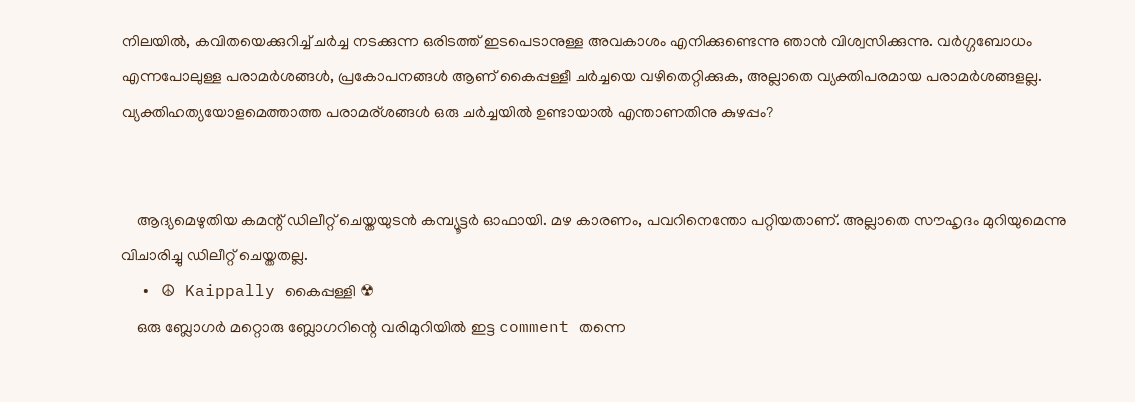നിലയില്‍, കവിതയെക്കുറിച്ച് ചര്‍ച്ച നടക്കുന്ന ഒരിടത്ത് ഇടപെടാനുള്ള അവകാശം എനിക്കുണ്ടെന്നു ഞാന്‍ വിശ്വസിക്കുന്നു. വര്‍ഗ്ഗബോധം എന്നപോലുള്ള പരാമര്‍ശങ്ങള്‍, പ്രകോപനങ്ങള്‍ ആണ്‌ കൈപ്പള്ളീ ചര്‍ച്ചയെ വഴിതെറ്റിക്കുക, അല്ലാതെ വ്യക്തിപരമായ പരാമര്‍ശങ്ങളല്ല. വ്യക്തിഹത്യയോളമെത്താത്ത പരാമര്ശങ്ങള്‍ ഒരു ചര്‍ച്ചയില്‍ ഉണ്ടായാല്‍ എന്താണതിനു കുഴപ്പം?


    ആദ്യമെഴുതിയ കമന്റ് ഡിലീറ്റ് ചെയ്തയുടന്‍ കമ്പ്യൂട്ടര്‍ ഓഫായി. മഴ കാരണം, പവറിനെന്തോ പറ്റിയതാണ്‌. അല്ലാതെ സൗഹൃദം മുറിയുമെന്നു വിചാരിച്ചു ഡിലീറ്റ് ചെയ്തതല്ല.
  • ☮ Kaippally കൈപ്പള്ളി ☢
    ഒരു ബ്ലോഗർ മറ്റൊരു ബ്ലോഗറിന്റെ വരിമുറിയിൽ ഇട്ട comment തന്നെ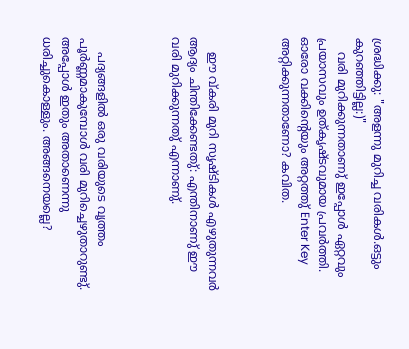ശ്രദ്ധിക്കു: "അളന്നു മുറിച്ച വരികള്‍.ഒട്ടും കുറഞ്ഞിട്ടില്ല:)"
    വരി മുറിക്കുന്നതാണു് ഇപ്പോൾ ഏറ്റവും പ്രയാസവും ഉത്കൃഷ്ടവുമായ പ്രവർത്തി. ഓരോ വക്കിന്റെയും അറ്റത്തു് Enter Key അറ്റിക്കുന്നതാണോ? കവിത.



    ഈ വ്കരി മുറി സൃഷ്ടികൾ എഴുതുന്നവർ ആദ്യം ചിന്തിക്കേണ്ടതു്: എന്തിനാണു് ഈ വരി മുറിക്കുന്നതു് എന്നാണു്.



    പദ്യങ്ങളിൽ ഒരു വരിയുടെ വൃത്തം പൂർണ്ണമാകുമ്പോൾ വരി മുറിച്ചെഴുതാറുണ്ടു്. അപ്പോൾ ഇതും അതാണെന്നു ധരിച്ചുകൊള്ളും. അങ്ങനെയല്ലെ?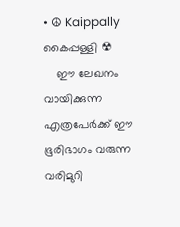• ☮ Kaippally കൈപ്പള്ളി ☢
    ഈ ലേഖനം വായിക്കുന്ന എത്രപേർക്ക് ഈ ഭൂരിഭാഗം വരുന്ന വരിമുറി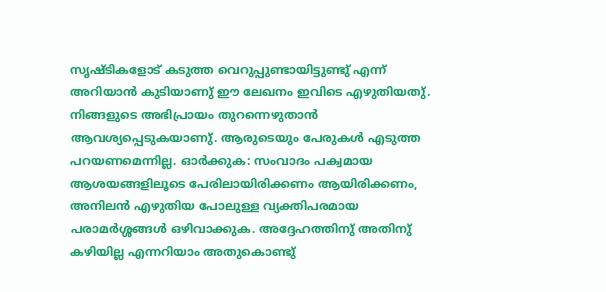സൃഷ്ടികളോട് കടുത്ത വെറുപ്പുണ്ടായിട്ടുണ്ടു് എന്ന് അറിയാൻ കുടിയാണു് ഈ ലേഖനം ഇവിടെ എഴുതിയതു്. നിങ്ങളുടെ അഭിപ്രായം തുറന്നെഴുതാൻ ആവശ്യപ്പെടുകയാണു്. ആരുടെയും പേരുകൾ എടുത്ത പറയണമെന്നില്ല. ഓർക്കുക: സംവാദം പക്വമായ ആശയങ്ങളിലൂടെ പേരിലായിരിക്കണം ആയിരിക്കണം, അനിലൻ എഴുതിയ പോലുള്ള വ്യക്തിപരമായ പരാമർശ്ശങ്ങൾ ഒഴിവാക്കുക. അദ്ദേഹത്തിനു് അതിനു് കഴിയില്ല എന്നറിയാം അതുകൊണ്ടു്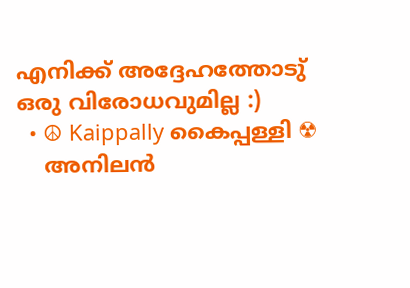എനിക്ക് അദ്ദേഹത്തോടു് ഒരു വിരോധവുമില്ല :)
  • ☮ Kaippally കൈപ്പള്ളി ☢
    അനിലൻ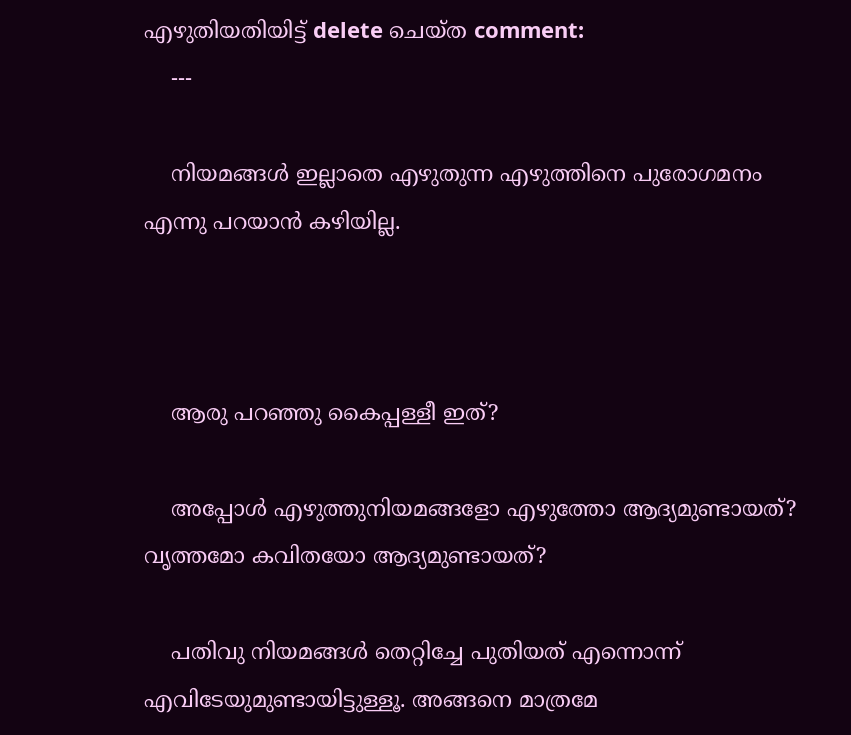എഴുതിയതിയിട്ട് delete ചെയ്ത comment:
    ---

    നിയമങ്ങൾ ഇല്ലാതെ എഴുതുന്ന എഴുത്തിനെ പുരോഗമനം എന്നു പറയാൻ കഴിയില്ല.



    ആരു പറഞ്ഞു കൈപ്പള്ളീ ഇത്?

    അപ്പോള്‍ എഴുത്തുനിയമങ്ങളോ എഴുത്തോ ആദ്യമുണ്ടായത്? വൃത്തമോ കവിതയോ ആദ്യമുണ്ടായത്?

    പതിവു നിയമങ്ങള്‍ തെറ്റിച്ചേ പുതിയത് എന്നൊന്ന് എവിടേയുമുണ്ടായിട്ടുള്ളൂ. അങ്ങനെ മാത്രമേ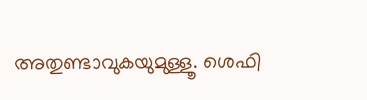അതുണ്ടാവുകയുമുള്ളൂ. ശെഫി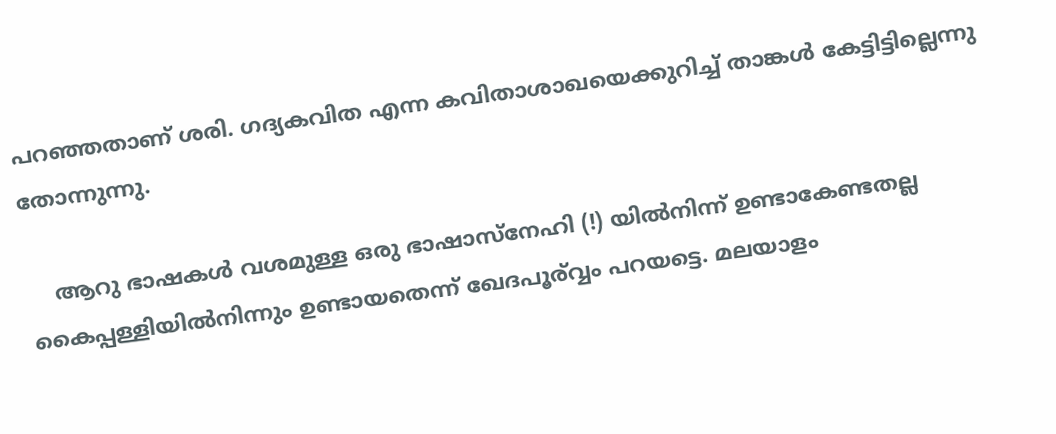പറഞ്ഞതാണ്‌‌ ശരി. ഗദ്യകവിത എന്ന കവിതാശാഖയെക്കുറിച്ച് താങ്കള്‍ കേട്ടിട്ടില്ലെന്നു തോന്നുന്നു.

    ആറു ഭാഷകള്‍ വശമുള്ള ഒരു ഭാഷാസ്നേഹി (!) യില്‍നിന്ന് ഉണ്ടാകേണ്ടതല്ല കൈപ്പള്ളിയില്‍നിന്നും ഉണ്ടായതെന്ന് ഖേദപൂര്വ്വം പറയട്ടെ. മലയാളം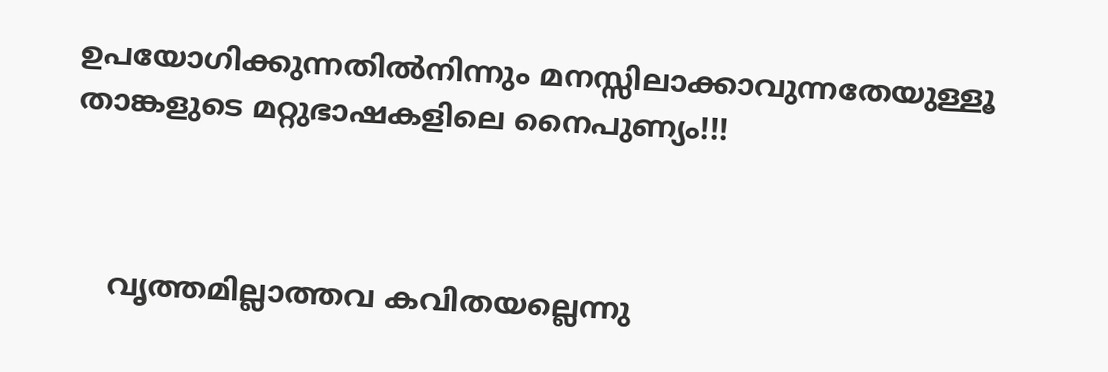ഉപയോഗിക്കുന്നതില്‍നിന്നും മനസ്സിലാക്കാവുന്നതേയുള്ളൂ താങ്കളുടെ മറ്റുഭാഷകളിലെ നൈപുണ്യം!!!



    വൃത്തമില്ലാത്തവ കവിതയല്ലെന്നു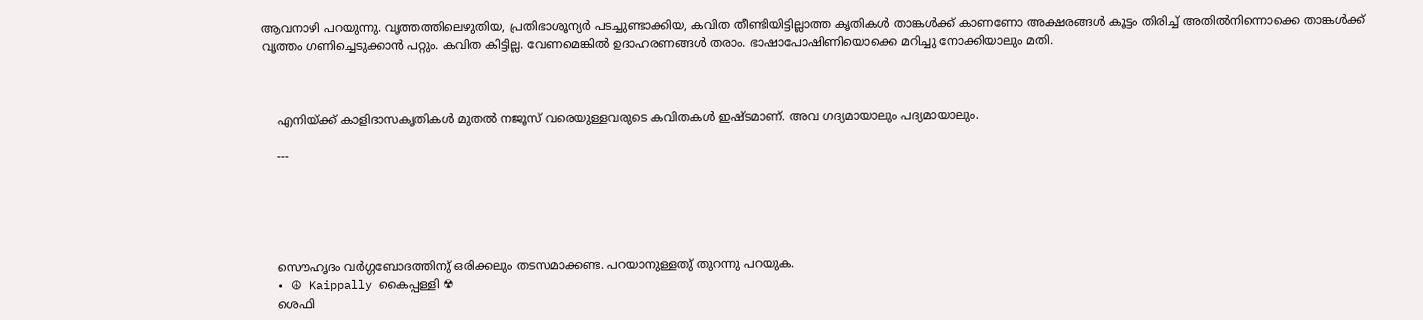ആവനാഴി പറയുന്നു. വൃത്തത്തിലെഴുതിയ, പ്രതിഭാശൂന്യര്‍ പടച്ചുണ്ടാക്കിയ, കവിത തീണ്ടിയിട്ടില്ലാത്ത കൃതികള്‍ താങ്കള്‍ക്ക് കാണണോ അക്ഷരങ്ങള്‍ കൂട്ടം തിരിച്ച് അതില്‍നിന്നൊക്കെ താങ്കള്‍ക്ക് വൃത്തം ഗണിച്ചെടുക്കാന്‍ പറ്റും. കവിത കിട്ടില്ല. വേണമെങ്കില്‍ ഉദാഹരണങ്ങള്‍ തരാം. ഭാഷാപോഷിണിയൊക്കെ മറിച്ചു നോക്കിയാലും മതി.



    എനിയ്ക്ക് കാളിദാസകൃതികള്‍ മുതല്‍ നജൂസ് വരെയുള്ളവരുടെ കവിതകള്‍ ഇഷ്ടമാണ്‌. അവ ഗദ്യമായാലും പദ്യമായാലും.

    ---





    സൌഹൃദം വർഗ്ഗബോദത്തിനു് ഒരിക്കലും തടസമാക്കണ്ട. പറയാനുള്ളതു് തുറന്നു പറയുക.
  • ☮ Kaippally കൈപ്പള്ളി ☢
    ശെഫി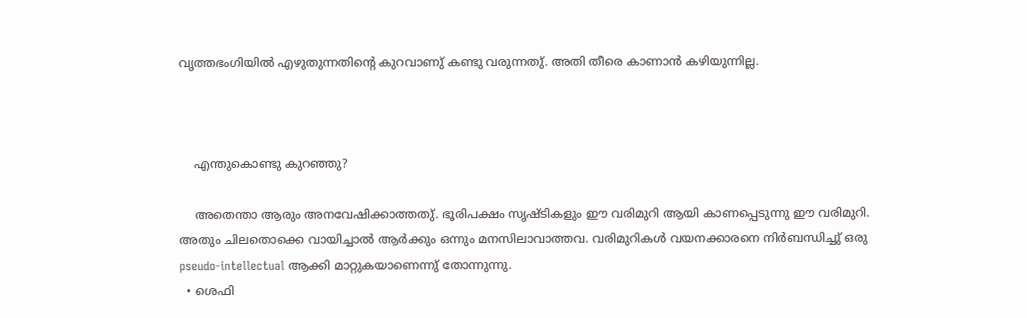വൃത്തഭംഗിയിൽ എഴുതുന്നതിന്റെ കുറവാണു് കണ്ടു വരുന്നതു്. അതി തീരെ കാണാൻ കഴിയുന്നില്ല.



    എന്തുകൊണ്ടു കുറഞ്ഞു?

    അതെന്താ ആരും അനവേഷിക്കാത്തതു്. ഭൂരിപക്ഷം സൃഷ്ടികളും ഈ വരിമുറി ആയി കാണപ്പെടുന്നു ഈ വരിമുറി. അതും ചിലതൊക്കെ വായിച്ചാൽ ആർക്കും ഒന്നും മനസിലാവാത്തവ. വരിമുറികൾ വയനക്കാരനെ നിർബന്ധിച്ചു് ഒരു pseudo-intellectual ആക്കി മാറ്റുകയാണെന്നു് തോന്നുന്നു.
  • ശെഫി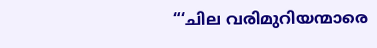“‘ചില വരിമുറിയന്മാരെ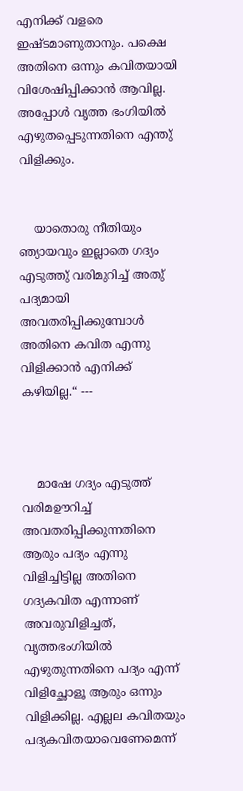എനിക്ക് വളരെ ഇഷ്ടമാണുതാനും. പക്ഷെ അതിനെ ഒന്നും കവിതയായി വിശേഷിപ്പിക്കാൻ ആവില്ല. അപ്പോൾ വൃത്ത ഭംഗിയിൽ എഴുതപ്പെടുന്നതിനെ എന്തു് വിളിക്കും.


    യാതൊരു നീതിയും ഞ്യായവും ഇല്ലാതെ ഗദ്യം എടുത്തു് വരിമുറിച്ച് അതു് പദ്യമായി അവതരിപ്പിക്കുമ്പോൾ അതിനെ കവിത എന്നു വിളിക്കാൻ എനിക്ക് കഴിയില്ല.“ ---



    മാഷേ ഗദ്യം എടുത്ത് വരിമഊറിച്ച് അവതരിപ്പിക്കുന്നതിനെ ആരും പദ്യം എന്നു വിളിച്ചിട്ടില്ല അതിനെ ഗദ്യകവിത എന്നാണ് അവരുവിളിച്ചത്, വൃത്തഭംഗിയിൽ എഴുതുന്നതിനെ പദ്യം എന്ന് വിളിച്ഛോളൂ ആരും ഒന്നും വിളിക്കില്ല. എല്ലല കവിതയും പദ്യകവിതയാവെണേമെന്ന്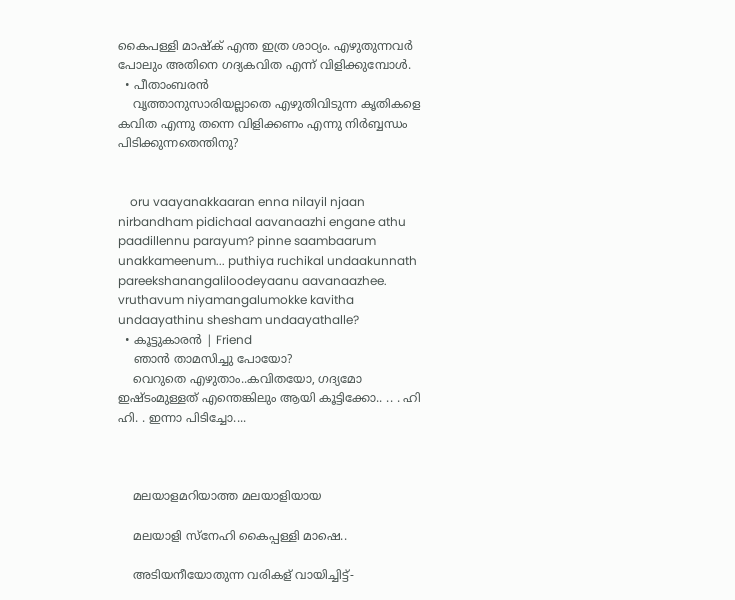കൈപള്ളി മാഷ്ക് എന്ത ഇത്ര ശാഠ്യം. എഴുതുന്നവർ പോലും അതിനെ ഗദ്യകവിത എന്ന് വിളിക്കുമ്പോൾ.
  • പീതാംബരന്‍
    വൃത്താനുസാരിയല്ലാതെ എഴുതിവിടുന്ന കൃതികളെ കവിത എന്നു തന്നെ വിളിക്കണം എന്നു നിര്‍ബ്ബന്ധം പിടിക്കുന്നതെന്തിനു?


    oru vaayanakkaaran enna nilayil njaan nirbandham pidichaal aavanaazhi engane athu paadillennu parayum? pinne saambaarum unakkameenum... puthiya ruchikal undaakunnath pareekshanangaliloodeyaanu aavanaazhee. vruthavum niyamangalumokke kavitha undaayathinu shesham undaayathalle?
  • കൂട്ടുകാരന്‍ | Friend
    ഞാന്‍ താമസിച്ചു പോയോ?
    വെറുതെ എഴുതാം..കവിതയോ, ഗദ്യമോ ഇഷ്ടംമുള്ളത് എന്തെങ്കിലും ആയി കൂട്ടിക്കോ.. .. . ഹി ഹി. . ഇന്നാ പിടിച്ചോ....



    മലയാളമറിയാത്ത മലയാളിയായ

    മലയാളി സ്നേഹി കൈപ്പള്ളി മാഷെ..

    അടിയനീയോതുന്ന വരികള് വായിച്ചിട്ട്-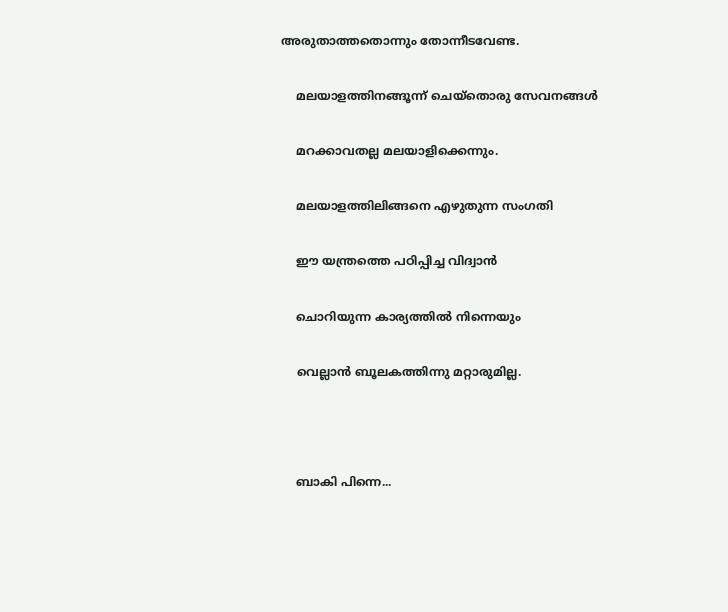അരുതാത്തതൊന്നും തോന്നീടവേണ്ട.

    മലയാളത്തിനങ്ങൂന്ന് ചെയ്തൊരു സേവനങ്ങള്‍

    മറക്കാവതല്ല മലയാളിക്കെന്നും.

    മലയാളത്തിലിങ്ങനെ എഴുതുന്ന സംഗതി

    ഈ യന്ത്രത്തെ പഠിപ്പിച്ച വിദ്വാന്‍

    ചൊറിയുന്ന കാര്യത്തില്‍ നിന്നെയും

    വെല്ലാന്‍ ബൂലകത്തിന്നു മറ്റാരുമില്ല.



    ബാകി പിന്നെ...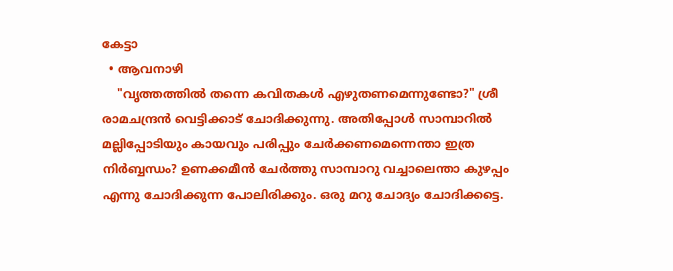കേട്ടാ
  • ആവനാഴി
    "വൃത്തത്തില്‍ തന്നെ കവിതകള്‍ എഴുതണമെന്നുണ്ടോ?" ശ്രീ രാമചന്ദ്രന്‍ വെട്ടിക്കാട് ചോദിക്കുന്നു. അതിപ്പോള്‍ സാമ്പാറില്‍ മല്ലിപ്പോടിയും കായവും പരിപ്പും ചേര്‍ക്കണമെന്നെന്താ ഇത്ര നിര്‍ബ്ബന്ധം? ഉണക്കമീന്‍ ചേര്‍ത്തു സാമ്പാറു വച്ചാലെന്താ കുഴപ്പം എന്നു ചോദിക്കുന്ന പോലിരിക്കും. ഒരു മറു ചോദ്യം ചോദിക്കട്ടെ.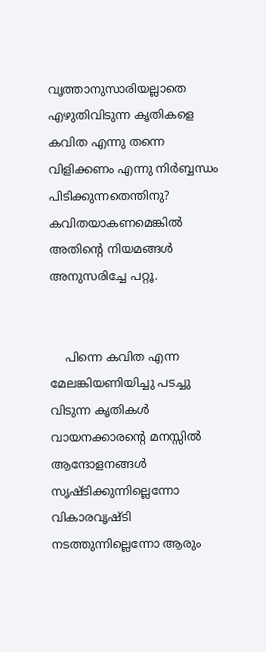വൃത്താനുസാരിയല്ലാതെ എഴുതിവിടുന്ന കൃതികളെ കവിത എന്നു തന്നെ വിളിക്കണം എന്നു നിര്‍ബ്ബന്ധം പിടിക്കുന്നതെന്തിനു? കവിതയാകണമെങ്കില്‍ അതിന്റെ നിയമങ്ങള്‍ അനുസരിച്ചേ പറ്റൂ.


    പിന്നെ കവിത എന്ന മേലങ്കിയണിയിച്ചു പടച്ചു വിടുന്ന കൃതികള്‍ വായനക്കാരന്റെ മനസ്സില്‍ ആന്ദോളനങ്ങള്‍ സൃഷ്ടിക്കുന്നില്ലെന്നോ വികാരവൃഷ്ടി നടത്തുന്നില്ലെന്നോ ആരും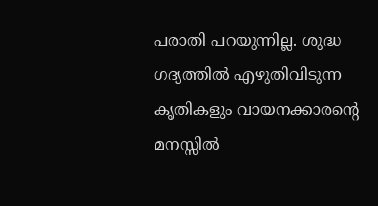പരാതി പറയുന്നില്ല. ശുദ്ധ ഗദ്യത്തില്‍ എഴുതിവിടുന്ന കൃതികളും വായനക്കാരന്റെ മനസ്സില്‍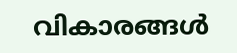വികാരങ്ങള്‍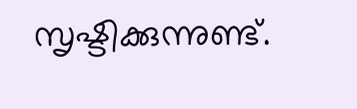സൃഷ്ടിക്കുന്നുണ്ട്.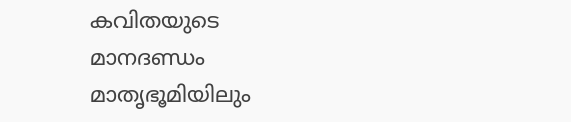കവിതയുടെ മാനദണ്ഡം മാതൃഭൂമിയിലും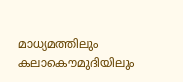മാധ്യമത്തിലും കലാകൌമുദിയിലും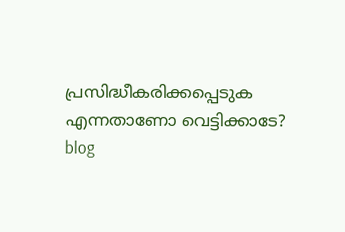പ്രസിദ്ധീകരിക്കപ്പെടുക എന്നതാണോ വെട്ടിക്കാടേ?
blog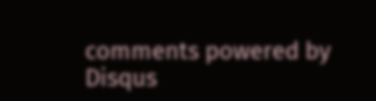comments powered by Disqus